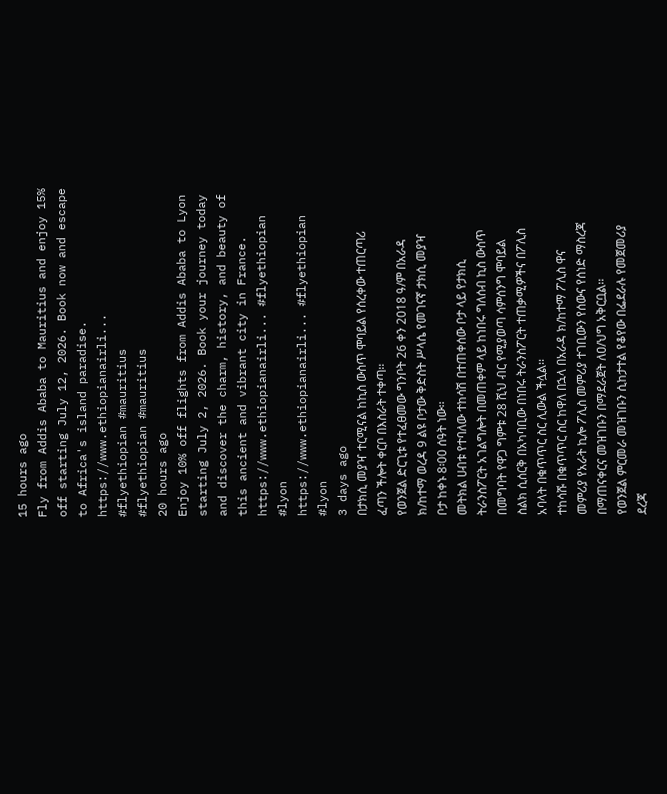15 hours ago
Fly from Addis Ababa to Mauritius and enjoy 15% off starting July 12, 2026. Book now and escape to Africa's island paradise. https://www.ethiopianairli...
#flyethiopian #mauritius
#flyethiopian #mauritius
20 hours ago
Enjoy 10% off flights from Addis Ababa to Lyon starting July 2, 2026. Book your journey today and discover the charm, history, and beauty of this ancient and vibrant city in France.
https://www.ethiopianairli... #flyethiopian #lyon
https://www.ethiopianairli... #flyethiopian #lyon
3 days ago
በታክሲ መያዣ ተርሚናል ከኪስ ውስጥ ሞባይል የሰረቀው ተጠርጣሪ ፈጣን ችሎት ቀርቦ በእስራት ተቀጣ፡፡
የወንጀል ድርጊቱ የተፈፀመው ግንቦት 26 ቀን 2018 ዓ/ም በአራዳ ክ/ከተማ ወረዳ 9 ልዩ ቦታው ቅድስት ሥላሴ የመገናኛ ታክሲ መያዣ ቦታ ከቀኑ 8፡00 ሰዓት ነው፡፡
መትክል ሀብቱ የተባለው ተከሳሽ በተጠቀሰው ቦታ ላይ የታክሲ ትራንስፖርት አገልግሎት በመጠቀም ላይ ከነበሩ ግለሰብ ኪስ ውስጥ በመግባት የዋጋ ግምቱ 28 ሺህ ብር የሚያወጣ ሳምሰንግ ሞባይል ስልክ ሲሰርቅ በአካባቢው በነበሩ ትራንስፖርት ተጠቃሚዎችና በፖሊስ አባላት በቁጥጥር ስር ሊውል ችሏል፡፡
ተከሳሹ በቁጥጥር ስር ከዋለ በኋላ በአራዳ ክ/ከተማ ፖሊስ ዋና መምሪያ የአራት ኪሎ ፖሊስ መምሪያ ተገቢውን የሰውና የሰነድ ማስረጃ በማጠናቀርና መዝገቡን በማደራጀት ለዐ/ህግ አቅርቧል፡፡
የወንጀል ምርመራ መዝገቡን ሲከታተል የቆየው በፌደራሉ የመጀመሪያ ደረጃ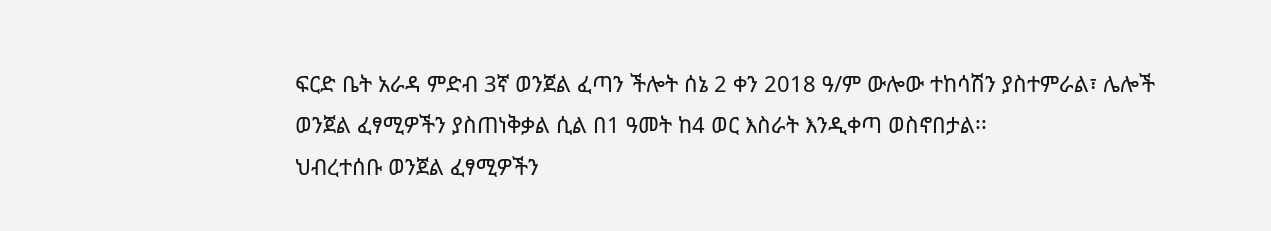ፍርድ ቤት አራዳ ምድብ 3ኛ ወንጀል ፈጣን ችሎት ሰኔ 2 ቀን 2018 ዓ/ም ውሎው ተከሳሽን ያስተምራል፣ ሌሎች ወንጀል ፈፃሚዎችን ያስጠነቅቃል ሲል በ1 ዓመት ከ4 ወር እስራት እንዲቀጣ ወስኖበታል፡፡
ህብረተሰቡ ወንጀል ፈፃሚዎችን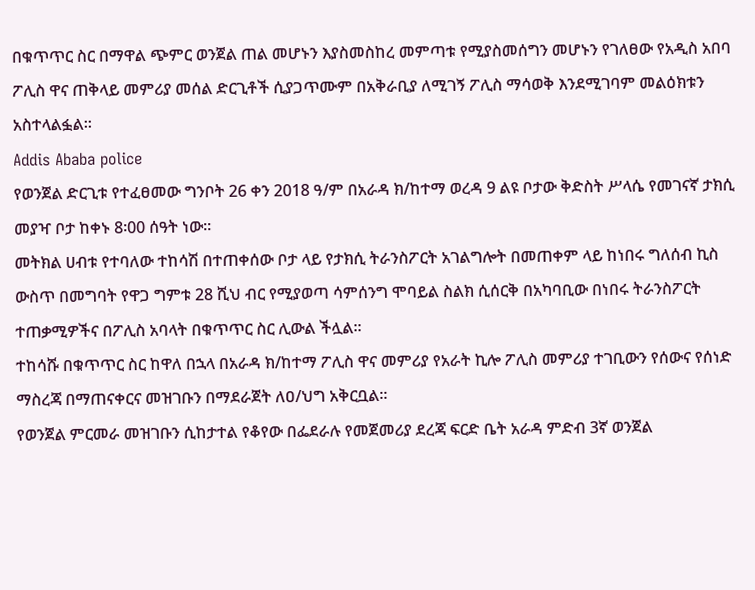በቁጥጥር ስር በማዋል ጭምር ወንጀል ጠል መሆኑን እያስመስከረ መምጣቱ የሚያስመሰግን መሆኑን የገለፀው የአዲስ አበባ ፖሊስ ዋና ጠቅላይ መምሪያ መሰል ድርጊቶች ሲያጋጥሙም በአቅራቢያ ለሚገኝ ፖሊስ ማሳወቅ እንደሚገባም መልዕክቱን አስተላልፏል፡፡
Addis Ababa police
የወንጀል ድርጊቱ የተፈፀመው ግንቦት 26 ቀን 2018 ዓ/ም በአራዳ ክ/ከተማ ወረዳ 9 ልዩ ቦታው ቅድስት ሥላሴ የመገናኛ ታክሲ መያዣ ቦታ ከቀኑ 8፡00 ሰዓት ነው፡፡
መትክል ሀብቱ የተባለው ተከሳሽ በተጠቀሰው ቦታ ላይ የታክሲ ትራንስፖርት አገልግሎት በመጠቀም ላይ ከነበሩ ግለሰብ ኪስ ውስጥ በመግባት የዋጋ ግምቱ 28 ሺህ ብር የሚያወጣ ሳምሰንግ ሞባይል ስልክ ሲሰርቅ በአካባቢው በነበሩ ትራንስፖርት ተጠቃሚዎችና በፖሊስ አባላት በቁጥጥር ስር ሊውል ችሏል፡፡
ተከሳሹ በቁጥጥር ስር ከዋለ በኋላ በአራዳ ክ/ከተማ ፖሊስ ዋና መምሪያ የአራት ኪሎ ፖሊስ መምሪያ ተገቢውን የሰውና የሰነድ ማስረጃ በማጠናቀርና መዝገቡን በማደራጀት ለዐ/ህግ አቅርቧል፡፡
የወንጀል ምርመራ መዝገቡን ሲከታተል የቆየው በፌደራሉ የመጀመሪያ ደረጃ ፍርድ ቤት አራዳ ምድብ 3ኛ ወንጀል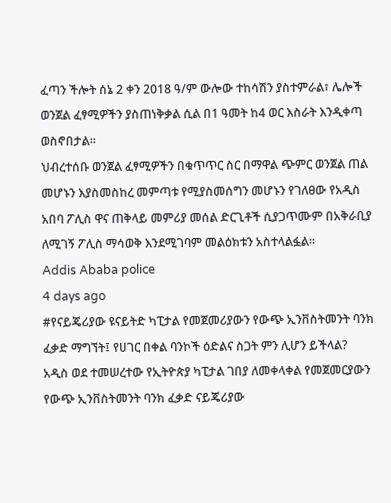ፈጣን ችሎት ሰኔ 2 ቀን 2018 ዓ/ም ውሎው ተከሳሽን ያስተምራል፣ ሌሎች ወንጀል ፈፃሚዎችን ያስጠነቅቃል ሲል በ1 ዓመት ከ4 ወር እስራት እንዲቀጣ ወስኖበታል፡፡
ህብረተሰቡ ወንጀል ፈፃሚዎችን በቁጥጥር ስር በማዋል ጭምር ወንጀል ጠል መሆኑን እያስመስከረ መምጣቱ የሚያስመሰግን መሆኑን የገለፀው የአዲስ አበባ ፖሊስ ዋና ጠቅላይ መምሪያ መሰል ድርጊቶች ሲያጋጥሙም በአቅራቢያ ለሚገኝ ፖሊስ ማሳወቅ እንደሚገባም መልዕክቱን አስተላልፏል፡፡
Addis Ababa police
4 days ago
#የናይጄሪያው ዩናይትድ ካፒታል የመጀመሪያውን የውጭ ኢንቨስትመንት ባንክ ፈቃድ ማግኘት፤ የሀገር በቀል ባንኮች ዕድልና ስጋት ምን ሊሆን ይችላል?
አዲስ ወደ ተመሠረተው የኢትዮጵያ ካፒታል ገበያ ለመቀላቀል የመጀመርያውን የውጭ ኢንቨስትመንት ባንክ ፈቃድ ናይጄሪያው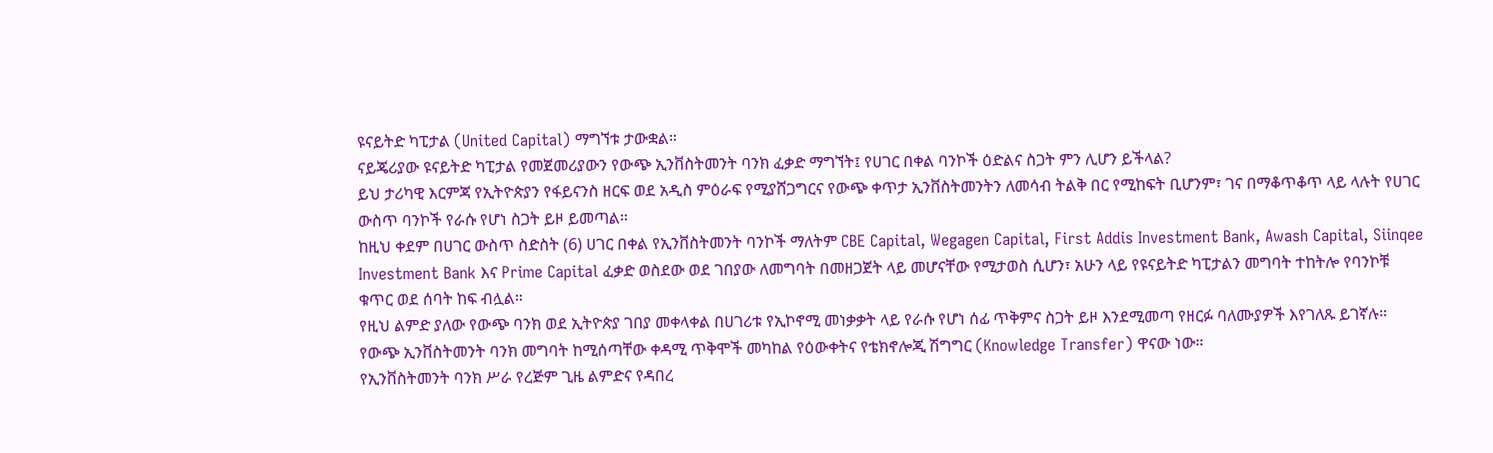ዩናይትድ ካፒታል (United Capital) ማግኘቱ ታውቋል።
ናይጄሪያው ዩናይትድ ካፒታል የመጀመሪያውን የውጭ ኢንቨስትመንት ባንክ ፈቃድ ማግኘት፤ የሀገር በቀል ባንኮች ዕድልና ስጋት ምን ሊሆን ይችላል?
ይህ ታሪካዊ እርምጃ የኢትዮጵያን የፋይናንስ ዘርፍ ወደ አዲስ ምዕራፍ የሚያሸጋግርና የውጭ ቀጥታ ኢንቨስትመንትን ለመሳብ ትልቅ በር የሚከፍት ቢሆንም፣ ገና በማቆጥቆጥ ላይ ላሉት የሀገር ውስጥ ባንኮች የራሱ የሆነ ስጋት ይዞ ይመጣል።
ከዚህ ቀደም በሀገር ውስጥ ስድስት (6) ሀገር በቀል የኢንቨስትመንት ባንኮች ማለትም CBE Capital, Wegagen Capital, First Addis Investment Bank, Awash Capital, Siinqee Investment Bank እና Prime Capital ፈቃድ ወስደው ወደ ገበያው ለመግባት በመዘጋጀት ላይ መሆናቸው የሚታወስ ሲሆን፣ አሁን ላይ የዩናይትድ ካፒታልን መግባት ተከትሎ የባንኮቹ ቁጥር ወደ ሰባት ከፍ ብሏል።
የዚህ ልምድ ያለው የውጭ ባንክ ወደ ኢትዮጵያ ገበያ መቀላቀል በሀገሪቱ የኢኮኖሚ መነቃቃት ላይ የራሱ የሆነ ሰፊ ጥቅምና ስጋት ይዞ እንደሚመጣ የዘርፉ ባለሙያዎች እየገለጹ ይገኛሉ።
የውጭ ኢንቨስትመንት ባንክ መግባት ከሚሰጣቸው ቀዳሚ ጥቅሞች መካከል የዕውቀትና የቴክኖሎጂ ሽግግር (Knowledge Transfer) ዋናው ነው።
የኢንቨስትመንት ባንክ ሥራ የረጅም ጊዜ ልምድና የዳበረ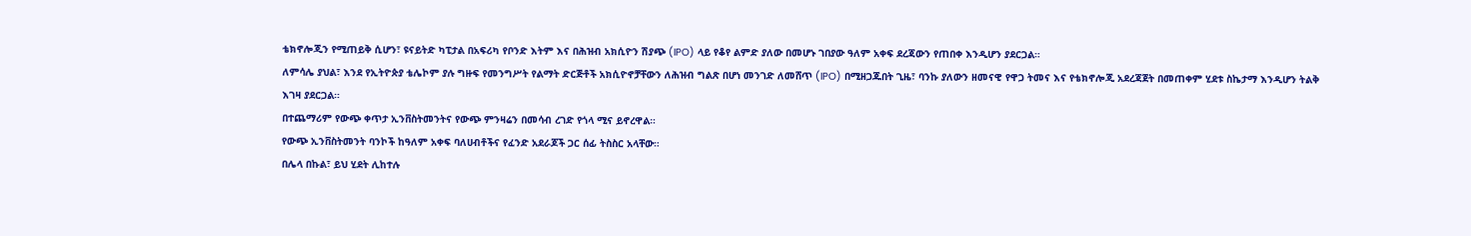ቴክኖሎጂን የሚጠይቅ ሲሆን፣ ዩናይትድ ካፒታል በአፍሪካ የቦንድ እትም እና በሕዝብ አክሲዮን ሽያጭ (IPO) ላይ የቆየ ልምድ ያለው በመሆኑ ገበያው ዓለም አቀፍ ደረጃውን የጠበቀ እንዲሆን ያደርጋል።
ለምሳሌ ያህል፣ እንደ የኢትዮጵያ ቴሌኮም ያሉ ግዙፍ የመንግሥት የልማት ድርጅቶች አክሲዮኖቻቸውን ለሕዝብ ግልጽ በሆነ መንገድ ለመሸጥ (IPO) በሚዘጋጁበት ጊዜ፣ ባንኩ ያለውን ዘመናዊ የዋጋ ትመና እና የቴክኖሎጂ አደረጃጀት በመጠቀም ሂደቱ ስኬታማ እንዲሆን ትልቅ እገዛ ያደርጋል።
በተጨማሪም የውጭ ቀጥታ ኢንቨስትመንትና የውጭ ምንዛሬን በመሳብ ረገድ የጎላ ሚና ይኖረዋል።
የውጭ ኢንቨስትመንት ባንኮች ከዓለም አቀፍ ባለሀብቶችና የፈንድ አደራጆች ጋር ሰፊ ትስስር አላቸው።
በሌላ በኩል፣ ይህ ሂደት ሊከተሉ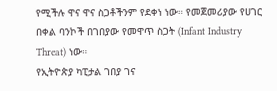የሚችሉ ዋና ዋና ስጋቶችንም የደቀነ ነው። የመጀመሪያው የሀገር በቀል ባንኮች በገበያው የመዋጥ ስጋት (Infant Industry Threat) ነው።
የኢትዮጵያ ካፒታል ገበያ ገና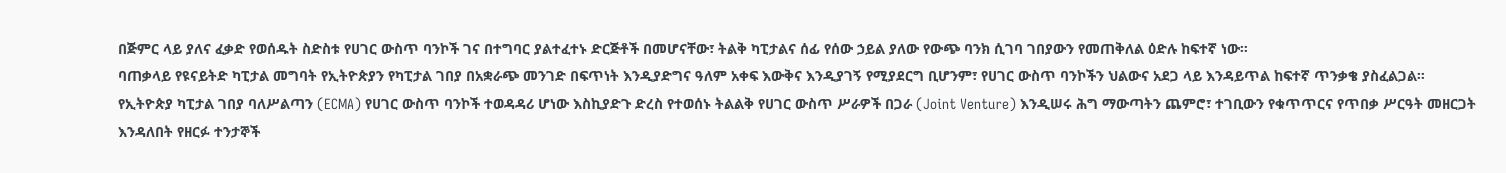በጅምር ላይ ያለና ፈቃድ የወሰዱት ስድስቱ የሀገር ውስጥ ባንኮች ገና በተግባር ያልተፈተኑ ድርጅቶች በመሆናቸው፣ ትልቅ ካፒታልና ሰፊ የሰው ኃይል ያለው የውጭ ባንክ ሲገባ ገበያውን የመጠቅለል ዕድሉ ከፍተኛ ነው።
ባጠቃላይ የዩናይትድ ካፒታል መግባት የኢትዮጵያን የካፒታል ገበያ በአቋራጭ መንገድ በፍጥነት እንዲያድግና ዓለም አቀፍ እውቅና እንዲያገኝ የሚያደርግ ቢሆንም፣ የሀገር ውስጥ ባንኮችን ህልውና አደጋ ላይ እንዳይጥል ከፍተኛ ጥንቃቄ ያስፈልጋል።
የኢትዮጵያ ካፒታል ገበያ ባለሥልጣን (ECMA) የሀገር ውስጥ ባንኮች ተወዳዳሪ ሆነው እስኪያድጉ ድረስ የተወሰኑ ትልልቅ የሀገር ውስጥ ሥራዎች በጋራ (Joint Venture) እንዲሠሩ ሕግ ማውጣትን ጨምሮ፣ ተገቢውን የቁጥጥርና የጥበቃ ሥርዓት መዘርጋት እንዳለበት የዘርፉ ተንታኞች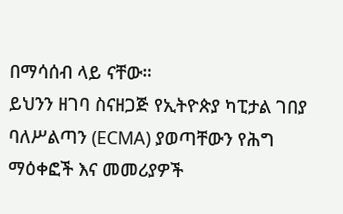በማሳሰብ ላይ ናቸው።
ይህንን ዘገባ ስናዘጋጅ የኢትዮጵያ ካፒታል ገበያ ባለሥልጣን (ECMA) ያወጣቸውን የሕግ ማዕቀፎች እና መመሪያዎች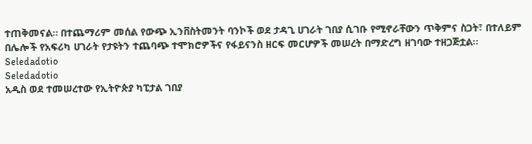ተጠቅመናል። በተጨማሪም መሰል የውጭ ኢንቨስትመንት ባንኮች ወደ ታዳጊ ሀገራት ገበያ ሲገቡ የሚኖራቸውን ጥቅምና ስጋት፣ በተለይም በሌሎች የአፍሪካ ሀገራት የታዩትን ተጨባጭ ተሞክሮዎችና የፋይናንስ ዘርፍ መርሆዎች መሠረት በማድረግ ዘገባው ተዘጋጅቷል፡፡
Seledadotio
Seledadotio
አዲስ ወደ ተመሠረተው የኢትዮጵያ ካፒታል ገበያ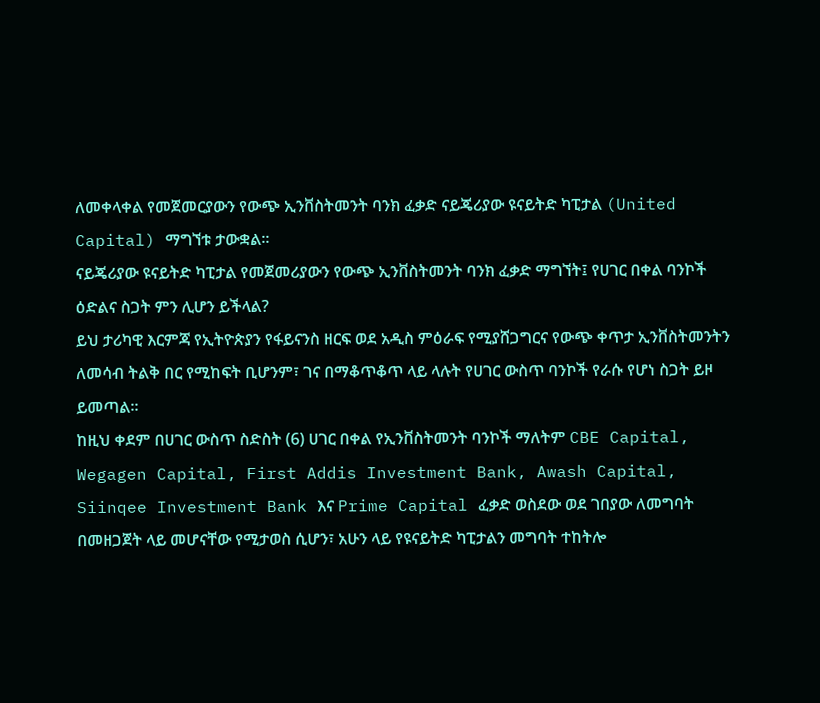ለመቀላቀል የመጀመርያውን የውጭ ኢንቨስትመንት ባንክ ፈቃድ ናይጄሪያው ዩናይትድ ካፒታል (United Capital) ማግኘቱ ታውቋል።
ናይጄሪያው ዩናይትድ ካፒታል የመጀመሪያውን የውጭ ኢንቨስትመንት ባንክ ፈቃድ ማግኘት፤ የሀገር በቀል ባንኮች ዕድልና ስጋት ምን ሊሆን ይችላል?
ይህ ታሪካዊ እርምጃ የኢትዮጵያን የፋይናንስ ዘርፍ ወደ አዲስ ምዕራፍ የሚያሸጋግርና የውጭ ቀጥታ ኢንቨስትመንትን ለመሳብ ትልቅ በር የሚከፍት ቢሆንም፣ ገና በማቆጥቆጥ ላይ ላሉት የሀገር ውስጥ ባንኮች የራሱ የሆነ ስጋት ይዞ ይመጣል።
ከዚህ ቀደም በሀገር ውስጥ ስድስት (6) ሀገር በቀል የኢንቨስትመንት ባንኮች ማለትም CBE Capital, Wegagen Capital, First Addis Investment Bank, Awash Capital, Siinqee Investment Bank እና Prime Capital ፈቃድ ወስደው ወደ ገበያው ለመግባት በመዘጋጀት ላይ መሆናቸው የሚታወስ ሲሆን፣ አሁን ላይ የዩናይትድ ካፒታልን መግባት ተከትሎ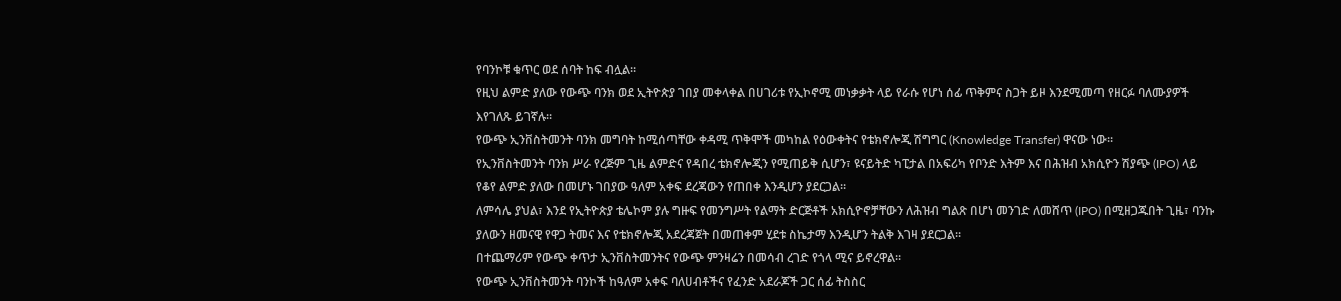የባንኮቹ ቁጥር ወደ ሰባት ከፍ ብሏል።
የዚህ ልምድ ያለው የውጭ ባንክ ወደ ኢትዮጵያ ገበያ መቀላቀል በሀገሪቱ የኢኮኖሚ መነቃቃት ላይ የራሱ የሆነ ሰፊ ጥቅምና ስጋት ይዞ እንደሚመጣ የዘርፉ ባለሙያዎች እየገለጹ ይገኛሉ።
የውጭ ኢንቨስትመንት ባንክ መግባት ከሚሰጣቸው ቀዳሚ ጥቅሞች መካከል የዕውቀትና የቴክኖሎጂ ሽግግር (Knowledge Transfer) ዋናው ነው።
የኢንቨስትመንት ባንክ ሥራ የረጅም ጊዜ ልምድና የዳበረ ቴክኖሎጂን የሚጠይቅ ሲሆን፣ ዩናይትድ ካፒታል በአፍሪካ የቦንድ እትም እና በሕዝብ አክሲዮን ሽያጭ (IPO) ላይ የቆየ ልምድ ያለው በመሆኑ ገበያው ዓለም አቀፍ ደረጃውን የጠበቀ እንዲሆን ያደርጋል።
ለምሳሌ ያህል፣ እንደ የኢትዮጵያ ቴሌኮም ያሉ ግዙፍ የመንግሥት የልማት ድርጅቶች አክሲዮኖቻቸውን ለሕዝብ ግልጽ በሆነ መንገድ ለመሸጥ (IPO) በሚዘጋጁበት ጊዜ፣ ባንኩ ያለውን ዘመናዊ የዋጋ ትመና እና የቴክኖሎጂ አደረጃጀት በመጠቀም ሂደቱ ስኬታማ እንዲሆን ትልቅ እገዛ ያደርጋል።
በተጨማሪም የውጭ ቀጥታ ኢንቨስትመንትና የውጭ ምንዛሬን በመሳብ ረገድ የጎላ ሚና ይኖረዋል።
የውጭ ኢንቨስትመንት ባንኮች ከዓለም አቀፍ ባለሀብቶችና የፈንድ አደራጆች ጋር ሰፊ ትስስር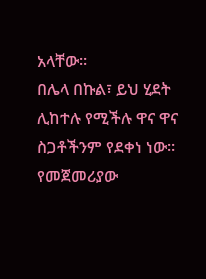አላቸው።
በሌላ በኩል፣ ይህ ሂደት ሊከተሉ የሚችሉ ዋና ዋና ስጋቶችንም የደቀነ ነው። የመጀመሪያው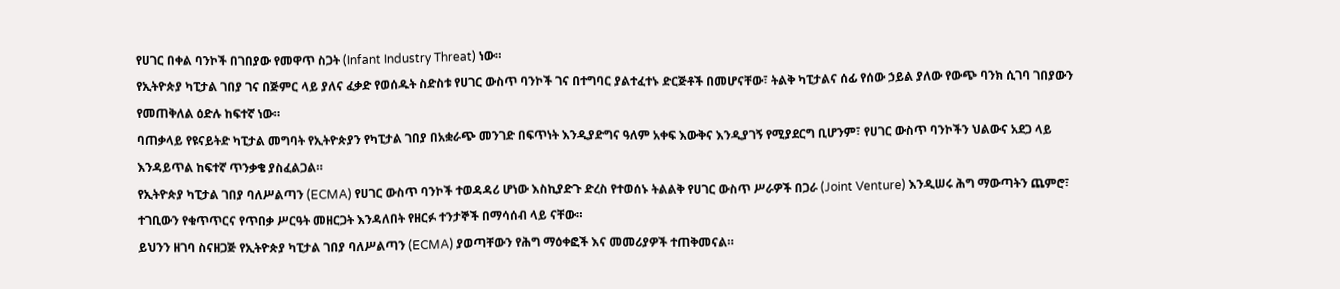የሀገር በቀል ባንኮች በገበያው የመዋጥ ስጋት (Infant Industry Threat) ነው።
የኢትዮጵያ ካፒታል ገበያ ገና በጅምር ላይ ያለና ፈቃድ የወሰዱት ስድስቱ የሀገር ውስጥ ባንኮች ገና በተግባር ያልተፈተኑ ድርጅቶች በመሆናቸው፣ ትልቅ ካፒታልና ሰፊ የሰው ኃይል ያለው የውጭ ባንክ ሲገባ ገበያውን የመጠቅለል ዕድሉ ከፍተኛ ነው።
ባጠቃላይ የዩናይትድ ካፒታል መግባት የኢትዮጵያን የካፒታል ገበያ በአቋራጭ መንገድ በፍጥነት እንዲያድግና ዓለም አቀፍ እውቅና እንዲያገኝ የሚያደርግ ቢሆንም፣ የሀገር ውስጥ ባንኮችን ህልውና አደጋ ላይ እንዳይጥል ከፍተኛ ጥንቃቄ ያስፈልጋል።
የኢትዮጵያ ካፒታል ገበያ ባለሥልጣን (ECMA) የሀገር ውስጥ ባንኮች ተወዳዳሪ ሆነው እስኪያድጉ ድረስ የተወሰኑ ትልልቅ የሀገር ውስጥ ሥራዎች በጋራ (Joint Venture) እንዲሠሩ ሕግ ማውጣትን ጨምሮ፣ ተገቢውን የቁጥጥርና የጥበቃ ሥርዓት መዘርጋት እንዳለበት የዘርፉ ተንታኞች በማሳሰብ ላይ ናቸው።
ይህንን ዘገባ ስናዘጋጅ የኢትዮጵያ ካፒታል ገበያ ባለሥልጣን (ECMA) ያወጣቸውን የሕግ ማዕቀፎች እና መመሪያዎች ተጠቅመናል።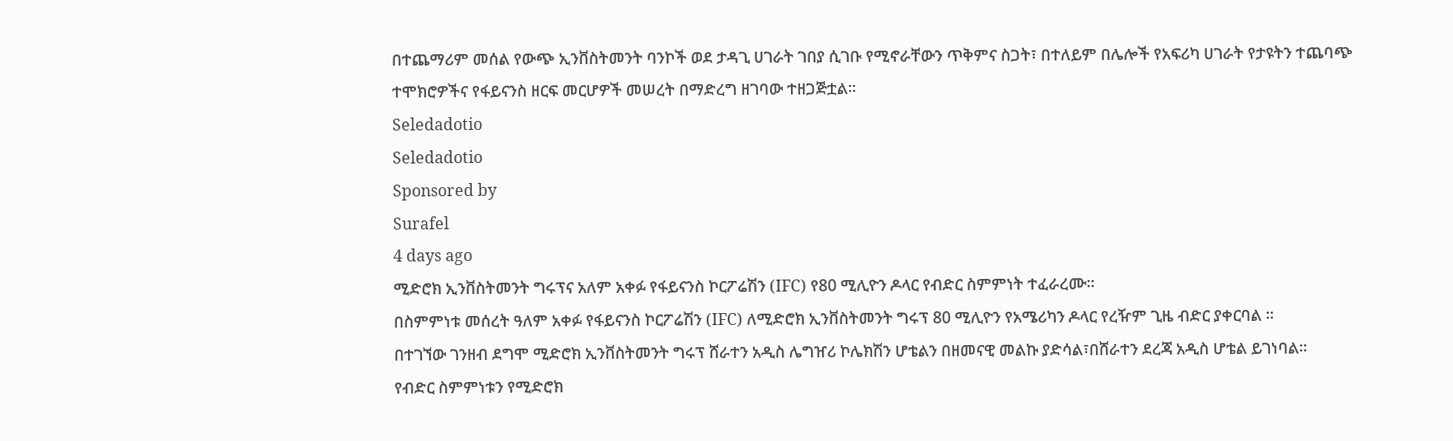በተጨማሪም መሰል የውጭ ኢንቨስትመንት ባንኮች ወደ ታዳጊ ሀገራት ገበያ ሲገቡ የሚኖራቸውን ጥቅምና ስጋት፣ በተለይም በሌሎች የአፍሪካ ሀገራት የታዩትን ተጨባጭ ተሞክሮዎችና የፋይናንስ ዘርፍ መርሆዎች መሠረት በማድረግ ዘገባው ተዘጋጅቷል፡፡
Seledadotio
Seledadotio
Sponsored by
Surafel
4 days ago
ሚድሮክ ኢንቨስትመንት ግሩፕና አለም አቀፉ የፋይናንስ ኮርፖሬሽን (IFC) የ80 ሚሊዮን ዶላር የብድር ስምምነት ተፈራረሙ።
በስምምነቱ መሰረት ዓለም አቀፉ የፋይናንስ ኮርፖሬሽን (IFC) ለሚድሮክ ኢንቨስትመንት ግሩፕ 80 ሚሊዮን የአሜሪካን ዶላር የረዥም ጊዜ ብድር ያቀርባል ።
በተገኘው ገንዘብ ደግሞ ሚድሮክ ኢንቨስትመንት ግሩፕ ሸራተን አዲስ ሌግዠሪ ኮሌክሽን ሆቴልን በዘመናዊ መልኩ ያድሳል፣በሸራተን ደረጃ አዲስ ሆቴል ይገነባል።
የብድር ስምምነቱን የሚድሮክ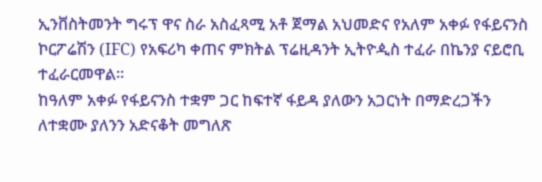ኢንቨስትመንት ግሩፕ ዋና ስራ አስፈጻሚ አቶ ጀማል አህመድና የአለም አቀፉ የፋይናንስ ኮርፖሬሽን (IFC) የአፍሪካ ቀጠና ምክትል ፕሬዚዳንት ኢትዮዺስ ተፈራ በኬንያ ናይሮቢ ተፈራርመዋል።
ከዓለም አቀፉ የፋይናንስ ተቋም ጋር ከፍተኛ ፋይዳ ያለውን አጋርነት በማድረጋችን ለተቋሙ ያለንን አድናቆት መግለጽ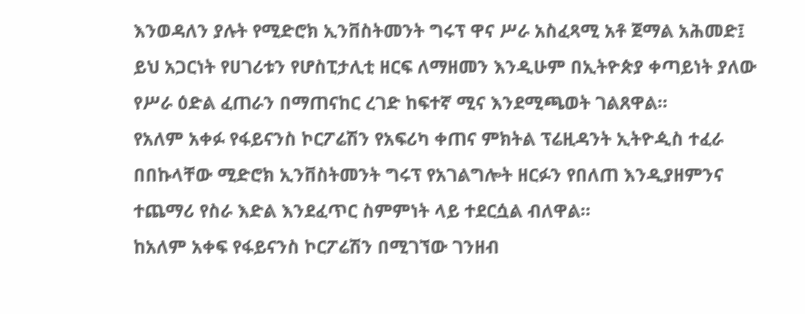እንወዳለን ያሉት የሚድሮክ ኢንቨስትመንት ግሩፕ ዋና ሥራ አስፈጻሚ አቶ ጀማል አሕመድ፤ ይህ አጋርነት የሀገሪቱን የሆስፒታሊቲ ዘርፍ ለማዘመን እንዲሁም በኢትዮጵያ ቀጣይነት ያለው የሥራ ዕድል ፈጠራን በማጠናከር ረገድ ከፍተኛ ሚና እንደሚጫወት ገልጸዋል።
የአለም አቀፉ የፋይናንስ ኮርፖሬሽን የአፍሪካ ቀጠና ምክትል ፕሬዚዳንት ኢትዮዺስ ተፈራ በበኩላቸው ሚድሮክ ኢንቨስትመንት ግሩፕ የአገልግሎት ዘርፉን የበለጠ እንዲያዘምንና ተጨማሪ የስራ እድል እንደፈጥር ስምምነት ላይ ተደርሷል ብለዋል።
ከአለም አቀፍ የፋይናንስ ኮርፖሬሽን በሚገኘው ገንዘብ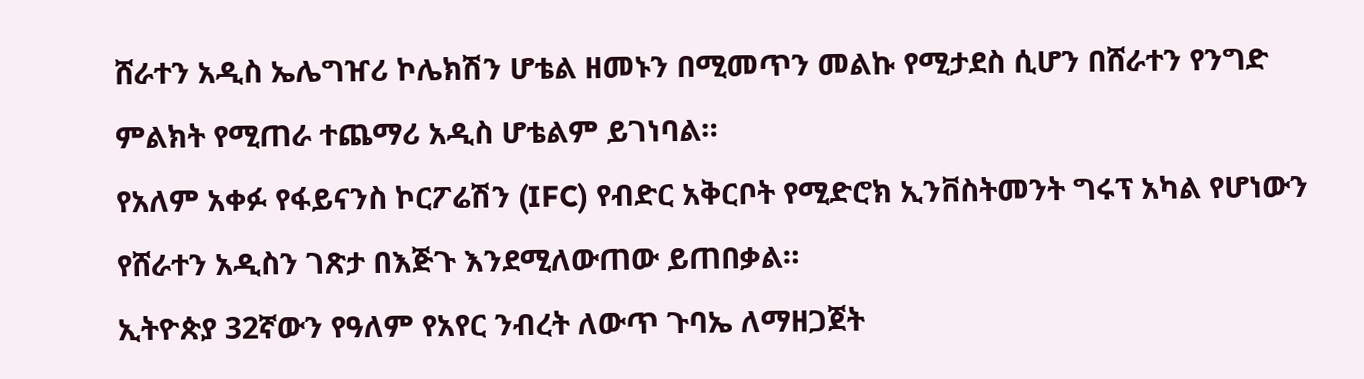ሸራተን አዲስ ኤሌግዠሪ ኮሌክሽን ሆቴል ዘመኑን በሚመጥን መልኩ የሚታደስ ሲሆን በሸራተን የንግድ ምልክት የሚጠራ ተጨማሪ አዲስ ሆቴልም ይገነባል።
የአለም አቀፉ የፋይናንስ ኮርፖሬሽን (IFC) የብድር አቅርቦት የሚድሮክ ኢንቨስትመንት ግሩፕ አካል የሆነውን የሸራተን አዲስን ገጽታ በእጅጉ እንደሚለውጠው ይጠበቃል።
ኢትዮጵያ 32ኛውን የዓለም የአየር ንብረት ለውጥ ጉባኤ ለማዘጋጀት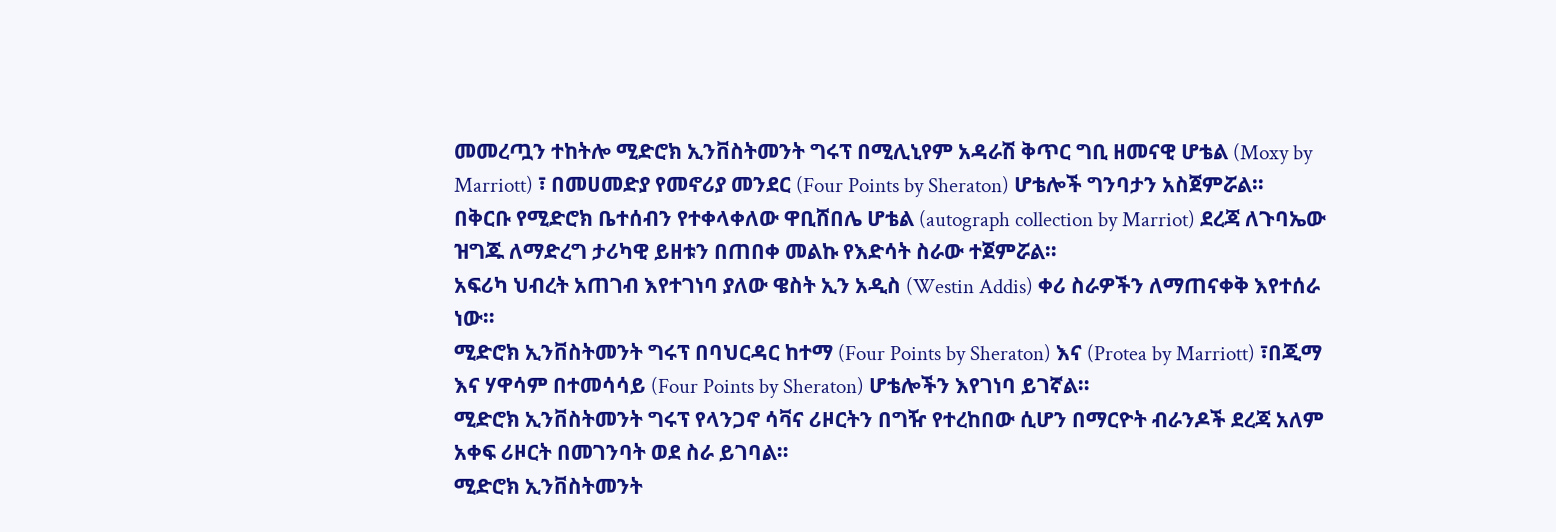መመረጧን ተከትሎ ሚድሮክ ኢንቨስትመንት ግሩፕ በሚሊኒየም አዳራሽ ቅጥር ግቢ ዘመናዊ ሆቴል (Moxy by Marriott) ፣ በመሀመድያ የመኖሪያ መንደር (Four Points by Sheraton) ሆቴሎች ግንባታን አስጀምሯል።
በቅርቡ የሚድሮክ ቤተሰብን የተቀላቀለው ዋቢሸበሌ ሆቴል (autograph collection by Marriot) ደረጃ ለጉባኤው ዝግጁ ለማድረግ ታሪካዊ ይዘቱን በጠበቀ መልኩ የእድሳት ስራው ተጀምሯል።
አፍሪካ ህብረት አጠገብ እየተገነባ ያለው ዌስት ኢን አዲስ (Westin Addis) ቀሪ ስራዎችን ለማጠናቀቅ እየተሰራ ነው።
ሚድሮክ ኢንቨስትመንት ግሩፕ በባህርዳር ከተማ (Four Points by Sheraton) እና (Protea by Marriott) ፣በጂማ እና ሃዋሳም በተመሳሳይ (Four Points by Sheraton) ሆቴሎችን እየገነባ ይገኛል።
ሚድሮክ ኢንቨስትመንት ግሩፕ የላንጋኖ ሳቫና ሪዞርትን በግዥ የተረከበው ሲሆን በማርዮት ብራንዶች ደረጃ አለም አቀፍ ሪዞርት በመገንባት ወደ ስራ ይገባል።
ሚድሮክ ኢንቨስትመንት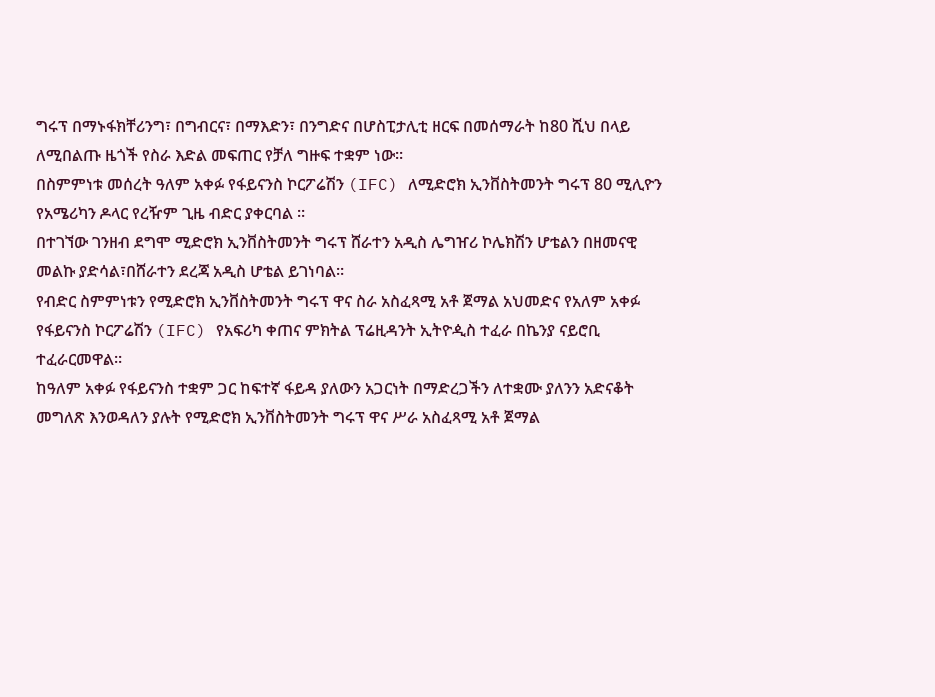ግሩፕ በማኑፋክቸሪንግ፣ በግብርና፣ በማእድን፣ በንግድና በሆስፒታሊቲ ዘርፍ በመሰማራት ከ80 ሺህ በላይ ለሚበልጡ ዜጎች የስራ እድል መፍጠር የቻለ ግዙፍ ተቋም ነው።
በስምምነቱ መሰረት ዓለም አቀፉ የፋይናንስ ኮርፖሬሽን (IFC) ለሚድሮክ ኢንቨስትመንት ግሩፕ 80 ሚሊዮን የአሜሪካን ዶላር የረዥም ጊዜ ብድር ያቀርባል ።
በተገኘው ገንዘብ ደግሞ ሚድሮክ ኢንቨስትመንት ግሩፕ ሸራተን አዲስ ሌግዠሪ ኮሌክሽን ሆቴልን በዘመናዊ መልኩ ያድሳል፣በሸራተን ደረጃ አዲስ ሆቴል ይገነባል።
የብድር ስምምነቱን የሚድሮክ ኢንቨስትመንት ግሩፕ ዋና ስራ አስፈጻሚ አቶ ጀማል አህመድና የአለም አቀፉ የፋይናንስ ኮርፖሬሽን (IFC) የአፍሪካ ቀጠና ምክትል ፕሬዚዳንት ኢትዮዺስ ተፈራ በኬንያ ናይሮቢ ተፈራርመዋል።
ከዓለም አቀፉ የፋይናንስ ተቋም ጋር ከፍተኛ ፋይዳ ያለውን አጋርነት በማድረጋችን ለተቋሙ ያለንን አድናቆት መግለጽ እንወዳለን ያሉት የሚድሮክ ኢንቨስትመንት ግሩፕ ዋና ሥራ አስፈጻሚ አቶ ጀማል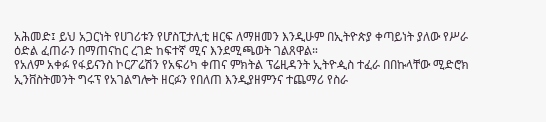አሕመድ፤ ይህ አጋርነት የሀገሪቱን የሆስፒታሊቲ ዘርፍ ለማዘመን እንዲሁም በኢትዮጵያ ቀጣይነት ያለው የሥራ ዕድል ፈጠራን በማጠናከር ረገድ ከፍተኛ ሚና እንደሚጫወት ገልጸዋል።
የአለም አቀፉ የፋይናንስ ኮርፖሬሽን የአፍሪካ ቀጠና ምክትል ፕሬዚዳንት ኢትዮዺስ ተፈራ በበኩላቸው ሚድሮክ ኢንቨስትመንት ግሩፕ የአገልግሎት ዘርፉን የበለጠ እንዲያዘምንና ተጨማሪ የስራ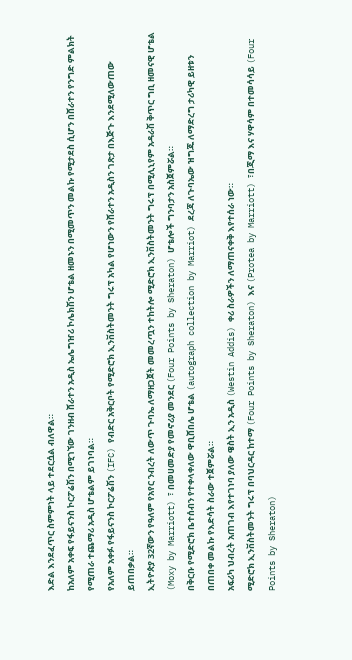እድል እንደፈጥር ስምምነት ላይ ተደርሷል ብለዋል።
ከአለም አቀፍ የፋይናንስ ኮርፖሬሽን በሚገኘው ገንዘብ ሸራተን አዲስ ኤሌግዠሪ ኮሌክሽን ሆቴል ዘመኑን በሚመጥን መልኩ የሚታደስ ሲሆን በሸራተን የንግድ ምልክት የሚጠራ ተጨማሪ አዲስ ሆቴልም ይገነባል።
የአለም አቀፉ የፋይናንስ ኮርፖሬሽን (IFC) የብድር አቅርቦት የሚድሮክ ኢንቨስትመንት ግሩፕ አካል የሆነውን የሸራተን አዲስን ገጽታ በእጅጉ እንደሚለውጠው ይጠበቃል።
ኢትዮጵያ 32ኛውን የዓለም የአየር ንብረት ለውጥ ጉባኤ ለማዘጋጀት መመረጧን ተከትሎ ሚድሮክ ኢንቨስትመንት ግሩፕ በሚሊኒየም አዳራሽ ቅጥር ግቢ ዘመናዊ ሆቴል (Moxy by Marriott) ፣ በመሀመድያ የመኖሪያ መንደር (Four Points by Sheraton) ሆቴሎች ግንባታን አስጀምሯል።
በቅርቡ የሚድሮክ ቤተሰብን የተቀላቀለው ዋቢሸበሌ ሆቴል (autograph collection by Marriot) ደረጃ ለጉባኤው ዝግጁ ለማድረግ ታሪካዊ ይዘቱን በጠበቀ መልኩ የእድሳት ስራው ተጀምሯል።
አፍሪካ ህብረት አጠገብ እየተገነባ ያለው ዌስት ኢን አዲስ (Westin Addis) ቀሪ ስራዎችን ለማጠናቀቅ እየተሰራ ነው።
ሚድሮክ ኢንቨስትመንት ግሩፕ በባህርዳር ከተማ (Four Points by Sheraton) እና (Protea by Marriott) ፣በጂማ እና ሃዋሳም በተመሳሳይ (Four Points by Sheraton)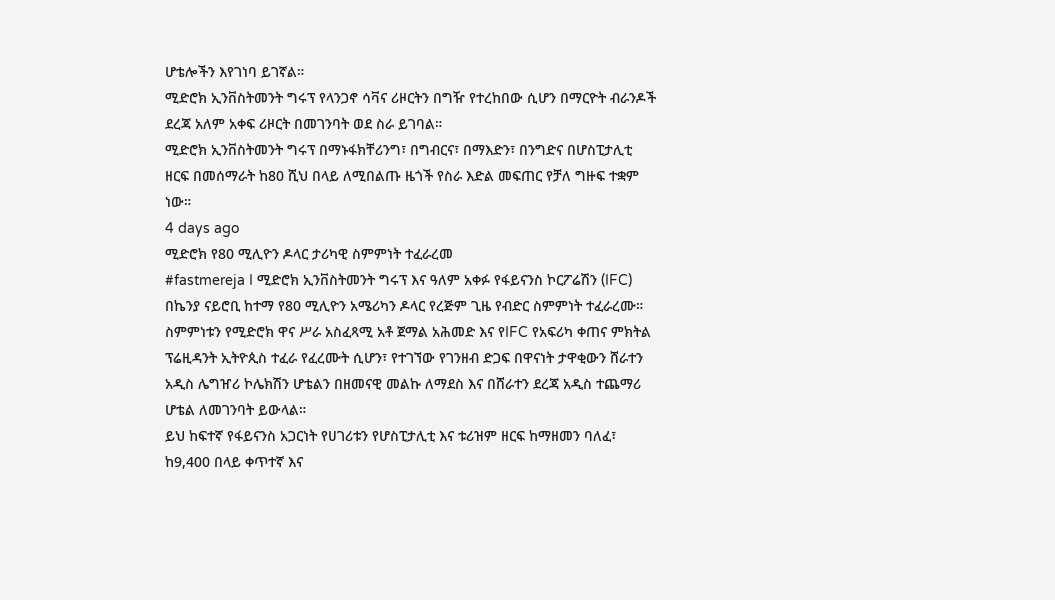ሆቴሎችን እየገነባ ይገኛል።
ሚድሮክ ኢንቨስትመንት ግሩፕ የላንጋኖ ሳቫና ሪዞርትን በግዥ የተረከበው ሲሆን በማርዮት ብራንዶች ደረጃ አለም አቀፍ ሪዞርት በመገንባት ወደ ስራ ይገባል።
ሚድሮክ ኢንቨስትመንት ግሩፕ በማኑፋክቸሪንግ፣ በግብርና፣ በማእድን፣ በንግድና በሆስፒታሊቲ ዘርፍ በመሰማራት ከ80 ሺህ በላይ ለሚበልጡ ዜጎች የስራ እድል መፍጠር የቻለ ግዙፍ ተቋም ነው።
4 days ago
ሚድሮክ የ80 ሚሊዮን ዶላር ታሪካዊ ስምምነት ተፈራረመ
#fastmereja I ሚድሮክ ኢንቨስትመንት ግሩፕ እና ዓለም አቀፉ የፋይናንስ ኮርፖሬሽን (IFC) በኬንያ ናይሮቢ ከተማ የ80 ሚሊዮን አሜሪካን ዶላር የረጅም ጊዜ የብድር ስምምነት ተፈራረሙ። ስምምነቱን የሚድሮክ ዋና ሥራ አስፈጻሚ አቶ ጀማል አሕመድ እና የIFC የአፍሪካ ቀጠና ምክትል ፕሬዚዳንት ኢትዮጲስ ተፈራ የፈረሙት ሲሆን፣ የተገኘው የገንዘብ ድጋፍ በዋናነት ታዋቂውን ሸራተን አዲስ ሌግዠሪ ኮሌክሽን ሆቴልን በዘመናዊ መልኩ ለማደስ እና በሸራተን ደረጃ አዲስ ተጨማሪ ሆቴል ለመገንባት ይውላል።
ይህ ከፍተኛ የፋይናንስ አጋርነት የሀገሪቱን የሆስፒታሊቲ እና ቱሪዝም ዘርፍ ከማዘመን ባለፈ፣ ከ9,400 በላይ ቀጥተኛ እና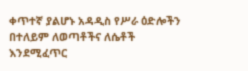ቀጥተኛ ያልሆኑ አዳዲስ የሥራ ዕድሎችን በተለይም ለወጣቶችና ለሴቶች እንደሚፈጥር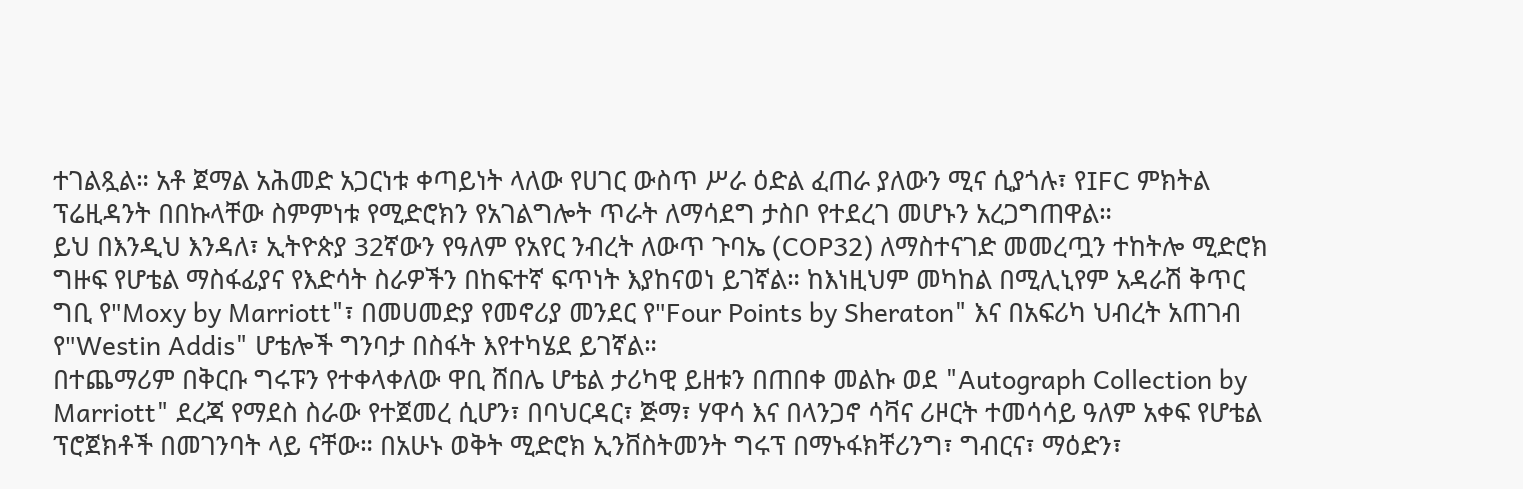ተገልጿል። አቶ ጀማል አሕመድ አጋርነቱ ቀጣይነት ላለው የሀገር ውስጥ ሥራ ዕድል ፈጠራ ያለውን ሚና ሲያጎሉ፣ የIFC ምክትል ፕሬዚዳንት በበኩላቸው ስምምነቱ የሚድሮክን የአገልግሎት ጥራት ለማሳደግ ታስቦ የተደረገ መሆኑን አረጋግጠዋል።
ይህ በእንዲህ እንዳለ፣ ኢትዮጵያ 32ኛውን የዓለም የአየር ንብረት ለውጥ ጉባኤ (COP32) ለማስተናገድ መመረጧን ተከትሎ ሚድሮክ ግዙፍ የሆቴል ማስፋፊያና የእድሳት ስራዎችን በከፍተኛ ፍጥነት እያከናወነ ይገኛል። ከእነዚህም መካከል በሚሊኒየም አዳራሽ ቅጥር ግቢ የ"Moxy by Marriott"፣ በመሀመድያ የመኖሪያ መንደር የ"Four Points by Sheraton" እና በአፍሪካ ህብረት አጠገብ የ"Westin Addis" ሆቴሎች ግንባታ በስፋት እየተካሄደ ይገኛል።
በተጨማሪም በቅርቡ ግሩፑን የተቀላቀለው ዋቢ ሸበሌ ሆቴል ታሪካዊ ይዘቱን በጠበቀ መልኩ ወደ "Autograph Collection by Marriott" ደረጃ የማደስ ስራው የተጀመረ ሲሆን፣ በባህርዳር፣ ጅማ፣ ሃዋሳ እና በላንጋኖ ሳቫና ሪዞርት ተመሳሳይ ዓለም አቀፍ የሆቴል ፕሮጀክቶች በመገንባት ላይ ናቸው። በአሁኑ ወቅት ሚድሮክ ኢንቨስትመንት ግሩፕ በማኑፋክቸሪንግ፣ ግብርና፣ ማዕድን፣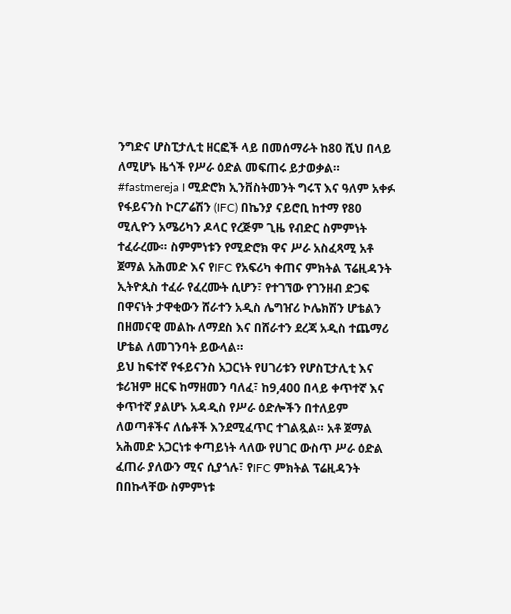ንግድና ሆስፒታሊቲ ዘርፎች ላይ በመሰማራት ከ80 ሺህ በላይ ለሚሆኑ ዜጎች የሥራ ዕድል መፍጠሩ ይታወቃል።
#fastmereja I ሚድሮክ ኢንቨስትመንት ግሩፕ እና ዓለም አቀፉ የፋይናንስ ኮርፖሬሽን (IFC) በኬንያ ናይሮቢ ከተማ የ80 ሚሊዮን አሜሪካን ዶላር የረጅም ጊዜ የብድር ስምምነት ተፈራረሙ። ስምምነቱን የሚድሮክ ዋና ሥራ አስፈጻሚ አቶ ጀማል አሕመድ እና የIFC የአፍሪካ ቀጠና ምክትል ፕሬዚዳንት ኢትዮጲስ ተፈራ የፈረሙት ሲሆን፣ የተገኘው የገንዘብ ድጋፍ በዋናነት ታዋቂውን ሸራተን አዲስ ሌግዠሪ ኮሌክሽን ሆቴልን በዘመናዊ መልኩ ለማደስ እና በሸራተን ደረጃ አዲስ ተጨማሪ ሆቴል ለመገንባት ይውላል።
ይህ ከፍተኛ የፋይናንስ አጋርነት የሀገሪቱን የሆስፒታሊቲ እና ቱሪዝም ዘርፍ ከማዘመን ባለፈ፣ ከ9,400 በላይ ቀጥተኛ እና ቀጥተኛ ያልሆኑ አዳዲስ የሥራ ዕድሎችን በተለይም ለወጣቶችና ለሴቶች እንደሚፈጥር ተገልጿል። አቶ ጀማል አሕመድ አጋርነቱ ቀጣይነት ላለው የሀገር ውስጥ ሥራ ዕድል ፈጠራ ያለውን ሚና ሲያጎሉ፣ የIFC ምክትል ፕሬዚዳንት በበኩላቸው ስምምነቱ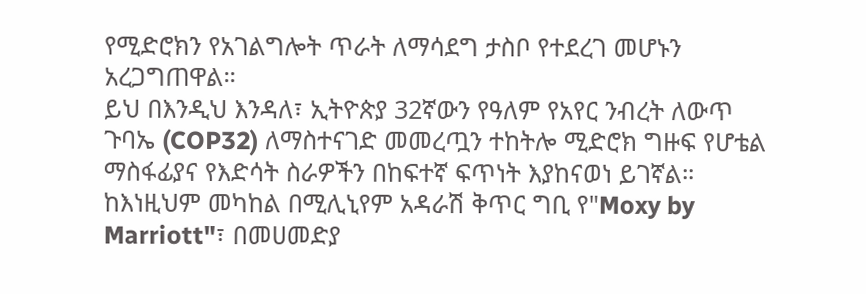የሚድሮክን የአገልግሎት ጥራት ለማሳደግ ታስቦ የተደረገ መሆኑን አረጋግጠዋል።
ይህ በእንዲህ እንዳለ፣ ኢትዮጵያ 32ኛውን የዓለም የአየር ንብረት ለውጥ ጉባኤ (COP32) ለማስተናገድ መመረጧን ተከትሎ ሚድሮክ ግዙፍ የሆቴል ማስፋፊያና የእድሳት ስራዎችን በከፍተኛ ፍጥነት እያከናወነ ይገኛል። ከእነዚህም መካከል በሚሊኒየም አዳራሽ ቅጥር ግቢ የ"Moxy by Marriott"፣ በመሀመድያ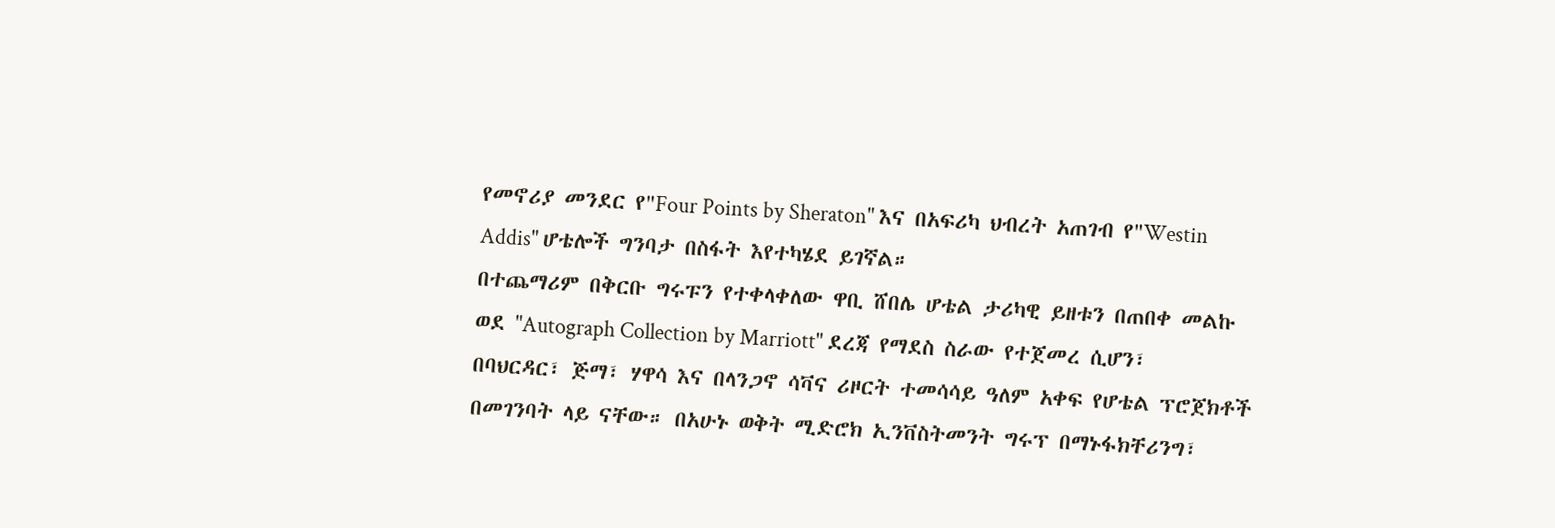የመኖሪያ መንደር የ"Four Points by Sheraton" እና በአፍሪካ ህብረት አጠገብ የ"Westin Addis" ሆቴሎች ግንባታ በስፋት እየተካሄደ ይገኛል።
በተጨማሪም በቅርቡ ግሩፑን የተቀላቀለው ዋቢ ሸበሌ ሆቴል ታሪካዊ ይዘቱን በጠበቀ መልኩ ወደ "Autograph Collection by Marriott" ደረጃ የማደስ ስራው የተጀመረ ሲሆን፣ በባህርዳር፣ ጅማ፣ ሃዋሳ እና በላንጋኖ ሳቫና ሪዞርት ተመሳሳይ ዓለም አቀፍ የሆቴል ፕሮጀክቶች በመገንባት ላይ ናቸው። በአሁኑ ወቅት ሚድሮክ ኢንቨስትመንት ግሩፕ በማኑፋክቸሪንግ፣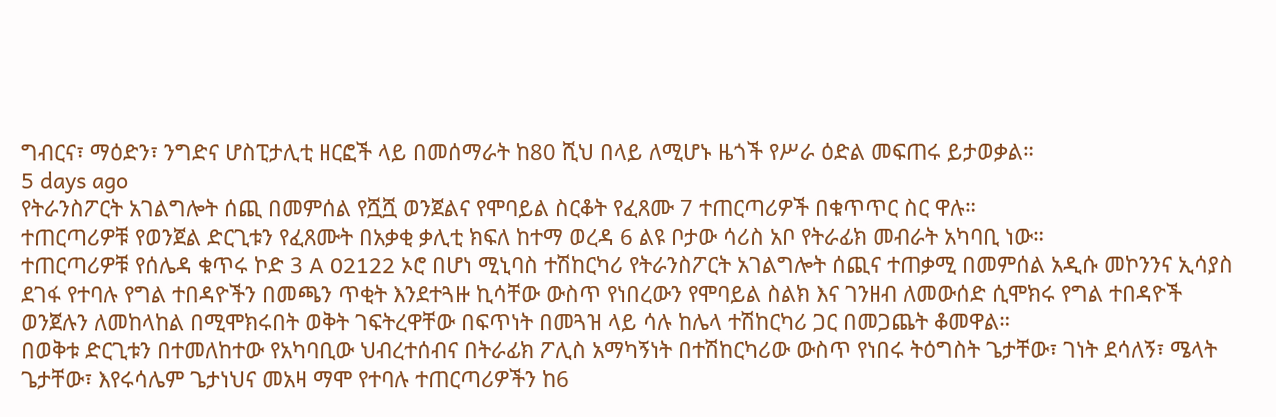ግብርና፣ ማዕድን፣ ንግድና ሆስፒታሊቲ ዘርፎች ላይ በመሰማራት ከ80 ሺህ በላይ ለሚሆኑ ዜጎች የሥራ ዕድል መፍጠሩ ይታወቃል።
5 days ago
የትራንስፖርት አገልግሎት ሰጪ በመምሰል የሿሿ ወንጀልና የሞባይል ስርቆት የፈጸሙ 7 ተጠርጣሪዎች በቁጥጥር ስር ዋሉ።
ተጠርጣሪዎቹ የወንጀል ድርጊቱን የፈጸሙት በአቃቂ ቃሊቲ ክፍለ ከተማ ወረዳ 6 ልዩ ቦታው ሳሪስ አቦ የትራፊክ መብራት አካባቢ ነው።
ተጠርጣሪዎቹ የሰሌዳ ቁጥሩ ኮድ 3 A 02122 ኦሮ በሆነ ሚኒባስ ተሽከርካሪ የትራንስፖርት አገልግሎት ሰጪና ተጠቃሚ በመምሰል አዲሱ መኮንንና ኢሳያስ ደገፋ የተባሉ የግል ተበዳዮችን በመጫን ጥቂት እንደተጓዙ ኪሳቸው ውስጥ የነበረውን የሞባይል ስልክ እና ገንዘብ ለመውሰድ ሲሞክሩ የግል ተበዳዮች ወንጀሉን ለመከላከል በሚሞክሩበት ወቅት ገፍትረዋቸው በፍጥነት በመጓዝ ላይ ሳሉ ከሌላ ተሽከርካሪ ጋር በመጋጨት ቆመዋል።
በወቅቱ ድርጊቱን በተመለከተው የአካባቢው ህብረተሰብና በትራፊክ ፖሊስ አማካኝነት በተሽከርካሪው ውስጥ የነበሩ ትዕግስት ጌታቸው፣ ገነት ደሳለኝ፣ ሜላት ጌታቸው፣ እየሩሳሌም ጌታነህና መአዛ ማሞ የተባሉ ተጠርጣሪዎችን ከ6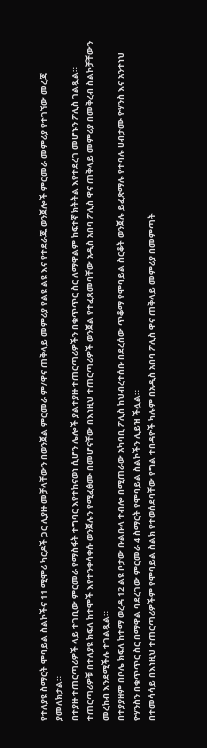የተለያዩ ስማርት ሞባይል ስልኮችና 11 ሚሞሪ ካርዶች ጋር ሊያዙ መቻላቸውን በወንጀል ምርመራ ም/ዋና ጠቅላይ መምሪያ የልዩ ልዩ እና የተደራጁ ወንጀሎች ምርመራ መምሪያ የተገኘው መረጃ ያመለክታል።
በተያዙ ተጠርጣሪዎች ላይ ተገቢው ምርመራ የማስፋት ተግባር እየተከናወነ ሲሆን ሌሎች ያልተያዙ ተጠርጣሪዎችን በቁጥጥር ስር ለማዋልም ከፍተኛ ክትትል እየተደረገ መሆኑን ፖሊስ ገልጿል።
ተጠርጣሪዎቹ በተለያዩ ክፍለ ከተሞች እየተንቀሳቀሱ ወንጀሉን የሚፈፅሙ በመሆናቸው በእነዚህ ተጠርጣሪዎች ወንጀል የተፈጸመባቸው አዲስ አበባ ፖሊስ ዋና ጠቅላይ መምሪያ በመቅረብ ስልኮቻቸውን መረከብ እንደሚችሉ ተገልጿል።
በተያያዘም በቦሌ ክፍለ ከተማ ወረዳ 12 ልዩ ቦታው ቡልቡላ ተብሎ በሚጠራው አካባቢ ፖሊስ ከህብረተሰቡ በደረሰው ጥቆማ የሞባይል ስርቆት ወንጀሉ ይፈጽማሉ የተባሉ ሀብታሙ ዮሃንስ እና አንተነህ ዮሃንስን በቁጥጥር ስር በማዋል ባደረገው ምርመራ 4 ስማርት የሞባይል ስልኮችን ሊይዝ ችሏል።
በተመሳሳይ በእነዚህ ተጠርጣሪዎችም የሞባይል ስልክ የተወሰደባቸው የግል ተበዳዮች ካሉም በአዲስ አበባ ፖሊስ ዋና ጠቅላይ መምሪያ በመምጣት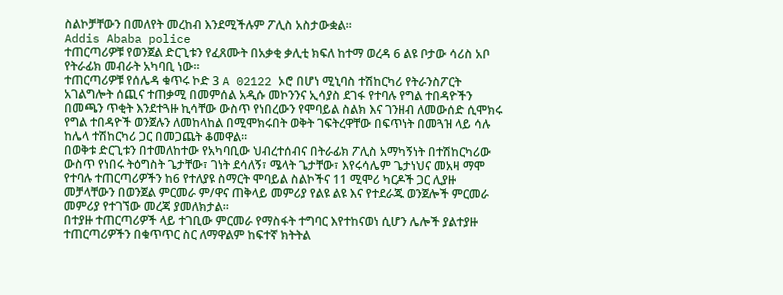ስልኮቻቸውን በመለየት መረከብ እንደሚችሉም ፖሊስ አስታውቋል።
Addis Ababa police
ተጠርጣሪዎቹ የወንጀል ድርጊቱን የፈጸሙት በአቃቂ ቃሊቲ ክፍለ ከተማ ወረዳ 6 ልዩ ቦታው ሳሪስ አቦ የትራፊክ መብራት አካባቢ ነው።
ተጠርጣሪዎቹ የሰሌዳ ቁጥሩ ኮድ 3 A 02122 ኦሮ በሆነ ሚኒባስ ተሽከርካሪ የትራንስፖርት አገልግሎት ሰጪና ተጠቃሚ በመምሰል አዲሱ መኮንንና ኢሳያስ ደገፋ የተባሉ የግል ተበዳዮችን በመጫን ጥቂት እንደተጓዙ ኪሳቸው ውስጥ የነበረውን የሞባይል ስልክ እና ገንዘብ ለመውሰድ ሲሞክሩ የግል ተበዳዮች ወንጀሉን ለመከላከል በሚሞክሩበት ወቅት ገፍትረዋቸው በፍጥነት በመጓዝ ላይ ሳሉ ከሌላ ተሽከርካሪ ጋር በመጋጨት ቆመዋል።
በወቅቱ ድርጊቱን በተመለከተው የአካባቢው ህብረተሰብና በትራፊክ ፖሊስ አማካኝነት በተሽከርካሪው ውስጥ የነበሩ ትዕግስት ጌታቸው፣ ገነት ደሳለኝ፣ ሜላት ጌታቸው፣ እየሩሳሌም ጌታነህና መአዛ ማሞ የተባሉ ተጠርጣሪዎችን ከ6 የተለያዩ ስማርት ሞባይል ስልኮችና 11 ሚሞሪ ካርዶች ጋር ሊያዙ መቻላቸውን በወንጀል ምርመራ ም/ዋና ጠቅላይ መምሪያ የልዩ ልዩ እና የተደራጁ ወንጀሎች ምርመራ መምሪያ የተገኘው መረጃ ያመለክታል።
በተያዙ ተጠርጣሪዎች ላይ ተገቢው ምርመራ የማስፋት ተግባር እየተከናወነ ሲሆን ሌሎች ያልተያዙ ተጠርጣሪዎችን በቁጥጥር ስር ለማዋልም ከፍተኛ ክትትል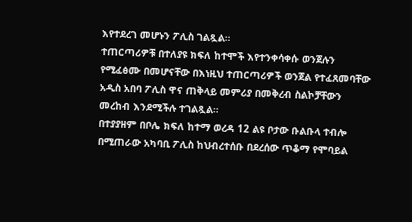እየተደረገ መሆኑን ፖሊስ ገልጿል።
ተጠርጣሪዎቹ በተለያዩ ክፍለ ከተሞች እየተንቀሳቀሱ ወንጀሉን የሚፈፅሙ በመሆናቸው በእነዚህ ተጠርጣሪዎች ወንጀል የተፈጸመባቸው አዲስ አበባ ፖሊስ ዋና ጠቅላይ መምሪያ በመቅረብ ስልኮቻቸውን መረከብ እንደሚችሉ ተገልጿል።
በተያያዘም በቦሌ ክፍለ ከተማ ወረዳ 12 ልዩ ቦታው ቡልቡላ ተብሎ በሚጠራው አካባቢ ፖሊስ ከህብረተሰቡ በደረሰው ጥቆማ የሞባይል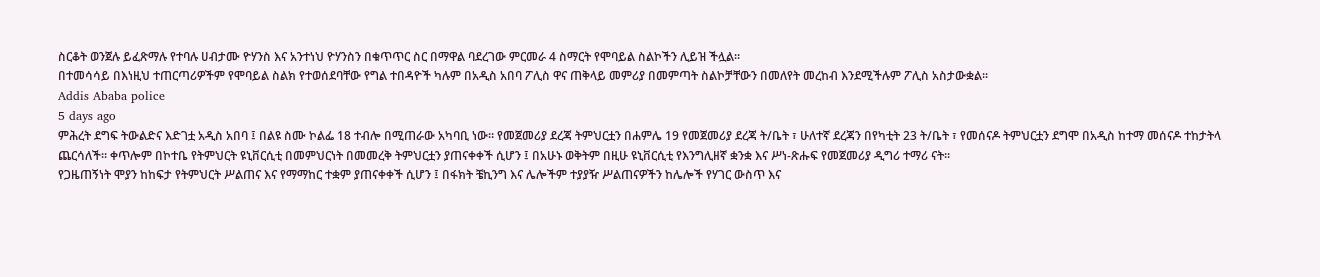ስርቆት ወንጀሉ ይፈጽማሉ የተባሉ ሀብታሙ ዮሃንስ እና አንተነህ ዮሃንስን በቁጥጥር ስር በማዋል ባደረገው ምርመራ 4 ስማርት የሞባይል ስልኮችን ሊይዝ ችሏል።
በተመሳሳይ በእነዚህ ተጠርጣሪዎችም የሞባይል ስልክ የተወሰደባቸው የግል ተበዳዮች ካሉም በአዲስ አበባ ፖሊስ ዋና ጠቅላይ መምሪያ በመምጣት ስልኮቻቸውን በመለየት መረከብ እንደሚችሉም ፖሊስ አስታውቋል።
Addis Ababa police
5 days ago
ምሕረት ደግፍ ትውልድና እድገቷ አዲስ አበባ ፤ በልዩ ስሙ ኮልፌ 18 ተብሎ በሚጠራው አካባቢ ነው። የመጀመሪያ ደረጃ ትምህርቷን በሐምሌ 19 የመጀመሪያ ደረጃ ት/ቤት ፣ ሁለተኛ ደረጃን በየካቲት 23 ት/ቤት ፣ የመሰናዶ ትምህርቷን ደግሞ በአዲስ ከተማ መሰናዶ ተከታትላ ጨርሳለች። ቀጥሎም በኮተቤ የትምህርት ዩኒቨርሲቲ በመምህርነት በመመረቅ ትምህርቷን ያጠናቀቀች ሲሆን ፤ በአሁኑ ወቅትም በዚሁ ዩኒቨርሲቲ የእንግሊዘኛ ቋንቋ እና ሥነ-ጽሑፍ የመጀመሪያ ዲግሪ ተማሪ ናት።
የጋዜጠኝነት ሞያን ከከፍታ የትምህርት ሥልጠና እና የማማከር ተቋም ያጠናቀቀች ሲሆን ፤ በፋክት ቼኪንግ እና ሌሎችም ተያያዥ ሥልጠናዎችን ከሌሎች የሃገር ውስጥ እና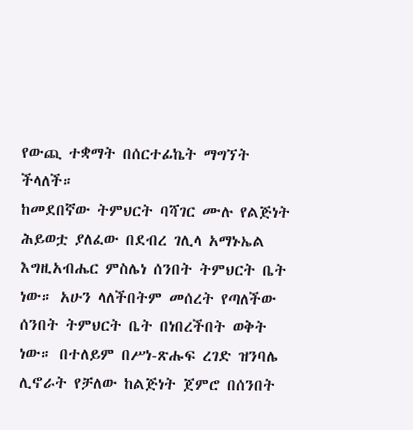የውጪ ተቋማት በሰርተፊኬት ማግኘት ችላለች።
ከመደበኛው ትምህርት ባሻገር ሙሉ የልጅነት ሕይወቷ ያለፈው በደብረ ገሊላ አማኑኤል እግዚአብሔር ምስሌነ ሰንበት ትምህርት ቤት ነው። አሁን ላለችበትም መሰረት የጣለችው ሰንበት ትምህርት ቤት በነበረችበት ወቅት ነው። በተለይም በሥነ-ጽሑፍ ረገድ ዝንባሌ ሊኖራት የቻለው ከልጅነት ጀምሮ በሰንበት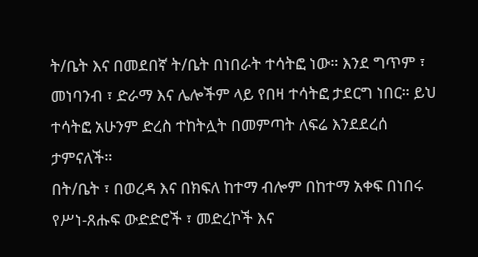ት/ቤት እና በመደበኛ ት/ቤት በነበራት ተሳትፎ ነው። እንደ ግጥም ፣ መነባንብ ፣ ድራማ እና ሌሎችም ላይ የበዛ ተሳትፎ ታደርግ ነበር። ይህ ተሳትፎ አሁንም ድረስ ተከትሏት በመምጣት ለፍሬ እንደደረሰ ታምናለች።
በት/ቤት ፣ በወረዳ እና በክፍለ ከተማ ብሎም በከተማ አቀፍ በነበሩ የሥነ-ጸሑፍ ውድድሮች ፣ መድረኮች እና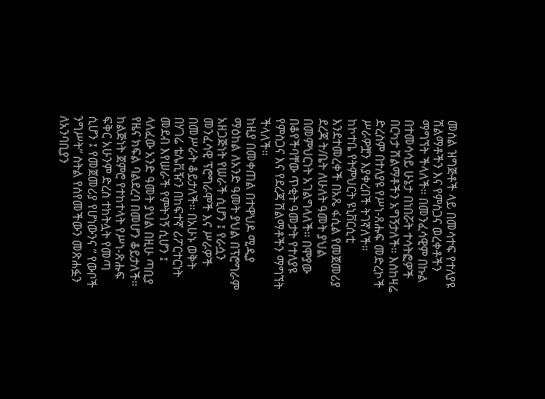መሰል ዝግጅቶች ላይ በመሳተፍ የተለያዩ ሽልማቶችን እና የምስጋና ወረቀቶችን ማግኘት ችላለች። በመንፈሳዊም በኩል በተመሳሳይ ሁኔታ በነበሯት ተሳትፎዎች በርካታ ሽልማቶችን አግኝታለች። እስከዛሬ ድረስም በተለያዩ የሥነ-ጸሑፍ መድረኮች ሥራዎቿን እያቀረበች ትገኛለች።
ከኮተቤ የትምህርት ዩኒቨርሲቲ እንደተመረቀች በአጼ ፋሲል የመጀመሪያ ደረጃ ት/ቤት ለሁለት ዓመት ያህል በመምህርነት አገልግላለች። በሞያው በቆየችባቸው ጥቂት ዓመታት የተለያዩ የምስጋና እና የደረጃ ሽልማቶችን ማግኘት ችላለች።
ከዚያ በመቀጠል በተዋህዶ ሚዲያ ማዕከል ለአንድ ዓመት ያህል በፕሮግራም አዘጋጅነት የሠራች ሲሆን ፤ የራሷን መንፈሳዊ ፕሮግራሞች እና ሥራዎች በመሥራት ቆይታለች። በአሁኑ ወቅት በሃገሬ ቴሌቪዥን በከፍተኛ ሪፖርተርነት መደብ እየሠራች የምትገኝ ሲሆን ፤ ላለፈው አንድ ዓመት ያህል በዚሁ ጣቢያ የዜና ክፍል ባልደረባ በመሆን ቆይታለች።
ከልጅነት ጀምሮ የተከተላት የሥነ-ጽሑፍ ፍቅር አሁንም ድረስ ተከትሏት የመጣ ሲሆን ፤ የመጀመሪያ የሆነውንና ” የውቦች ንግሥት” ስትል የሰየመችውን መጽሐፏን ለአንባቢያን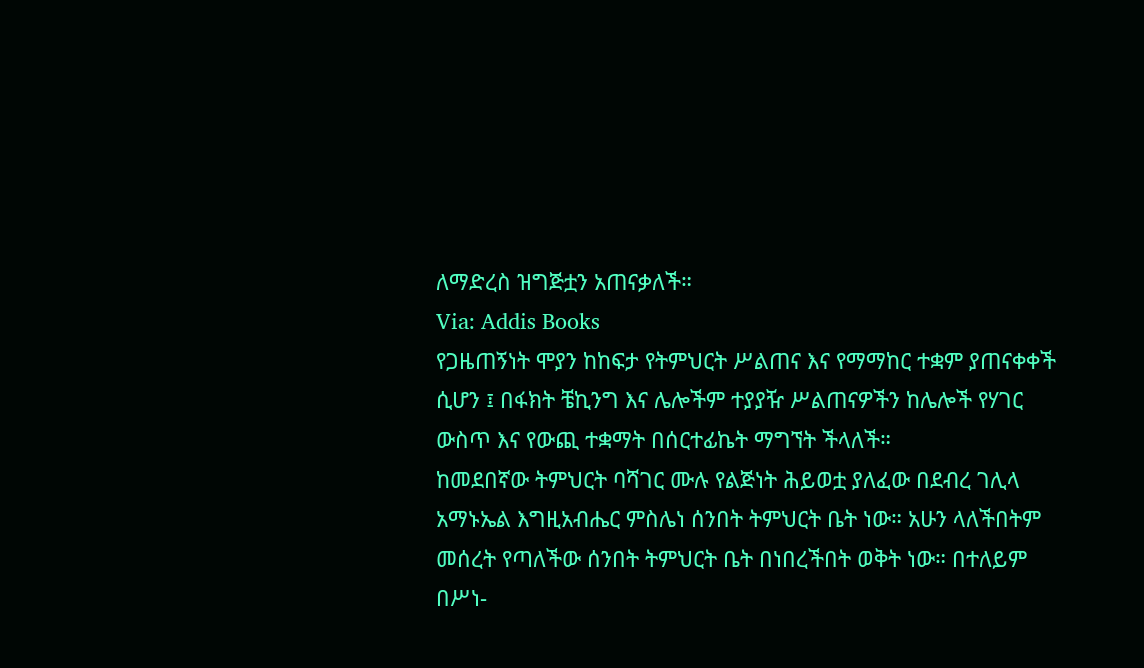ለማድረስ ዝግጅቷን አጠናቃለች።
Via: Addis Books
የጋዜጠኝነት ሞያን ከከፍታ የትምህርት ሥልጠና እና የማማከር ተቋም ያጠናቀቀች ሲሆን ፤ በፋክት ቼኪንግ እና ሌሎችም ተያያዥ ሥልጠናዎችን ከሌሎች የሃገር ውስጥ እና የውጪ ተቋማት በሰርተፊኬት ማግኘት ችላለች።
ከመደበኛው ትምህርት ባሻገር ሙሉ የልጅነት ሕይወቷ ያለፈው በደብረ ገሊላ አማኑኤል እግዚአብሔር ምስሌነ ሰንበት ትምህርት ቤት ነው። አሁን ላለችበትም መሰረት የጣለችው ሰንበት ትምህርት ቤት በነበረችበት ወቅት ነው። በተለይም በሥነ-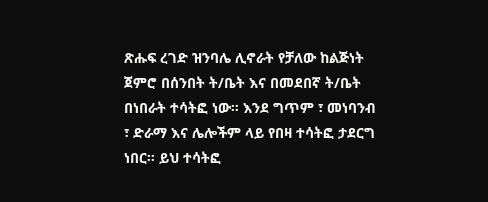ጽሑፍ ረገድ ዝንባሌ ሊኖራት የቻለው ከልጅነት ጀምሮ በሰንበት ት/ቤት እና በመደበኛ ት/ቤት በነበራት ተሳትፎ ነው። እንደ ግጥም ፣ መነባንብ ፣ ድራማ እና ሌሎችም ላይ የበዛ ተሳትፎ ታደርግ ነበር። ይህ ተሳትፎ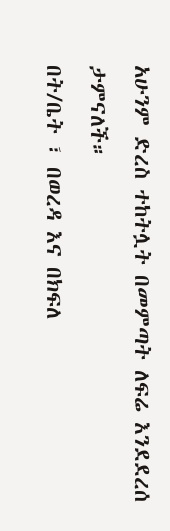አሁንም ድረስ ተከትሏት በመምጣት ለፍሬ እንደደረሰ ታምናለች።
በት/ቤት ፣ በወረዳ እና በክፍለ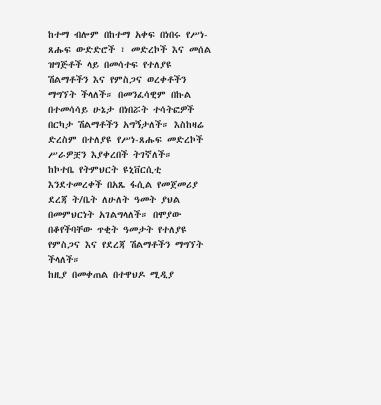ከተማ ብሎም በከተማ አቀፍ በነበሩ የሥነ-ጸሑፍ ውድድሮች ፣ መድረኮች እና መሰል ዝግጅቶች ላይ በመሳተፍ የተለያዩ ሽልማቶችን እና የምስጋና ወረቀቶችን ማግኘት ችላለች። በመንፈሳዊም በኩል በተመሳሳይ ሁኔታ በነበሯት ተሳትፎዎች በርካታ ሽልማቶችን አግኝታለች። እስከዛሬ ድረስም በተለያዩ የሥነ-ጸሑፍ መድረኮች ሥራዎቿን እያቀረበች ትገኛለች።
ከኮተቤ የትምህርት ዩኒቨርሲቲ እንደተመረቀች በአጼ ፋሲል የመጀመሪያ ደረጃ ት/ቤት ለሁለት ዓመት ያህል በመምህርነት አገልግላለች። በሞያው በቆየችባቸው ጥቂት ዓመታት የተለያዩ የምስጋና እና የደረጃ ሽልማቶችን ማግኘት ችላለች።
ከዚያ በመቀጠል በተዋህዶ ሚዲያ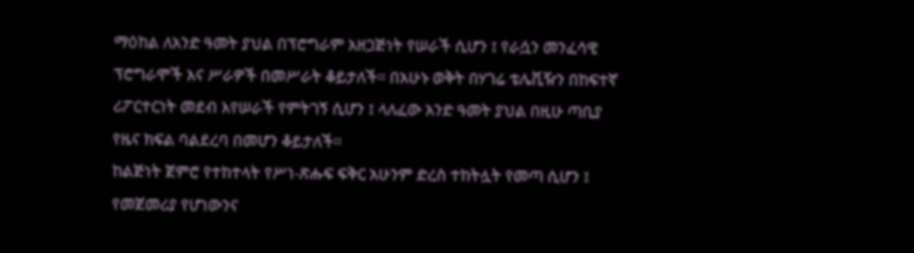ማዕከል ለአንድ ዓመት ያህል በፕሮግራም አዘጋጅነት የሠራች ሲሆን ፤ የራሷን መንፈሳዊ ፕሮግራሞች እና ሥራዎች በመሥራት ቆይታለች። በአሁኑ ወቅት በሃገሬ ቴሌቪዥን በከፍተኛ ሪፖርተርነት መደብ እየሠራች የምትገኝ ሲሆን ፤ ላለፈው አንድ ዓመት ያህል በዚሁ ጣቢያ የዜና ክፍል ባልደረባ በመሆን ቆይታለች።
ከልጅነት ጀምሮ የተከተላት የሥነ-ጽሑፍ ፍቅር አሁንም ድረስ ተከትሏት የመጣ ሲሆን ፤ የመጀመሪያ የሆነውንና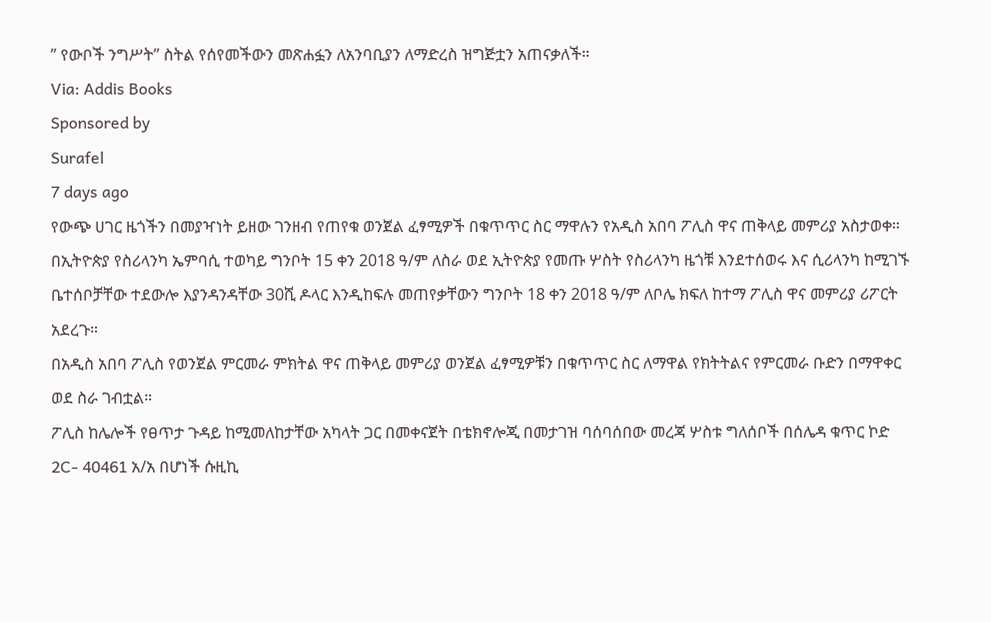” የውቦች ንግሥት” ስትል የሰየመችውን መጽሐፏን ለአንባቢያን ለማድረስ ዝግጅቷን አጠናቃለች።
Via: Addis Books
Sponsored by
Surafel
7 days ago
የውጭ ሀገር ዜጎችን በመያዣነት ይዘው ገንዘብ የጠየቁ ወንጀል ፈፃሚዎች በቁጥጥር ስር ማዋሉን የአዲስ አበባ ፖሊስ ዋና ጠቅላይ መምሪያ አስታወቀ።
በኢትዮጵያ የስሪላንካ ኤምባሲ ተወካይ ግንቦት 15 ቀን 2018 ዓ/ም ለስራ ወደ ኢትዮጵያ የመጡ ሦስት የስሪላንካ ዜጎቹ እንደተሰወሩ እና ሲሪላንካ ከሚገኙ ቤተሰቦቻቸው ተደውሎ እያንዳንዳቸው 30ሺ ዶላር እንዲከፍሉ መጠየቃቸውን ግንቦት 18 ቀን 2018 ዓ/ም ለቦሌ ክፍለ ከተማ ፖሊስ ዋና መምሪያ ሪፖርት አደረጉ።
በአዲስ አበባ ፖሊስ የወንጀል ምርመራ ምክትል ዋና ጠቅላይ መምሪያ ወንጀል ፈፃሚዎቹን በቁጥጥር ስር ለማዋል የክትትልና የምርመራ ቡድን በማዋቀር ወደ ስራ ገብቷል።
ፖሊስ ከሌሎች የፀጥታ ጉዳይ ከሚመለከታቸው አካላት ጋር በመቀናጀት በቴክኖሎጂ በመታገዝ ባሰባሰበው መረጃ ሦስቱ ግለሰቦች በሰሌዳ ቁጥር ኮድ 2C- 40461 አ/አ በሆነች ሱዚኪ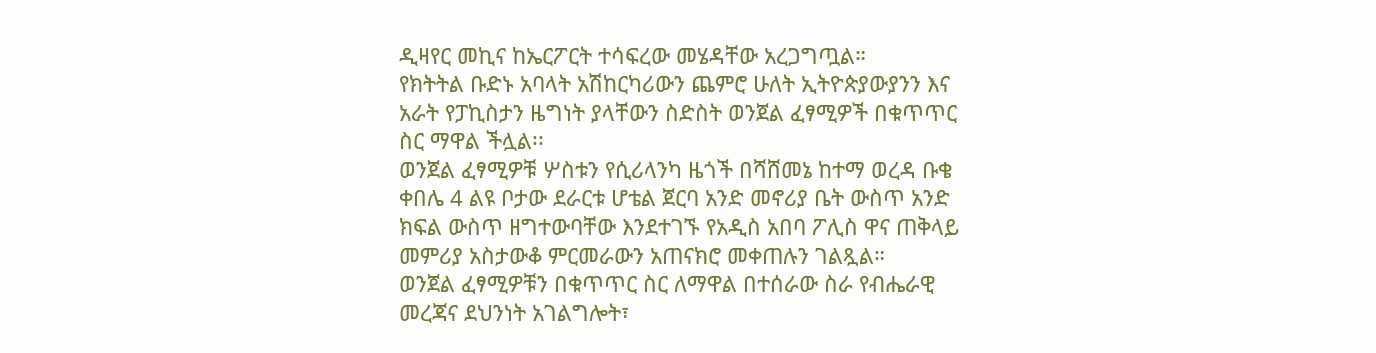ዲዛየር መኪና ከኤርፖርት ተሳፍረው መሄዳቸው አረጋግጧል።
የክትትል ቡድኑ አባላት አሽከርካሪውን ጨምሮ ሁለት ኢትዮጵያውያንን እና አራት የፓኪስታን ዜግነት ያላቸውን ስድስት ወንጀል ፈፃሚዎች በቁጥጥር ስር ማዋል ችሏል፡፡
ወንጀል ፈፃሚዎቹ ሦስቱን የሲሪላንካ ዜጎች በሻሸመኔ ከተማ ወረዳ ቡቄ ቀበሌ 4 ልዩ ቦታው ደራርቱ ሆቴል ጀርባ አንድ መኖሪያ ቤት ውስጥ አንድ ክፍል ውስጥ ዘግተውባቸው እንደተገኙ የአዲስ አበባ ፖሊስ ዋና ጠቅላይ መምሪያ አስታውቆ ምርመራውን አጠናክሮ መቀጠሉን ገልጿል።
ወንጀል ፈፃሚዎቹን በቁጥጥር ስር ለማዋል በተሰራው ስራ የብሔራዊ መረጃና ደህንነት አገልግሎት፣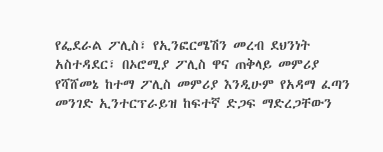የፌደራል ፖሊስ፣ የኢንፎርሜሽን መረብ ደህንነት አስተዳደር፣ በኦሮሚያ ፖሊስ ዋና ጠቅላይ መምሪያ የሻሸመኔ ከተማ ፖሊስ መምሪያ እንዲሁም የአዳማ ፈጣን መንገድ ኢንተርፕራይዝ ከፍተኛ ድጋፍ ማድረጋቸውን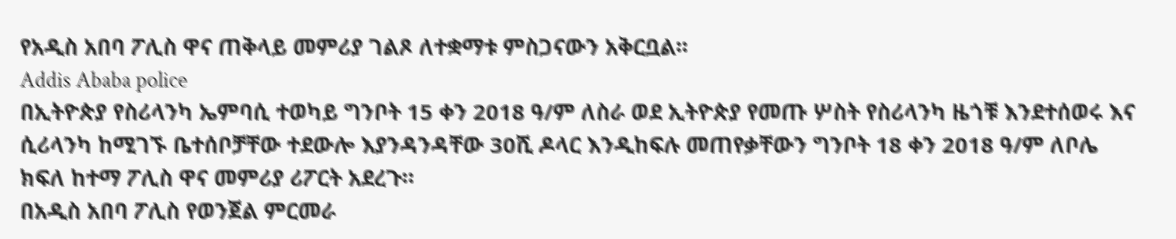የአዲስ አበባ ፖሊስ ዋና ጠቅላይ መምሪያ ገልጾ ለተቋማቱ ምስጋናውን አቅርቧል፡፡
Addis Ababa police
በኢትዮጵያ የስሪላንካ ኤምባሲ ተወካይ ግንቦት 15 ቀን 2018 ዓ/ም ለስራ ወደ ኢትዮጵያ የመጡ ሦስት የስሪላንካ ዜጎቹ እንደተሰወሩ እና ሲሪላንካ ከሚገኙ ቤተሰቦቻቸው ተደውሎ እያንዳንዳቸው 30ሺ ዶላር እንዲከፍሉ መጠየቃቸውን ግንቦት 18 ቀን 2018 ዓ/ም ለቦሌ ክፍለ ከተማ ፖሊስ ዋና መምሪያ ሪፖርት አደረጉ።
በአዲስ አበባ ፖሊስ የወንጀል ምርመራ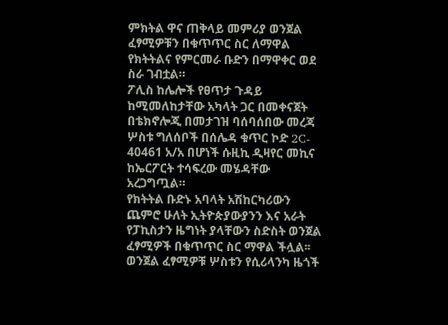ምክትል ዋና ጠቅላይ መምሪያ ወንጀል ፈፃሚዎቹን በቁጥጥር ስር ለማዋል የክትትልና የምርመራ ቡድን በማዋቀር ወደ ስራ ገብቷል።
ፖሊስ ከሌሎች የፀጥታ ጉዳይ ከሚመለከታቸው አካላት ጋር በመቀናጀት በቴክኖሎጂ በመታገዝ ባሰባሰበው መረጃ ሦስቱ ግለሰቦች በሰሌዳ ቁጥር ኮድ 2C- 40461 አ/አ በሆነች ሱዚኪ ዲዛየር መኪና ከኤርፖርት ተሳፍረው መሄዳቸው አረጋግጧል።
የክትትል ቡድኑ አባላት አሽከርካሪውን ጨምሮ ሁለት ኢትዮጵያውያንን እና አራት የፓኪስታን ዜግነት ያላቸውን ስድስት ወንጀል ፈፃሚዎች በቁጥጥር ስር ማዋል ችሏል፡፡
ወንጀል ፈፃሚዎቹ ሦስቱን የሲሪላንካ ዜጎች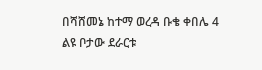በሻሸመኔ ከተማ ወረዳ ቡቄ ቀበሌ 4 ልዩ ቦታው ደራርቱ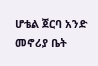ሆቴል ጀርባ አንድ መኖሪያ ቤት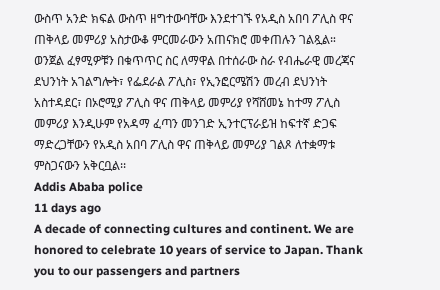ውስጥ አንድ ክፍል ውስጥ ዘግተውባቸው እንደተገኙ የአዲስ አበባ ፖሊስ ዋና ጠቅላይ መምሪያ አስታውቆ ምርመራውን አጠናክሮ መቀጠሉን ገልጿል።
ወንጀል ፈፃሚዎቹን በቁጥጥር ስር ለማዋል በተሰራው ስራ የብሔራዊ መረጃና ደህንነት አገልግሎት፣ የፌደራል ፖሊስ፣ የኢንፎርሜሽን መረብ ደህንነት አስተዳደር፣ በኦሮሚያ ፖሊስ ዋና ጠቅላይ መምሪያ የሻሸመኔ ከተማ ፖሊስ መምሪያ እንዲሁም የአዳማ ፈጣን መንገድ ኢንተርፕራይዝ ከፍተኛ ድጋፍ ማድረጋቸውን የአዲስ አበባ ፖሊስ ዋና ጠቅላይ መምሪያ ገልጾ ለተቋማቱ ምስጋናውን አቅርቧል፡፡
Addis Ababa police
11 days ago
A decade of connecting cultures and continent. We are honored to celebrate 10 years of service to Japan. Thank you to our passengers and partners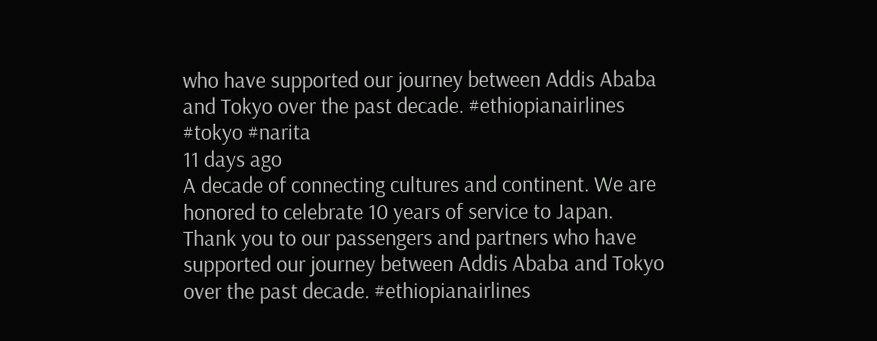who have supported our journey between Addis Ababa and Tokyo over the past decade. #ethiopianairlines #tokyo #narita
11 days ago
A decade of connecting cultures and continent. We are honored to celebrate 10 years of service to Japan. Thank you to our passengers and partners who have supported our journey between Addis Ababa and Tokyo over the past decade. #ethiopianairlines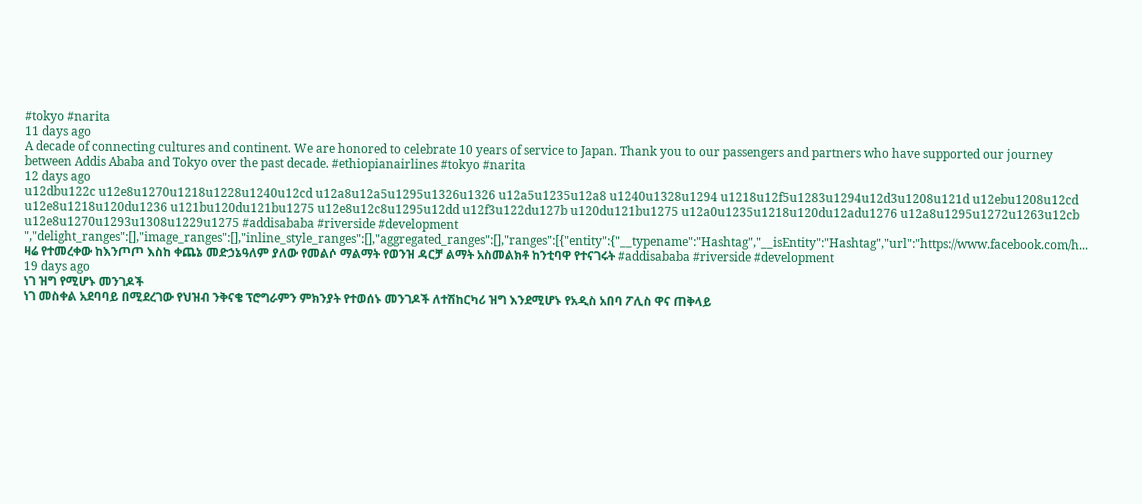#tokyo #narita
11 days ago
A decade of connecting cultures and continent. We are honored to celebrate 10 years of service to Japan. Thank you to our passengers and partners who have supported our journey between Addis Ababa and Tokyo over the past decade. #ethiopianairlines #tokyo #narita
12 days ago
u12dbu122c u12e8u1270u1218u1228u1240u12cd u12a8u12a5u1295u1326u1326 u12a5u1235u12a8 u1240u1328u1294 u1218u12f5u1283u1294u12d3u1208u121d u12ebu1208u12cd u12e8u1218u120du1236 u121bu120du121bu1275 u12e8u12c8u1295u12dd u12f3u122du127b u120du121bu1275 u12a0u1235u1218u120du12adu1276 u12a8u1295u1272u1263u12cb u12e8u1270u1293u1308u1229u1275 #addisababa #riverside #development ","delight_ranges":[],"image_ranges":[],"inline_style_ranges":[],"aggregated_ranges":[],"ranges":[{"entity":{"__typename":"Hashtag","__isEntity":"Hashtag","url":"https://www.facebook.com/h...
ዛሬ የተመረቀው ከእንጦጦ እስከ ቀጨኔ መድኃኔዓለም ያለው የመልሶ ማልማት የወንዝ ዳርቻ ልማት አስመልክቶ ከንቲባዋ የተናገሩት #addisababa #riverside #development
19 days ago
ነገ ዝግ የሚሆኑ መንገዶች
ነገ መስቀል አደባባይ በሚደረገው የህዝብ ንቅናቄ ፕሮግራምን ምክንያት የተወሰኑ መንገዶች ለተሽከርካሪ ዝግ እንደሚሆኑ የአዲስ አበባ ፖሊስ ዋና ጠቅላይ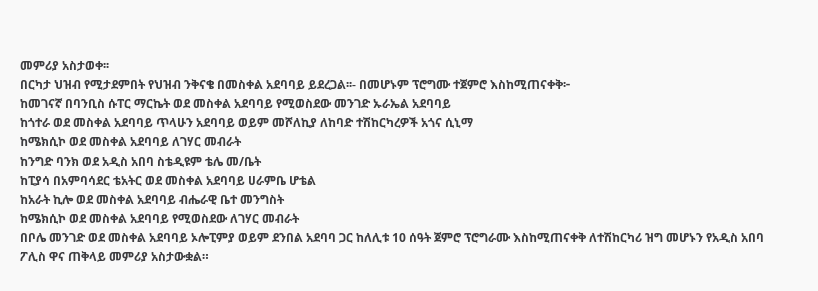መምሪያ አስታወቀ፡፡
በርካታ ህዝብ የሚታደምበት የህዝብ ንቅናቄ በመስቀል አደባባይ ይደረጋል፡፡- በመሆኑም ፕሮግሙ ተጀምሮ እስከሚጠናቀቅ፦
ከመገናኛ በባንቢስ ሱፐር ማርኬት ወደ መስቀል አደባባይ የሚወስደው መንገድ ኡራኤል አደባባይ
ከጎተራ ወደ መስቀል አደባባይ ጥላሁን አደባባይ ወይም መሾለኪያ ለከባድ ተሽከርካረዎች አጎና ሲኒማ
ከሜክሲኮ ወደ መስቀል አደባባይ ለገሃር መብራት
ከንግድ ባንክ ወደ አዲስ አበባ ስቴዲዩም ቴሌ መ/ቤት
ከፒያሳ በአምባሳደር ቴአትር ወደ መስቀል አደባባይ ሀራምቤ ሆቴል
ከአራት ኪሎ ወደ መስቀል አደባባይ ብሔራዊ ቤተ መንግስት
ከሜክሲኮ ወደ መስቀል አደባባይ የሚወስደው ለገሃር መብራት
በቦሌ መንገድ ወደ መስቀል አደባባይ ኦሎፒምያ ወይም ደንበል አደባባ ጋር ከለሊቱ 10 ሰዓት ጀምሮ ፕሮግራሙ እስከሚጠናቀቅ ለተሽከርካሪ ዝግ መሆኑን የአዲስ አበባ ፖሊስ ዋና ጠቅላይ መምሪያ አስታውቋል።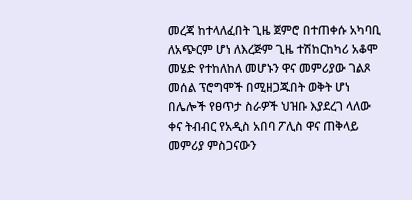መረጃ ከተላለፈበት ጊዜ ጀምሮ በተጠቀሱ አካባቢ ለአጭርም ሆነ ለእረጅም ጊዜ ተሽከርከካሪ አቆሞ መሄድ የተከለከለ መሆኑን ዋና መምሪያው ገልጾ መሰል ፕሮግሞች በሚዘጋጁበት ወቅት ሆነ በሌሎች የፀጥታ ስራዎች ህዝቡ እያደረገ ላለው ቀና ትብብር የአዲስ አበባ ፖሊስ ዋና ጠቅላይ መምሪያ ምስጋናውን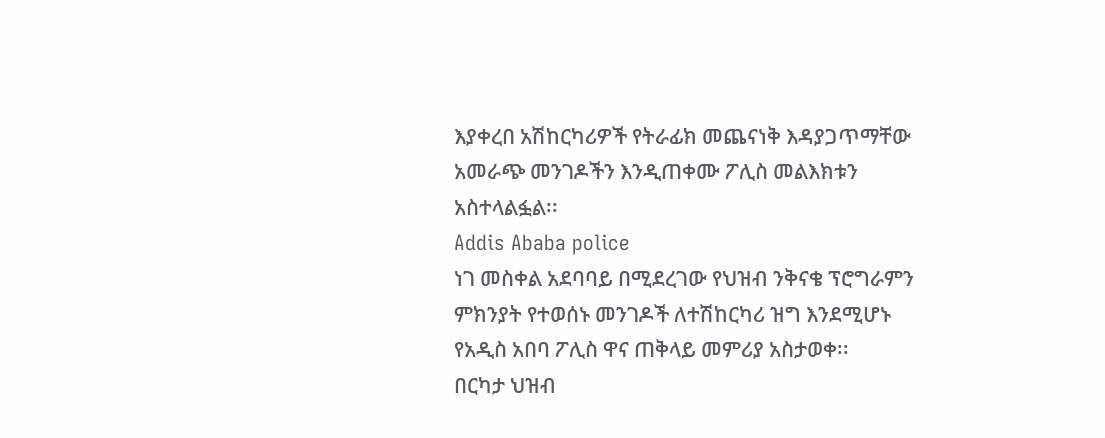እያቀረበ አሽከርካሪዎች የትራፊክ መጨናነቅ እዳያጋጥማቸው አመራጭ መንገዶችን እንዲጠቀሙ ፖሊስ መልእክቱን አስተላልፏል፡፡
Addis Ababa police
ነገ መስቀል አደባባይ በሚደረገው የህዝብ ንቅናቄ ፕሮግራምን ምክንያት የተወሰኑ መንገዶች ለተሽከርካሪ ዝግ እንደሚሆኑ የአዲስ አበባ ፖሊስ ዋና ጠቅላይ መምሪያ አስታወቀ፡፡
በርካታ ህዝብ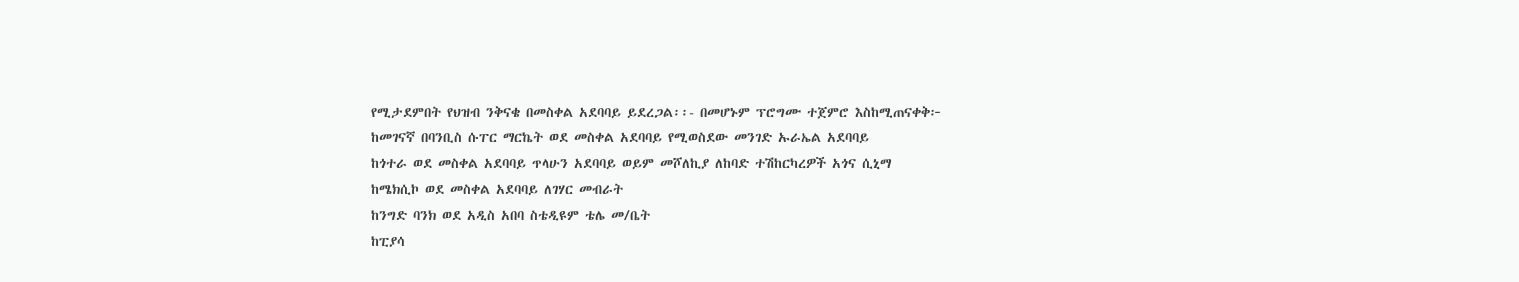የሚታደምበት የህዝብ ንቅናቄ በመስቀል አደባባይ ይደረጋል፡፡- በመሆኑም ፕሮግሙ ተጀምሮ እስከሚጠናቀቅ፦
ከመገናኛ በባንቢስ ሱፐር ማርኬት ወደ መስቀል አደባባይ የሚወስደው መንገድ ኡራኤል አደባባይ
ከጎተራ ወደ መስቀል አደባባይ ጥላሁን አደባባይ ወይም መሾለኪያ ለከባድ ተሽከርካረዎች አጎና ሲኒማ
ከሜክሲኮ ወደ መስቀል አደባባይ ለገሃር መብራት
ከንግድ ባንክ ወደ አዲስ አበባ ስቴዲዩም ቴሌ መ/ቤት
ከፒያሳ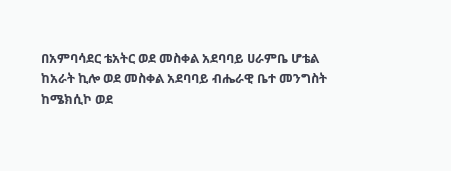በአምባሳደር ቴአትር ወደ መስቀል አደባባይ ሀራምቤ ሆቴል
ከአራት ኪሎ ወደ መስቀል አደባባይ ብሔራዊ ቤተ መንግስት
ከሜክሲኮ ወደ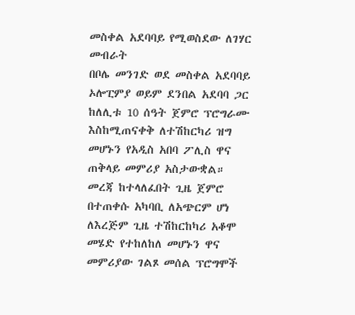መስቀል አደባባይ የሚወስደው ለገሃር መብራት
በቦሌ መንገድ ወደ መስቀል አደባባይ ኦሎፒምያ ወይም ደንበል አደባባ ጋር ከለሊቱ 10 ሰዓት ጀምሮ ፕሮግራሙ እስከሚጠናቀቅ ለተሽከርካሪ ዝግ መሆኑን የአዲስ አበባ ፖሊስ ዋና ጠቅላይ መምሪያ አስታውቋል።
መረጃ ከተላለፈበት ጊዜ ጀምሮ በተጠቀሱ አካባቢ ለአጭርም ሆነ ለእረጅም ጊዜ ተሽከርከካሪ አቆሞ መሄድ የተከለከለ መሆኑን ዋና መምሪያው ገልጾ መሰል ፕሮግሞች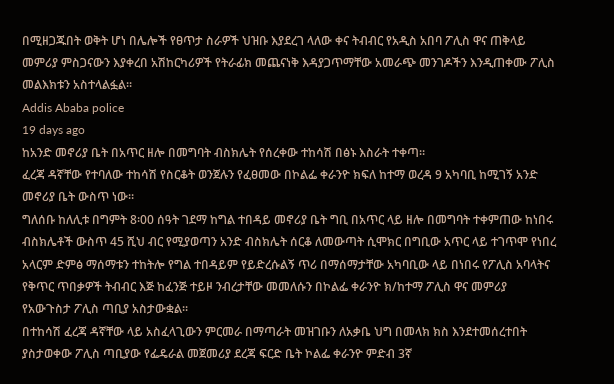በሚዘጋጁበት ወቅት ሆነ በሌሎች የፀጥታ ስራዎች ህዝቡ እያደረገ ላለው ቀና ትብብር የአዲስ አበባ ፖሊስ ዋና ጠቅላይ መምሪያ ምስጋናውን እያቀረበ አሽከርካሪዎች የትራፊክ መጨናነቅ እዳያጋጥማቸው አመራጭ መንገዶችን እንዲጠቀሙ ፖሊስ መልእክቱን አስተላልፏል፡፡
Addis Ababa police
19 days ago
ከአንድ መኖሪያ ቤት በአጥር ዘሎ በመግባት ብስክሌት የሰረቀው ተከሳሽ በፅኑ እስራት ተቀጣ።
ፈረጃ ዳኛቸው የተባለው ተከሳሽ የስርቆት ወንጀሉን የፈፀመው በኮልፌ ቀራንዮ ክፍለ ከተማ ወረዳ 9 አካባቢ ከሚገኝ አንድ መኖሪያ ቤት ውስጥ ነው።
ግለሰቡ ከለሊቱ በግምት 8፡00 ሰዓት ገደማ ከግል ተበዳይ መኖሪያ ቤት ግቢ በአጥር ላይ ዘሎ በመግባት ተቀምጠው ከነበሩ ብስክሌቶች ውስጥ 45 ሺህ ብር የሚያወጣን አንድ ብስክሌት ሰርቆ ለመውጣት ሲሞክር በግቢው አጥር ላይ ተገጥሞ የነበረ አላርም ድምፅ ማሰማቱን ተከትሎ የግል ተበዳይም የይድረሱልኝ ጥሪ በማሰማታቸው አካባቢው ላይ በነበሩ የፖሊስ አባላትና የቅጥር ጥበቃዎች ትብብር እጅ ከፈንጅ ተይዞ ንብረታቸው መመለሱን በኮልፌ ቀራንዮ ክ/ከተማ ፖሊስ ዋና መምሪያ የአውጉስታ ፖሊስ ጣቢያ አስታውቋል፡፡
በተከሳሽ ፈረጃ ዳኛቸው ላይ አስፈላጊውን ምርመራ በማጣራት መዝገቡን ለአቃቤ ህግ በመላክ ክስ እንደተመሰረተበት ያስታወቀው ፖሊስ ጣቢያው የፌዴራል መጀመሪያ ደረጃ ፍርድ ቤት ኮልፌ ቀራንዮ ምድብ 3ኛ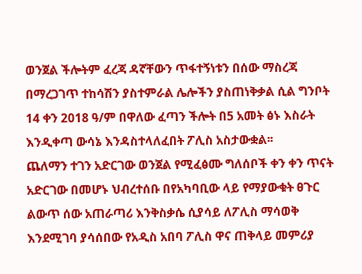ወንጀል ችሎትም ፈረጃ ዳኛቸውን ጥፋተኝነቱን በሰው ማስረጃ በማረጋገጥ ተከሳሽን ያስተምራል ሌሎችን ያስጠነቅቃል ሲል ግንቦት 14 ቀን 2018 ዓ/ም በዋለው ፈጣን ችሎት በ5 አመት ፅኑ እስራት እንዲቀጣ ውሳኔ እንዳስተላለፈበት ፖሊስ አስታውቋል፡፡
ጨለማን ተገን አድርገው ወንጀል የሚፈፅሙ ግለሰቦች ቀን ቀን ጥናት አድርገው በመሆኑ ህብረተሰቡ በየአካባቢው ላይ የማያውቁት ፀጉር ልውጥ ሰው አጠራጣሪ እንቅስቃሴ ሲያሳይ ለፖሊስ ማሳወቅ እንደሚገባ ያሳሰበው የአዲስ አበባ ፖሊስ ዋና ጠቅላይ መምሪያ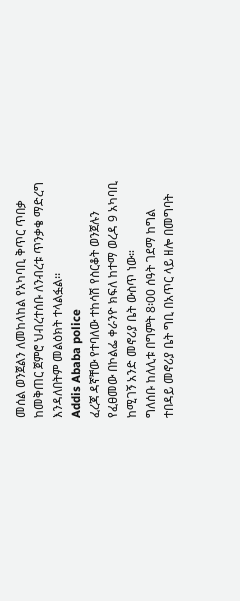መሰል ወንጀልን ለመከላከል የአካባቢ ቅጥር ጥበቃ ከመቅጠር ጀምሮ ህብረተሰቡ ለንብረቱ ጥንቃቄ ማድረግ እንዳለበትም መልዕክት ተላልፏል፡፡
Addis Ababa police
ፈረጃ ዳኛቸው የተባለው ተከሳሽ የስርቆት ወንጀሉን የፈፀመው በኮልፌ ቀራንዮ ክፍለ ከተማ ወረዳ 9 አካባቢ ከሚገኝ አንድ መኖሪያ ቤት ውስጥ ነው።
ግለሰቡ ከለሊቱ በግምት 8፡00 ሰዓት ገደማ ከግል ተበዳይ መኖሪያ ቤት ግቢ በአጥር ላይ ዘሎ በመግባት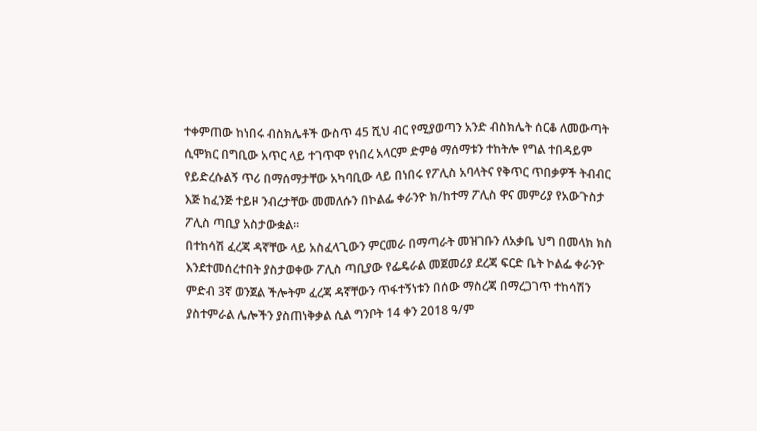ተቀምጠው ከነበሩ ብስክሌቶች ውስጥ 45 ሺህ ብር የሚያወጣን አንድ ብስክሌት ሰርቆ ለመውጣት ሲሞክር በግቢው አጥር ላይ ተገጥሞ የነበረ አላርም ድምፅ ማሰማቱን ተከትሎ የግል ተበዳይም የይድረሱልኝ ጥሪ በማሰማታቸው አካባቢው ላይ በነበሩ የፖሊስ አባላትና የቅጥር ጥበቃዎች ትብብር እጅ ከፈንጅ ተይዞ ንብረታቸው መመለሱን በኮልፌ ቀራንዮ ክ/ከተማ ፖሊስ ዋና መምሪያ የአውጉስታ ፖሊስ ጣቢያ አስታውቋል፡፡
በተከሳሽ ፈረጃ ዳኛቸው ላይ አስፈላጊውን ምርመራ በማጣራት መዝገቡን ለአቃቤ ህግ በመላክ ክስ እንደተመሰረተበት ያስታወቀው ፖሊስ ጣቢያው የፌዴራል መጀመሪያ ደረጃ ፍርድ ቤት ኮልፌ ቀራንዮ ምድብ 3ኛ ወንጀል ችሎትም ፈረጃ ዳኛቸውን ጥፋተኝነቱን በሰው ማስረጃ በማረጋገጥ ተከሳሽን ያስተምራል ሌሎችን ያስጠነቅቃል ሲል ግንቦት 14 ቀን 2018 ዓ/ም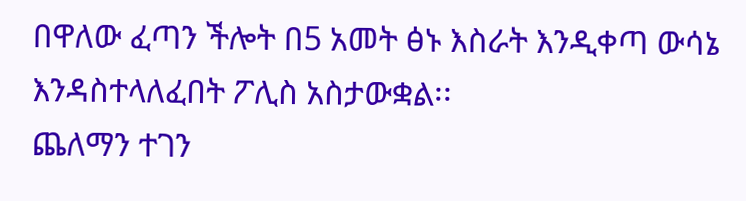በዋለው ፈጣን ችሎት በ5 አመት ፅኑ እስራት እንዲቀጣ ውሳኔ እንዳስተላለፈበት ፖሊስ አስታውቋል፡፡
ጨለማን ተገን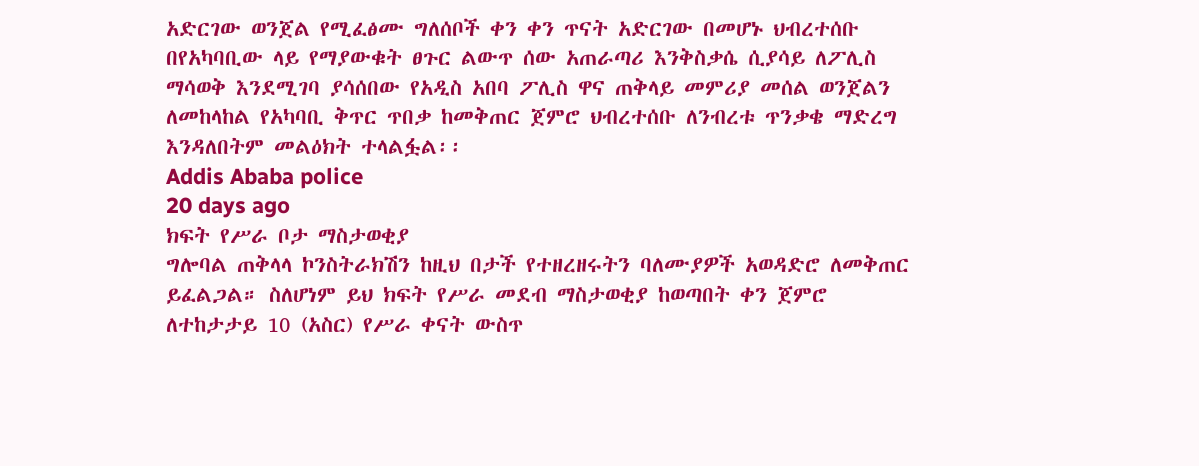አድርገው ወንጀል የሚፈፅሙ ግለሰቦች ቀን ቀን ጥናት አድርገው በመሆኑ ህብረተሰቡ በየአካባቢው ላይ የማያውቁት ፀጉር ልውጥ ሰው አጠራጣሪ እንቅስቃሴ ሲያሳይ ለፖሊስ ማሳወቅ እንደሚገባ ያሳሰበው የአዲስ አበባ ፖሊስ ዋና ጠቅላይ መምሪያ መሰል ወንጀልን ለመከላከል የአካባቢ ቅጥር ጥበቃ ከመቅጠር ጀምሮ ህብረተሰቡ ለንብረቱ ጥንቃቄ ማድረግ እንዳለበትም መልዕክት ተላልፏል፡፡
Addis Ababa police
20 days ago
ክፍት የሥራ ቦታ ማስታወቂያ
ግሎባል ጠቅላላ ኮንስትራክሽን ከዚህ በታች የተዘረዘሩትን ባለሙያዎች አወዳድሮ ለመቅጠር ይፈልጋል። ስለሆነም ይህ ክፍት የሥራ መደብ ማስታወቂያ ከወጣበት ቀን ጀምሮ ለተከታታይ 10 (አስር) የሥራ ቀናት ውስጥ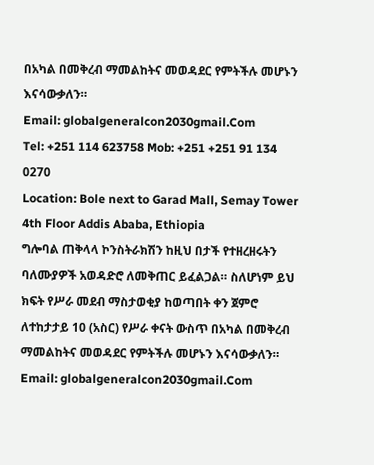በአካል በመቅረብ ማመልከትና መወዳደር የምትችሉ መሆኑን እናሳውቃለን።
Email: globalgeneralcon2030gmail.Com
Tel: +251 114 623758 Mob: +251 +251 91 134 0270
Location: Bole next to Garad Mall, Semay Tower 4th Floor Addis Ababa, Ethiopia
ግሎባል ጠቅላላ ኮንስትራክሽን ከዚህ በታች የተዘረዘሩትን ባለሙያዎች አወዳድሮ ለመቅጠር ይፈልጋል። ስለሆነም ይህ ክፍት የሥራ መደብ ማስታወቂያ ከወጣበት ቀን ጀምሮ ለተከታታይ 10 (አስር) የሥራ ቀናት ውስጥ በአካል በመቅረብ ማመልከትና መወዳደር የምትችሉ መሆኑን እናሳውቃለን።
Email: globalgeneralcon2030gmail.Com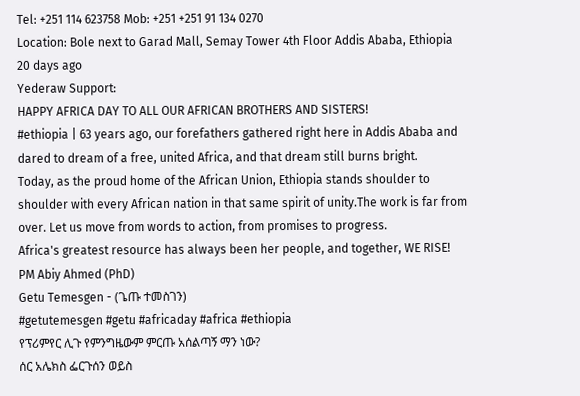Tel: +251 114 623758 Mob: +251 +251 91 134 0270
Location: Bole next to Garad Mall, Semay Tower 4th Floor Addis Ababa, Ethiopia
20 days ago
Yederaw Support:
HAPPY AFRICA DAY TO ALL OUR AFRICAN BROTHERS AND SISTERS!
#ethiopia | 63 years ago, our forefathers gathered right here in Addis Ababa and dared to dream of a free, united Africa, and that dream still burns bright.
Today, as the proud home of the African Union, Ethiopia stands shoulder to shoulder with every African nation in that same spirit of unity.The work is far from over. Let us move from words to action, from promises to progress.
Africa's greatest resource has always been her people, and together, WE RISE!
PM Abiy Ahmed (PhD)
Getu Temesgen - (ጌጡ ተመስገን)
#getutemesgen #getu #africaday #africa #ethiopia
የፕሪምየር ሊጉ የምንግዜውም ምርጡ አሰልጣኝ ማን ነው?
ሰር አሌክስ ፌርጉሰን ወይስ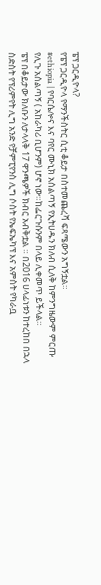ፔፕ ጋርዲዮላ?
የፔፕ ጋርዲዮላ የማንችስትር ሲቲ ቆይታ በስተመጨረሻ ፍጻሜውን አግኝቷል።
#ethiopia | የባርሴሎና እና ባየር ሙኒክ አሰልጣኝ የኢትሀዱን ክለብ ሲለቅ ከምንግዜውም ምርጡ የሊጉ አሰልጣኝ ( አከራካሪ ቢሆንም) ሆኖ ነው።ከፌርጉሱንም በላይ ሊቀመጥ ይችላል።
ፔፕ በቆይታው ክለቡን ለታላላቅ 17 ዋንጫዎች ክብር አብቅቷል ። በ2016 ሀላፊነቱን ከተረከበ በኋላ ስድስት የፕሪምየት ሊግ አንድ የቻምፒየንስ ሊግ ሶስት የኤፍኤካፕ እና አምስት የካራቧ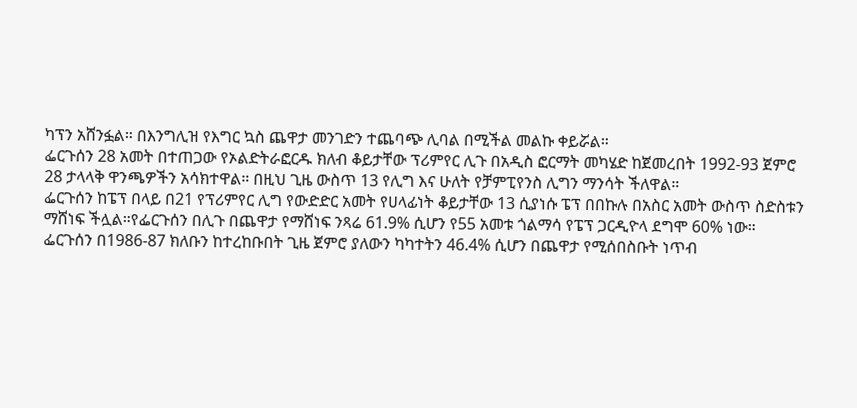ካፕን አሸንፏል። በእንግሊዝ የእግር ኳስ ጨዋታ መንገድን ተጨባጭ ሊባል በሚችል መልኩ ቀይሯል።
ፌርጉሰን 28 አመት በተጠጋው የኦልድትራፎርዱ ክለብ ቆይታቸው ፕሪምየር ሊጉ በአዲስ ፎርማት መካሄድ ከጀመረበት 1992-93 ጀምሮ 28 ታላላቅ ዋንጫዎችን አሳክተዋል። በዚህ ጊዜ ውስጥ 13 የሊግ እና ሁለት የቻምፒየንስ ሊግን ማንሳት ችለዋል።
ፌርጉሰን ከፔፕ በላይ በ21 የፕሪምየር ሊግ የውድድር አመት የሀላፊነት ቆይታቸው 13 ሲያነሱ ፔፕ በበኩሉ በአስር አመት ውስጥ ስድስቱን ማሸነፍ ችሏል።የፌርጉሰን በሊጉ በጨዋታ የማሸነፍ ንጻሬ 61.9% ሲሆን የ55 አመቱ ጎልማሳ የፔፕ ጋርዲዮላ ደግሞ 60% ነው።
ፌርጉሰን በ1986-87 ክለቡን ከተረከቡበት ጊዜ ጀምሮ ያለውን ካካተትን 46.4% ሲሆን በጨዋታ የሚሰበስቡት ነጥብ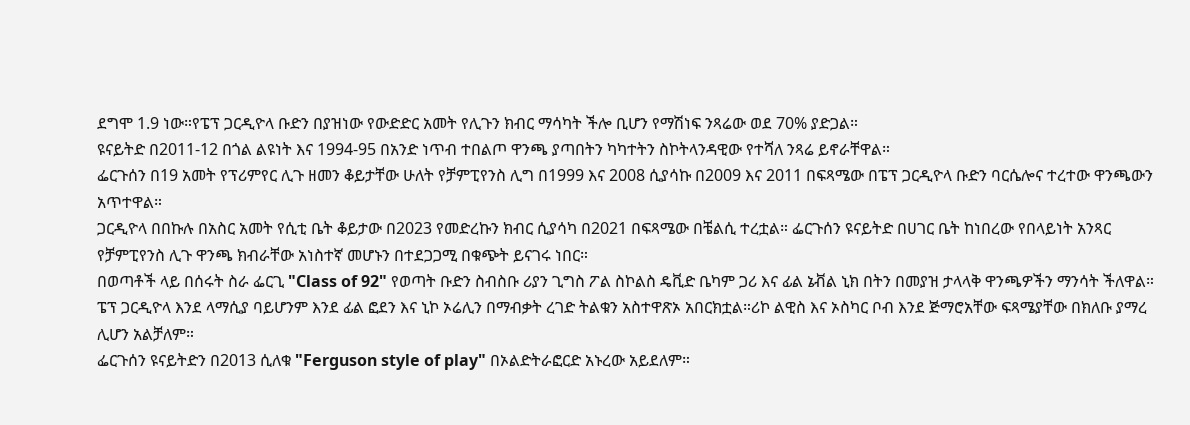ደግሞ 1.9 ነው።የፔፕ ጋርዲዮላ ቡድን በያዝነው የውድድር አመት የሊጉን ክብር ማሳካት ችሎ ቢሆን የማሽነፍ ንጻሬው ወደ 70% ያድጋል።
ዩናይትድ በ2011-12 በጎል ልዩነት እና 1994-95 በአንድ ነጥብ ተበልጦ ዋንጫ ያጣበትን ካካተትን ስኮትላንዳዊው የተሻለ ንጻሬ ይኖራቸዋል።
ፌርጉሰን በ19 አመት የፕሪምየር ሊጉ ዘመን ቆይታቸው ሁለት የቻምፒየንስ ሊግ በ1999 እና 2008 ሲያሳኩ በ2009 እና 2011 በፍጻሜው በፔፕ ጋርዲዮላ ቡድን ባርሴሎና ተረተው ዋንጫውን አጥተዋል።
ጋርዲዮላ በበኩሉ በአስር አመት የሲቲ ቤት ቆይታው በ2023 የመድረኩን ክብር ሲያሳካ በ2021 በፍጻሜው በቼልሲ ተረቷል። ፌርጉሰን ዩናይትድ በሀገር ቤት ከነበረው የበላይነት አንጻር የቻምፒየንስ ሊጉ ዋንጫ ክብራቸው አነስተኛ መሆኑን በተደጋጋሚ በቁጭት ይናገሩ ነበር።
በወጣቶች ላይ በሰሩት ስራ ፌርጊ "Class of 92" የወጣት ቡድን ስብስቡ ሪያን ጊግስ ፖል ስኮልስ ዴቪድ ቤካም ጋሪ እና ፊል ኔቭል ኒክ በትን በመያዝ ታላላቅ ዋንጫዎችን ማንሳት ችለዋል።
ፔፕ ጋርዲዮላ እንደ ላማሲያ ባይሆንም እንደ ፊል ፎደን እና ኒኮ ኦሬሊን በማብቃት ረገድ ትልቁን አስተዋጽኦ አበርክቷል።ሪኮ ልዊስ እና ኦስካር ቦብ እንደ ጅማሮአቸው ፍጻሜያቸው በክለቡ ያማረ ሊሆን አልቻለም።
ፌርጉሰን ዩናይትድን በ2013 ሲለቁ "Ferguson style of play" በኦልድትራፎርድ አኑረው አይደለም።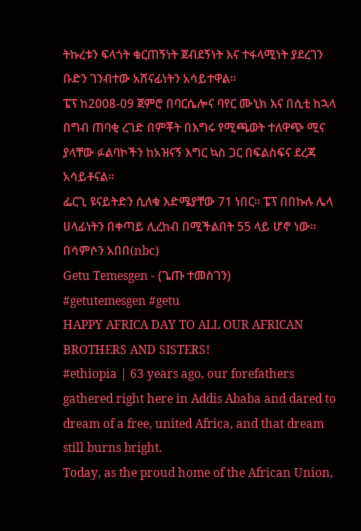ትኩረቱን ፍላጎት ቁርጠኝነት ጀብደኝነት እና ተፋላሚነት ያደረገን ቡድን ገንብተው አሸናፊነትን አሳይተዋል።
ፔፕ ከ2008-09 ጀምሮ በባርሴሎና ባየር ሙኒክ እና በሲቲ ከኋላ በግብ ጠባቂ ረገድ በምቾት በእግሩ የሚጫወት ተለዋጭ ሚና ያላቸው ፉልባኮችን ከአዝናኝ እግር ኳስ ጋር በፍልስፍና ደረጃ አሳይቶናል።
ፌርጊ ዩናይትድን ሲለቁ እድሜያቸው 71 ነበር። ፔፕ በበኩሉ ሌላ ሀላፊነትን በቀጣይ ሊረከብ በሚችልበት 55 ላይ ሆኖ ነው።
በሳምሶን አበበ(nbc)
Getu Temesgen - (ጌጡ ተመስገን)
#getutemesgen #getu
HAPPY AFRICA DAY TO ALL OUR AFRICAN BROTHERS AND SISTERS!
#ethiopia | 63 years ago, our forefathers gathered right here in Addis Ababa and dared to dream of a free, united Africa, and that dream still burns bright.
Today, as the proud home of the African Union,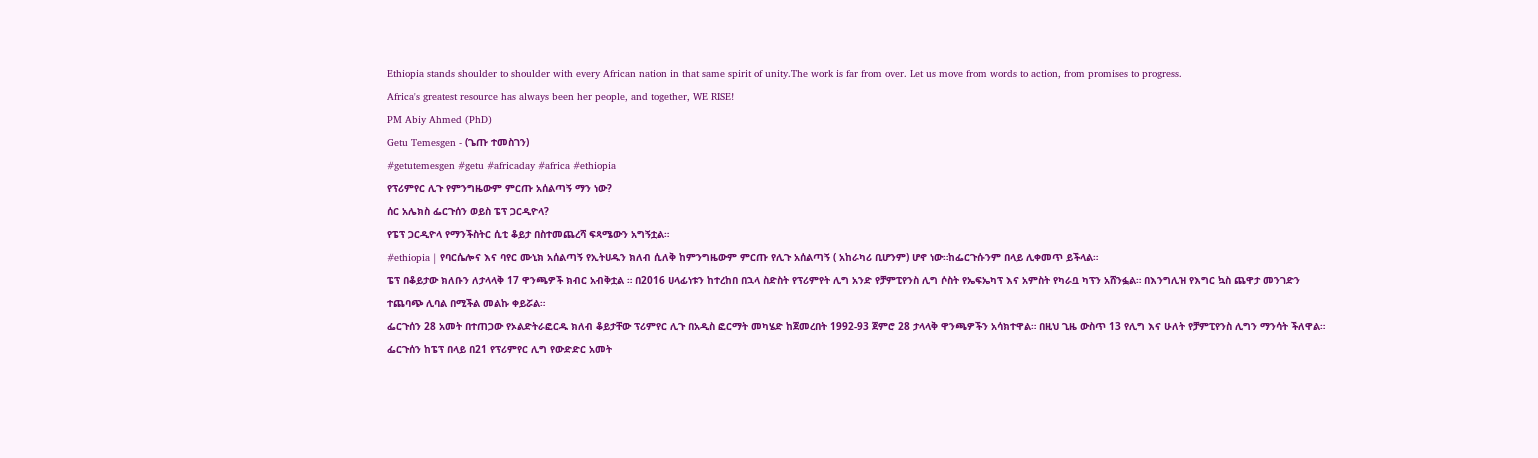Ethiopia stands shoulder to shoulder with every African nation in that same spirit of unity.The work is far from over. Let us move from words to action, from promises to progress.
Africa's greatest resource has always been her people, and together, WE RISE!
PM Abiy Ahmed (PhD)
Getu Temesgen - (ጌጡ ተመስገን)
#getutemesgen #getu #africaday #africa #ethiopia
የፕሪምየር ሊጉ የምንግዜውም ምርጡ አሰልጣኝ ማን ነው?
ሰር አሌክስ ፌርጉሰን ወይስ ፔፕ ጋርዲዮላ?
የፔፕ ጋርዲዮላ የማንችስትር ሲቲ ቆይታ በስተመጨረሻ ፍጻሜውን አግኝቷል።
#ethiopia | የባርሴሎና እና ባየር ሙኒክ አሰልጣኝ የኢትሀዱን ክለብ ሲለቅ ከምንግዜውም ምርጡ የሊጉ አሰልጣኝ ( አከራካሪ ቢሆንም) ሆኖ ነው።ከፌርጉሱንም በላይ ሊቀመጥ ይችላል።
ፔፕ በቆይታው ክለቡን ለታላላቅ 17 ዋንጫዎች ክብር አብቅቷል ። በ2016 ሀላፊነቱን ከተረከበ በኋላ ስድስት የፕሪምየት ሊግ አንድ የቻምፒየንስ ሊግ ሶስት የኤፍኤካፕ እና አምስት የካራቧ ካፕን አሸንፏል። በእንግሊዝ የእግር ኳስ ጨዋታ መንገድን ተጨባጭ ሊባል በሚችል መልኩ ቀይሯል።
ፌርጉሰን 28 አመት በተጠጋው የኦልድትራፎርዱ ክለብ ቆይታቸው ፕሪምየር ሊጉ በአዲስ ፎርማት መካሄድ ከጀመረበት 1992-93 ጀምሮ 28 ታላላቅ ዋንጫዎችን አሳክተዋል። በዚህ ጊዜ ውስጥ 13 የሊግ እና ሁለት የቻምፒየንስ ሊግን ማንሳት ችለዋል።
ፌርጉሰን ከፔፕ በላይ በ21 የፕሪምየር ሊግ የውድድር አመት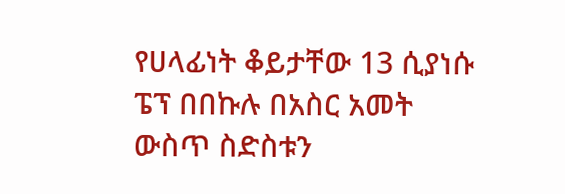የሀላፊነት ቆይታቸው 13 ሲያነሱ ፔፕ በበኩሉ በአስር አመት ውስጥ ስድስቱን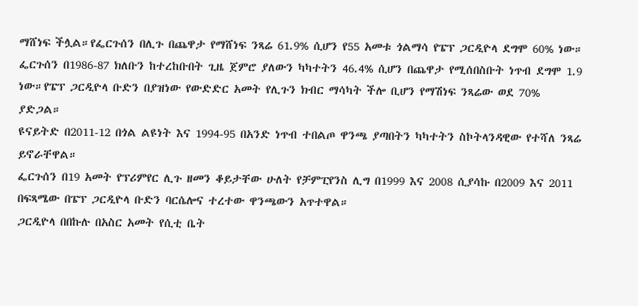ማሸነፍ ችሏል።የፌርጉሰን በሊጉ በጨዋታ የማሸነፍ ንጻሬ 61.9% ሲሆን የ55 አመቱ ጎልማሳ የፔፕ ጋርዲዮላ ደግሞ 60% ነው።
ፌርጉሰን በ1986-87 ክለቡን ከተረከቡበት ጊዜ ጀምሮ ያለውን ካካተትን 46.4% ሲሆን በጨዋታ የሚሰበስቡት ነጥብ ደግሞ 1.9 ነው።የፔፕ ጋርዲዮላ ቡድን በያዝነው የውድድር አመት የሊጉን ክብር ማሳካት ችሎ ቢሆን የማሽነፍ ንጻሬው ወደ 70% ያድጋል።
ዩናይትድ በ2011-12 በጎል ልዩነት እና 1994-95 በአንድ ነጥብ ተበልጦ ዋንጫ ያጣበትን ካካተትን ስኮትላንዳዊው የተሻለ ንጻሬ ይኖራቸዋል።
ፌርጉሰን በ19 አመት የፕሪምየር ሊጉ ዘመን ቆይታቸው ሁለት የቻምፒየንስ ሊግ በ1999 እና 2008 ሲያሳኩ በ2009 እና 2011 በፍጻሜው በፔፕ ጋርዲዮላ ቡድን ባርሴሎና ተረተው ዋንጫውን አጥተዋል።
ጋርዲዮላ በበኩሉ በአስር አመት የሲቲ ቤት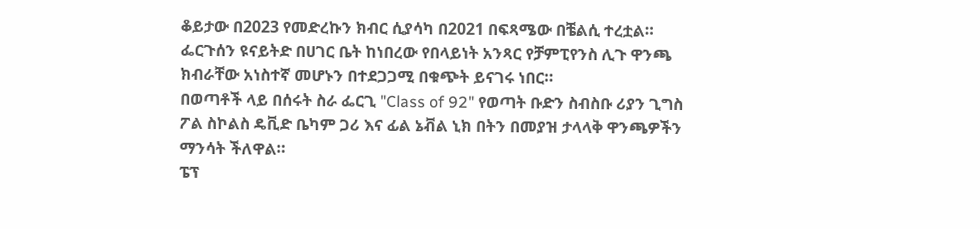ቆይታው በ2023 የመድረኩን ክብር ሲያሳካ በ2021 በፍጻሜው በቼልሲ ተረቷል። ፌርጉሰን ዩናይትድ በሀገር ቤት ከነበረው የበላይነት አንጻር የቻምፒየንስ ሊጉ ዋንጫ ክብራቸው አነስተኛ መሆኑን በተደጋጋሚ በቁጭት ይናገሩ ነበር።
በወጣቶች ላይ በሰሩት ስራ ፌርጊ "Class of 92" የወጣት ቡድን ስብስቡ ሪያን ጊግስ ፖል ስኮልስ ዴቪድ ቤካም ጋሪ እና ፊል ኔቭል ኒክ በትን በመያዝ ታላላቅ ዋንጫዎችን ማንሳት ችለዋል።
ፔፕ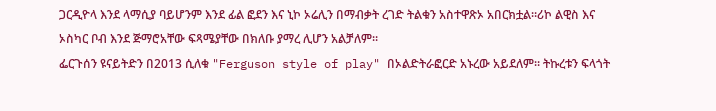ጋርዲዮላ እንደ ላማሲያ ባይሆንም እንደ ፊል ፎደን እና ኒኮ ኦሬሊን በማብቃት ረገድ ትልቁን አስተዋጽኦ አበርክቷል።ሪኮ ልዊስ እና ኦስካር ቦብ እንደ ጅማሮአቸው ፍጻሜያቸው በክለቡ ያማረ ሊሆን አልቻለም።
ፌርጉሰን ዩናይትድን በ2013 ሲለቁ "Ferguson style of play" በኦልድትራፎርድ አኑረው አይደለም። ትኩረቱን ፍላጎት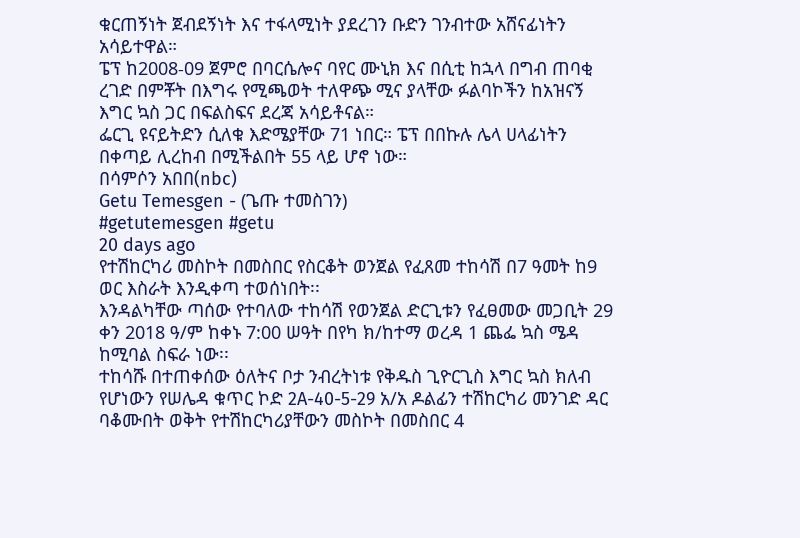ቁርጠኝነት ጀብደኝነት እና ተፋላሚነት ያደረገን ቡድን ገንብተው አሸናፊነትን አሳይተዋል።
ፔፕ ከ2008-09 ጀምሮ በባርሴሎና ባየር ሙኒክ እና በሲቲ ከኋላ በግብ ጠባቂ ረገድ በምቾት በእግሩ የሚጫወት ተለዋጭ ሚና ያላቸው ፉልባኮችን ከአዝናኝ እግር ኳስ ጋር በፍልስፍና ደረጃ አሳይቶናል።
ፌርጊ ዩናይትድን ሲለቁ እድሜያቸው 71 ነበር። ፔፕ በበኩሉ ሌላ ሀላፊነትን በቀጣይ ሊረከብ በሚችልበት 55 ላይ ሆኖ ነው።
በሳምሶን አበበ(nbc)
Getu Temesgen - (ጌጡ ተመስገን)
#getutemesgen #getu
20 days ago
የተሽከርካሪ መስኮት በመስበር የስርቆት ወንጀል የፈጸመ ተከሳሽ በ7 ዓመት ከ9 ወር እስራት እንዲቀጣ ተወሰነበት፡፡
እንዳልካቸው ጣሰው የተባለው ተከሳሽ የወንጀል ድርጊቱን የፈፀመው መጋቢት 29 ቀን 2018 ዓ/ም ከቀኑ 7:00 ሠዓት በየካ ክ/ከተማ ወረዳ 1 ጨፌ ኳስ ሜዳ ከሚባል ስፍራ ነው፡፡
ተከሳሹ በተጠቀሰው ዕለትና ቦታ ንብረትነቱ የቅዱስ ጊዮርጊስ እግር ኳስ ክለብ የሆነውን የሠሌዳ ቁጥር ኮድ 2A-40-5-29 አ/አ ዶልፊን ተሽከርካሪ መንገድ ዳር ባቆሙበት ወቅት የተሽከርካሪያቸውን መስኮት በመስበር 4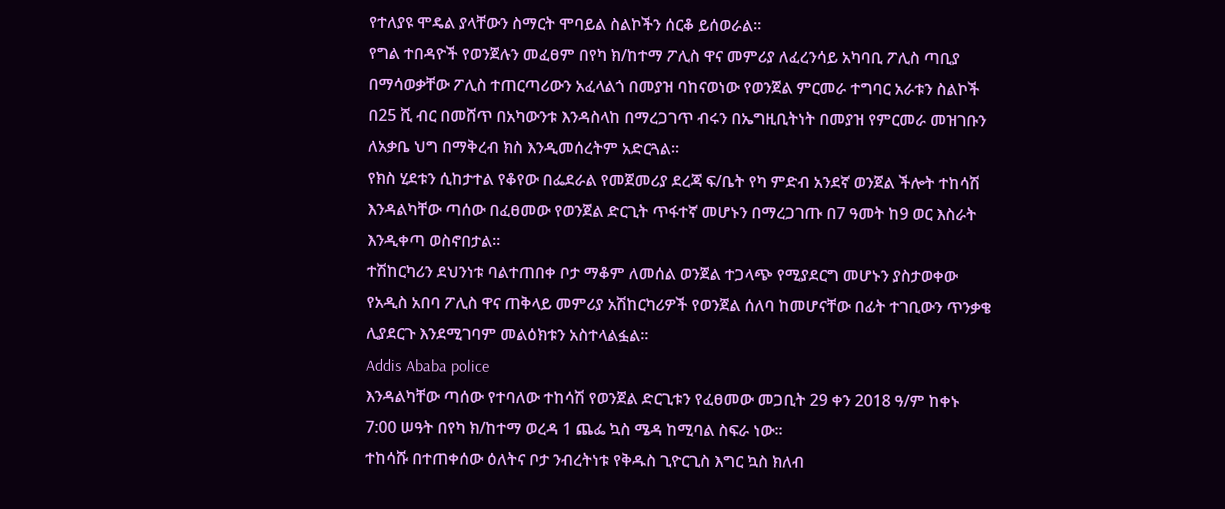የተለያዩ ሞዴል ያላቸውን ስማርት ሞባይል ስልኮችን ሰርቆ ይሰወራል።
የግል ተበዳዮች የወንጀሉን መፈፀም በየካ ክ/ከተማ ፖሊስ ዋና መምሪያ ለፈረንሳይ አካባቢ ፖሊስ ጣቢያ በማሳወቃቸው ፖሊስ ተጠርጣሪውን አፈላልጎ በመያዝ ባከናወነው የወንጀል ምርመራ ተግባር አራቱን ስልኮች በ25 ሺ ብር በመሸጥ በአካውንቱ እንዳስላከ በማረጋገጥ ብሩን በኤግዚቢትነት በመያዝ የምርመራ መዝገቡን ለአቃቤ ህግ በማቅረብ ክስ እንዲመሰረትም አድርጓል፡፡
የክስ ሂደቱን ሲከታተል የቆየው በፌደራል የመጀመሪያ ደረጃ ፍ/ቤት የካ ምድብ አንደኛ ወንጀል ችሎት ተከሳሽ እንዳልካቸው ጣሰው በፈፀመው የወንጀል ድርጊት ጥፋተኛ መሆኑን በማረጋገጡ በ7 ዓመት ከ9 ወር እስራት እንዲቀጣ ወስኖበታል።
ተሽከርካሪን ደህንነቱ ባልተጠበቀ ቦታ ማቆም ለመሰል ወንጀል ተጋላጭ የሚያደርግ መሆኑን ያስታወቀው የአዲስ አበባ ፖሊስ ዋና ጠቅላይ መምሪያ አሽከርካሪዎች የወንጀል ሰለባ ከመሆናቸው በፊት ተገቢውን ጥንቃቄ ሊያደርጉ እንደሚገባም መልዕክቱን አስተላልፏል፡፡
Addis Ababa police
እንዳልካቸው ጣሰው የተባለው ተከሳሽ የወንጀል ድርጊቱን የፈፀመው መጋቢት 29 ቀን 2018 ዓ/ም ከቀኑ 7:00 ሠዓት በየካ ክ/ከተማ ወረዳ 1 ጨፌ ኳስ ሜዳ ከሚባል ስፍራ ነው፡፡
ተከሳሹ በተጠቀሰው ዕለትና ቦታ ንብረትነቱ የቅዱስ ጊዮርጊስ እግር ኳስ ክለብ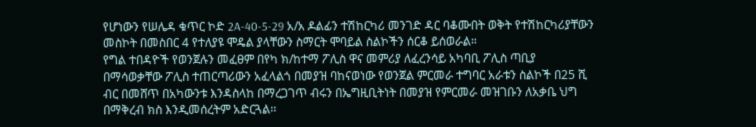የሆነውን የሠሌዳ ቁጥር ኮድ 2A-40-5-29 አ/አ ዶልፊን ተሽከርካሪ መንገድ ዳር ባቆሙበት ወቅት የተሽከርካሪያቸውን መስኮት በመስበር 4 የተለያዩ ሞዴል ያላቸውን ስማርት ሞባይል ስልኮችን ሰርቆ ይሰወራል።
የግል ተበዳዮች የወንጀሉን መፈፀም በየካ ክ/ከተማ ፖሊስ ዋና መምሪያ ለፈረንሳይ አካባቢ ፖሊስ ጣቢያ በማሳወቃቸው ፖሊስ ተጠርጣሪውን አፈላልጎ በመያዝ ባከናወነው የወንጀል ምርመራ ተግባር አራቱን ስልኮች በ25 ሺ ብር በመሸጥ በአካውንቱ እንዳስላከ በማረጋገጥ ብሩን በኤግዚቢትነት በመያዝ የምርመራ መዝገቡን ለአቃቤ ህግ በማቅረብ ክስ እንዲመሰረትም አድርጓል፡፡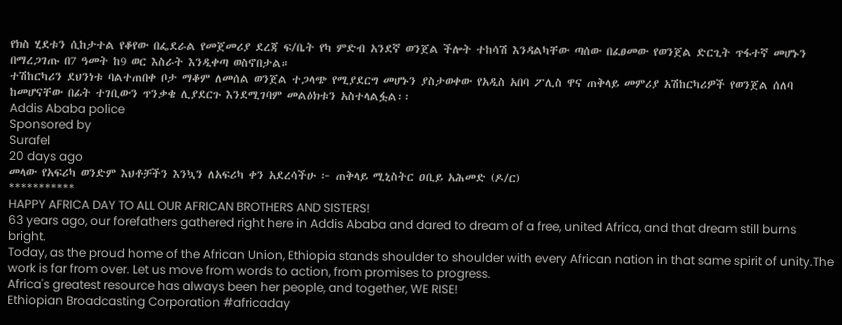የክስ ሂደቱን ሲከታተል የቆየው በፌደራል የመጀመሪያ ደረጃ ፍ/ቤት የካ ምድብ አንደኛ ወንጀል ችሎት ተከሳሽ እንዳልካቸው ጣሰው በፈፀመው የወንጀል ድርጊት ጥፋተኛ መሆኑን በማረጋገጡ በ7 ዓመት ከ9 ወር እስራት እንዲቀጣ ወስኖበታል።
ተሽከርካሪን ደህንነቱ ባልተጠበቀ ቦታ ማቆም ለመሰል ወንጀል ተጋላጭ የሚያደርግ መሆኑን ያስታወቀው የአዲስ አበባ ፖሊስ ዋና ጠቅላይ መምሪያ አሽከርካሪዎች የወንጀል ሰለባ ከመሆናቸው በፊት ተገቢውን ጥንቃቄ ሊያደርጉ እንደሚገባም መልዕክቱን አስተላልፏል፡፡
Addis Ababa police
Sponsored by
Surafel
20 days ago
መላው የአፍሪካ ወንድም እህቶቻችን እንኳን ለአፍሪካ ቀን አደረሳችሁ ፦ ጠቅላይ ሚኒስትር ዐቢይ አሕመድ (ዶ/ር)
***********
HAPPY AFRICA DAY TO ALL OUR AFRICAN BROTHERS AND SISTERS!
63 years ago, our forefathers gathered right here in Addis Ababa and dared to dream of a free, united Africa, and that dream still burns bright.
Today, as the proud home of the African Union, Ethiopia stands shoulder to shoulder with every African nation in that same spirit of unity.The work is far from over. Let us move from words to action, from promises to progress.
Africa's greatest resource has always been her people, and together, WE RISE!
Ethiopian Broadcasting Corporation #africaday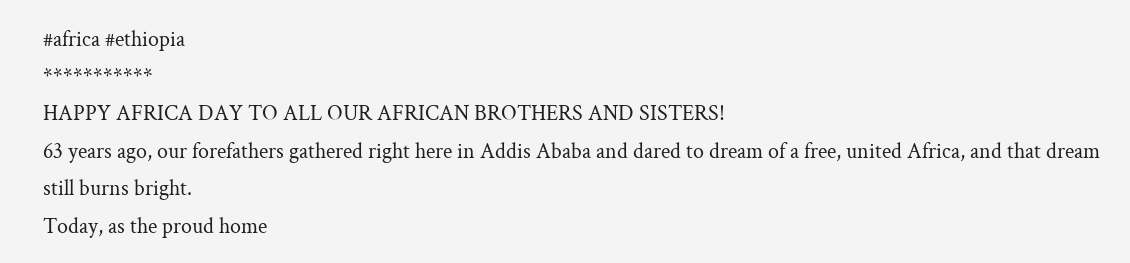#africa #ethiopia
***********
HAPPY AFRICA DAY TO ALL OUR AFRICAN BROTHERS AND SISTERS!
63 years ago, our forefathers gathered right here in Addis Ababa and dared to dream of a free, united Africa, and that dream still burns bright.
Today, as the proud home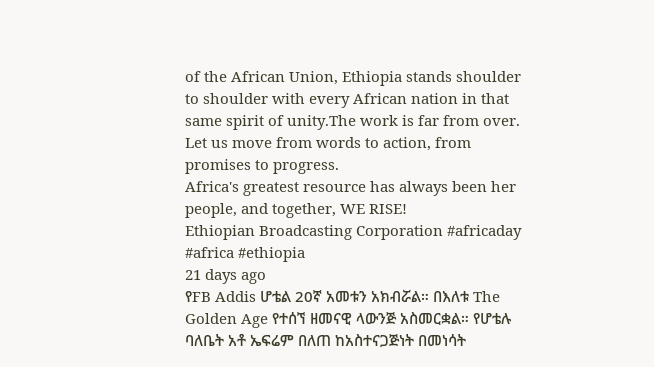of the African Union, Ethiopia stands shoulder to shoulder with every African nation in that same spirit of unity.The work is far from over. Let us move from words to action, from promises to progress.
Africa's greatest resource has always been her people, and together, WE RISE!
Ethiopian Broadcasting Corporation #africaday #africa #ethiopia
21 days ago
የFB Addis ሆቴል 20ኛ አመቱን አክብሯል። በእለቱ The Golden Age የተሰኘ ዘመናዊ ላውንጅ አስመርቋል። የሆቴሉ ባለቤት አቶ ኤፍሬም በለጠ ከአስተናጋጅነት በመነሳት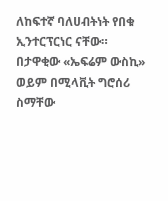ለከፍተኛ ባለሀብትነት የበቁ ኢንተርፕርነር ናቸው።
በታዋቂው «ኤፍሬም ውስኪ» ወይም በሚላቪት ግሮሰሪ ስማቸው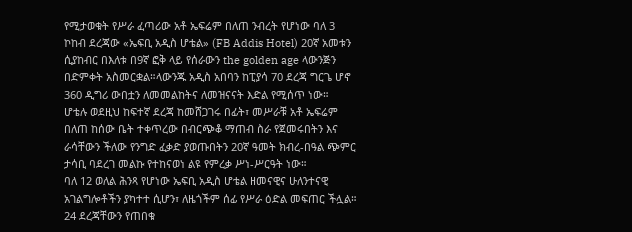የሚታወቁት የሥራ ፈጣሪው አቶ ኤፍሬም በለጠ ንብረት የሆነው ባለ 3 ኮከብ ደረጃው «ኤፍቢ አዲስ ሆቴል» (FB Addis Hotel) 20ኛ አመቱን ሲያከብር በእለቱ በ9ኛ ፎቅ ላይ የሰራውን the golden age ላውንጅን በድምቀት አስመርቋል።ላውንጁ አዲስ አበባን ከፒያሳ 70 ደረጃ ግርጌ ሆኖ 360 ዲግሪ ውበቷን ለመመልከትና ለመዝናናት እድል የሚሰጥ ነው።
ሆቴሉ ወደዚህ ከፍተኛ ደረጃ ከመሸጋገሩ በፊት፣ መሥራቹ አቶ ኤፍሬም በለጠ ከሰው ቤት ተቀጥረው በብርጭቆ ማጠብ ስራ የጀመሩበትን እና ራሳቸውን ችለው የንግድ ፈቃድ ያወጡበትን 20ኛ ዓመት ክብረ-በዓል ጭምር ታሳቢ ባደረገ መልኩ የተከናወነ ልዩ የምረቃ ሥነ-ሥርዓት ነው።
ባለ 12 ወለል ሕንጻ የሆነው ኤፍቢ አዲስ ሆቴል ዘመናዊና ሁለንተናዊ አገልግሎቶችን ያካተተ ሲሆን፣ ለዜጎችም ሰፊ የሥራ ዕድል መፍጠር ችሏል። 24 ደረጃቸውን የጠበቁ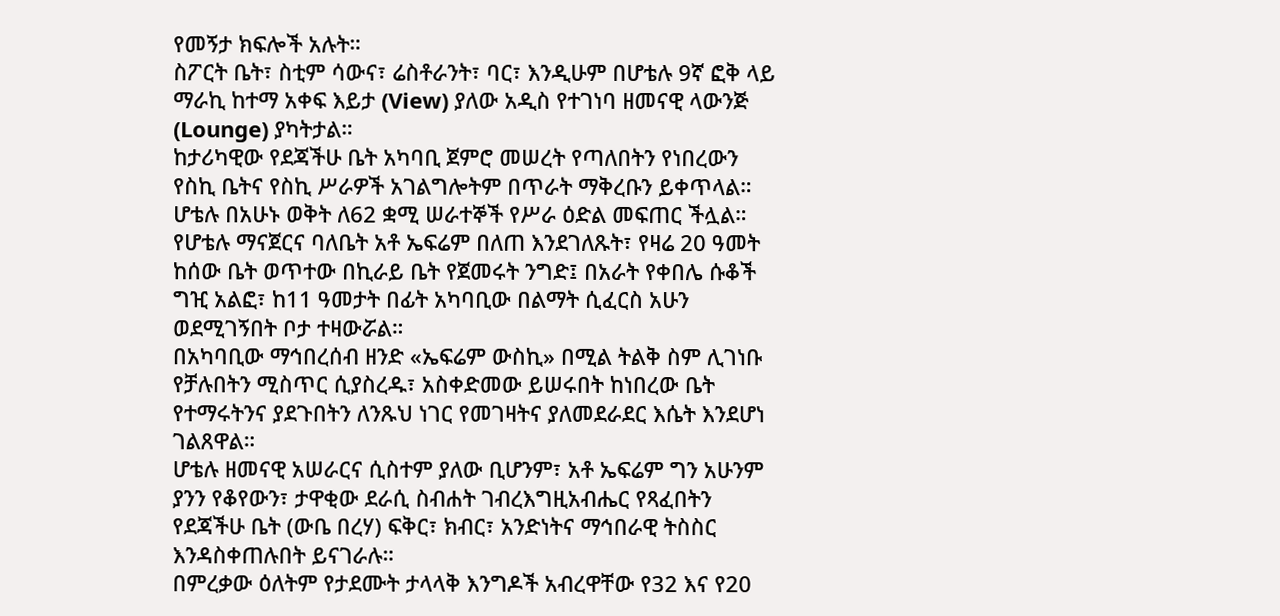የመኝታ ክፍሎች አሉት።
ስፖርት ቤት፣ ስቲም ሳውና፣ ሬስቶራንት፣ ባር፣ እንዲሁም በሆቴሉ 9ኛ ፎቅ ላይ ማራኪ ከተማ አቀፍ እይታ (View) ያለው አዲስ የተገነባ ዘመናዊ ላውንጅ (Lounge) ያካትታል።
ከታሪካዊው የደጃችሁ ቤት አካባቢ ጀምሮ መሠረት የጣለበትን የነበረውን የስኪ ቤትና የስኪ ሥራዎች አገልግሎትም በጥራት ማቅረቡን ይቀጥላል። ሆቴሉ በአሁኑ ወቅት ለ62 ቋሚ ሠራተኞች የሥራ ዕድል መፍጠር ችሏል።
የሆቴሉ ማናጀርና ባለቤት አቶ ኤፍሬም በለጠ እንደገለጹት፣ የዛሬ 20 ዓመት ከሰው ቤት ወጥተው በኪራይ ቤት የጀመሩት ንግድ፤ በአራት የቀበሌ ሱቆች ግዢ አልፎ፣ ከ11 ዓመታት በፊት አካባቢው በልማት ሲፈርስ አሁን ወደሚገኝበት ቦታ ተዛውሯል።
በአካባቢው ማኅበረሰብ ዘንድ «ኤፍሬም ውስኪ» በሚል ትልቅ ስም ሊገነቡ የቻሉበትን ሚስጥር ሲያስረዱ፣ አስቀድመው ይሠሩበት ከነበረው ቤት የተማሩትንና ያደጉበትን ለንጹህ ነገር የመገዛትና ያለመደራደር እሴት እንደሆነ ገልጸዋል።
ሆቴሉ ዘመናዊ አሠራርና ሲስተም ያለው ቢሆንም፣ አቶ ኤፍሬም ግን አሁንም ያንን የቆየውን፣ ታዋቂው ደራሲ ስብሐት ገብረእግዚአብሔር የጻፈበትን የደጃችሁ ቤት (ውቤ በረሃ) ፍቅር፣ ክብር፣ አንድነትና ማኅበራዊ ትስስር እንዳስቀጠሉበት ይናገራሉ።
በምረቃው ዕለትም የታደሙት ታላላቅ እንግዶች አብረዋቸው የ32 እና የ20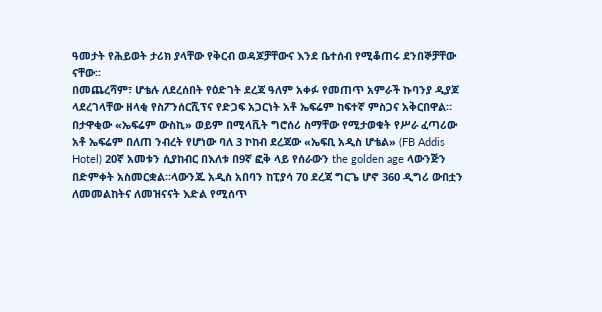ዓመታት የሕይወት ታሪክ ያላቸው የቅርብ ወዳጆቻቸውና እንደ ቤተሰብ የሚቆጠሩ ደንበኞቻቸው ናቸው።
በመጨረሻም፣ ሆቴሉ ለደረሰበት የዕድገት ደረጃ ዓለም አቀፉ የመጠጥ አምራች ኩባንያ ዲያጆ ላደረገላቸው ዘላቂ የስፖንሰርሺፕና የድጋፍ አጋርነት አቶ ኤፍሬም ከፍተኛ ምስጋና አቅርበዋል።
በታዋቂው «ኤፍሬም ውስኪ» ወይም በሚላቪት ግሮሰሪ ስማቸው የሚታወቁት የሥራ ፈጣሪው አቶ ኤፍሬም በለጠ ንብረት የሆነው ባለ 3 ኮከብ ደረጃው «ኤፍቢ አዲስ ሆቴል» (FB Addis Hotel) 20ኛ አመቱን ሲያከብር በእለቱ በ9ኛ ፎቅ ላይ የሰራውን the golden age ላውንጅን በድምቀት አስመርቋል።ላውንጁ አዲስ አበባን ከፒያሳ 70 ደረጃ ግርጌ ሆኖ 360 ዲግሪ ውበቷን ለመመልከትና ለመዝናናት እድል የሚሰጥ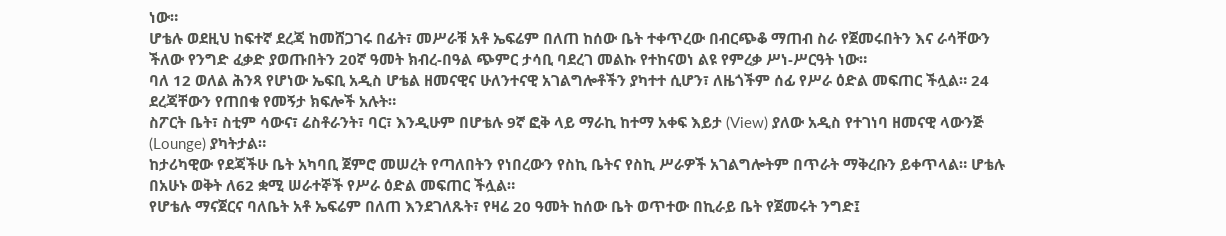ነው።
ሆቴሉ ወደዚህ ከፍተኛ ደረጃ ከመሸጋገሩ በፊት፣ መሥራቹ አቶ ኤፍሬም በለጠ ከሰው ቤት ተቀጥረው በብርጭቆ ማጠብ ስራ የጀመሩበትን እና ራሳቸውን ችለው የንግድ ፈቃድ ያወጡበትን 20ኛ ዓመት ክብረ-በዓል ጭምር ታሳቢ ባደረገ መልኩ የተከናወነ ልዩ የምረቃ ሥነ-ሥርዓት ነው።
ባለ 12 ወለል ሕንጻ የሆነው ኤፍቢ አዲስ ሆቴል ዘመናዊና ሁለንተናዊ አገልግሎቶችን ያካተተ ሲሆን፣ ለዜጎችም ሰፊ የሥራ ዕድል መፍጠር ችሏል። 24 ደረጃቸውን የጠበቁ የመኝታ ክፍሎች አሉት።
ስፖርት ቤት፣ ስቲም ሳውና፣ ሬስቶራንት፣ ባር፣ እንዲሁም በሆቴሉ 9ኛ ፎቅ ላይ ማራኪ ከተማ አቀፍ እይታ (View) ያለው አዲስ የተገነባ ዘመናዊ ላውንጅ (Lounge) ያካትታል።
ከታሪካዊው የደጃችሁ ቤት አካባቢ ጀምሮ መሠረት የጣለበትን የነበረውን የስኪ ቤትና የስኪ ሥራዎች አገልግሎትም በጥራት ማቅረቡን ይቀጥላል። ሆቴሉ በአሁኑ ወቅት ለ62 ቋሚ ሠራተኞች የሥራ ዕድል መፍጠር ችሏል።
የሆቴሉ ማናጀርና ባለቤት አቶ ኤፍሬም በለጠ እንደገለጹት፣ የዛሬ 20 ዓመት ከሰው ቤት ወጥተው በኪራይ ቤት የጀመሩት ንግድ፤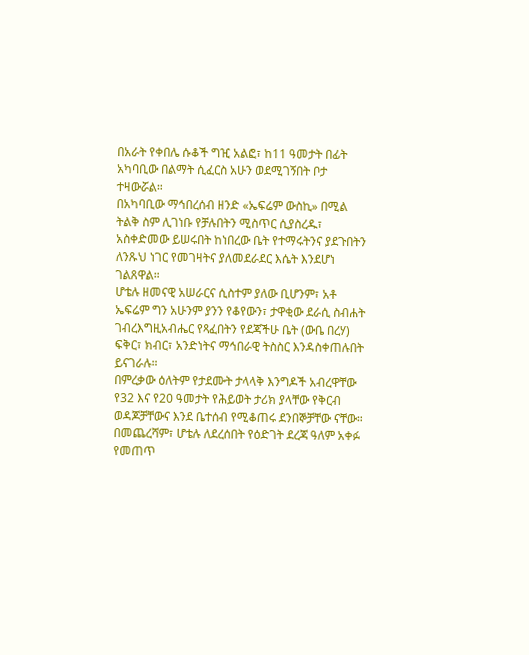በአራት የቀበሌ ሱቆች ግዢ አልፎ፣ ከ11 ዓመታት በፊት አካባቢው በልማት ሲፈርስ አሁን ወደሚገኝበት ቦታ ተዛውሯል።
በአካባቢው ማኅበረሰብ ዘንድ «ኤፍሬም ውስኪ» በሚል ትልቅ ስም ሊገነቡ የቻሉበትን ሚስጥር ሲያስረዱ፣ አስቀድመው ይሠሩበት ከነበረው ቤት የተማሩትንና ያደጉበትን ለንጹህ ነገር የመገዛትና ያለመደራደር እሴት እንደሆነ ገልጸዋል።
ሆቴሉ ዘመናዊ አሠራርና ሲስተም ያለው ቢሆንም፣ አቶ ኤፍሬም ግን አሁንም ያንን የቆየውን፣ ታዋቂው ደራሲ ስብሐት ገብረእግዚአብሔር የጻፈበትን የደጃችሁ ቤት (ውቤ በረሃ) ፍቅር፣ ክብር፣ አንድነትና ማኅበራዊ ትስስር እንዳስቀጠሉበት ይናገራሉ።
በምረቃው ዕለትም የታደሙት ታላላቅ እንግዶች አብረዋቸው የ32 እና የ20 ዓመታት የሕይወት ታሪክ ያላቸው የቅርብ ወዳጆቻቸውና እንደ ቤተሰብ የሚቆጠሩ ደንበኞቻቸው ናቸው።
በመጨረሻም፣ ሆቴሉ ለደረሰበት የዕድገት ደረጃ ዓለም አቀፉ የመጠጥ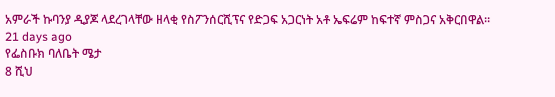አምራች ኩባንያ ዲያጆ ላደረገላቸው ዘላቂ የስፖንሰርሺፕና የድጋፍ አጋርነት አቶ ኤፍሬም ከፍተኛ ምስጋና አቅርበዋል።
21 days ago
የፌስቡክ ባለቤት ሜታ
8 ሺህ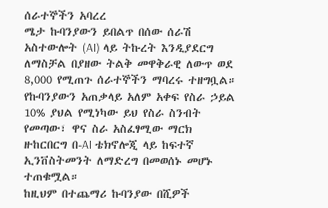ሰራተኞችን አባረረ
ሜታ ኩባንያውን ይበልጥ በሰው ሰራሽ አስተውሎት (AI) ላይ ትኩረት እንዲያደርግ ለማስቻል በያዘው ትልቅ መዋቅራዊ ለውጥ ወደ 8,000 የሚጠጉ ሰራተኞችን ማባረሩ ተዘግቧል። የኩባንያውን አጠቃላይ አለም አቀፍ የስራ ኃይል 10% ያህል የሚነካው ይህ የስራ ስንብት የመጣው፣ ዋና ስራ አስፈፃሚው ማርክ ዙከርበርግ በ-AI ቴክኖሎጂ ላይ ከፍተኛ ኢንቨስትመንት ለማድረግ በመወሰኑ መሆኑ ተጠቁሟል።
ከዚህም በተጨማሪ ኩባንያው በሺዎች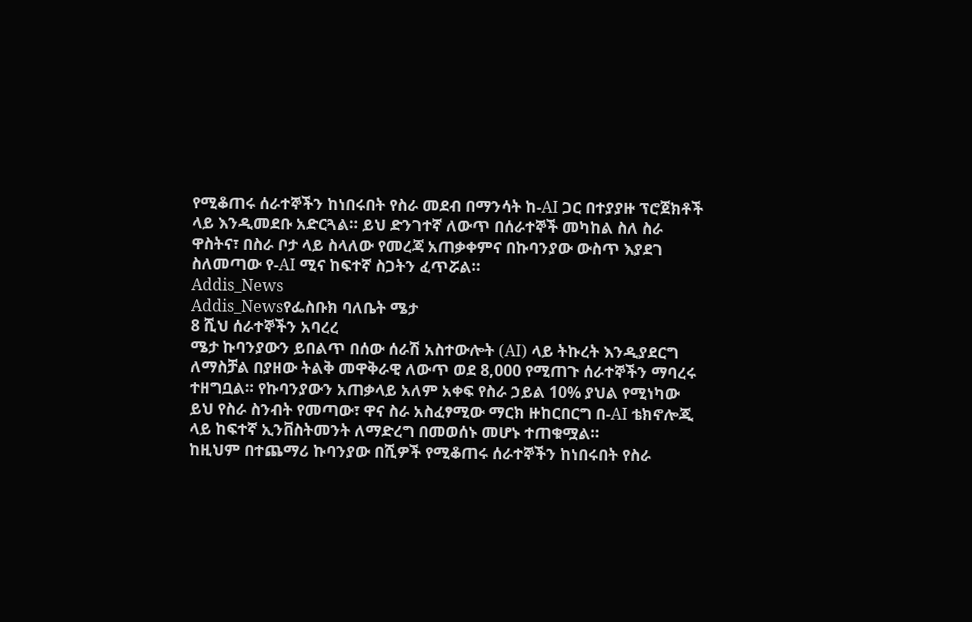የሚቆጠሩ ሰራተኞችን ከነበሩበት የስራ መደብ በማንሳት ከ-AI ጋር በተያያዙ ፕሮጀክቶች ላይ እንዲመደቡ አድርጓል። ይህ ድንገተኛ ለውጥ በሰራተኞች መካከል ስለ ስራ ዋስትና፣ በስራ ቦታ ላይ ስላለው የመረጃ አጠቃቀምና በኩባንያው ውስጥ እያደገ ስለመጣው የ-AI ሚና ከፍተኛ ስጋትን ፈጥሯል።
Addis_News
Addis_Newsየፌስቡክ ባለቤት ሜታ
8 ሺህ ሰራተኞችን አባረረ
ሜታ ኩባንያውን ይበልጥ በሰው ሰራሽ አስተውሎት (AI) ላይ ትኩረት እንዲያደርግ ለማስቻል በያዘው ትልቅ መዋቅራዊ ለውጥ ወደ 8,000 የሚጠጉ ሰራተኞችን ማባረሩ ተዘግቧል። የኩባንያውን አጠቃላይ አለም አቀፍ የስራ ኃይል 10% ያህል የሚነካው ይህ የስራ ስንብት የመጣው፣ ዋና ስራ አስፈፃሚው ማርክ ዙከርበርግ በ-AI ቴክኖሎጂ ላይ ከፍተኛ ኢንቨስትመንት ለማድረግ በመወሰኑ መሆኑ ተጠቁሟል።
ከዚህም በተጨማሪ ኩባንያው በሺዎች የሚቆጠሩ ሰራተኞችን ከነበሩበት የስራ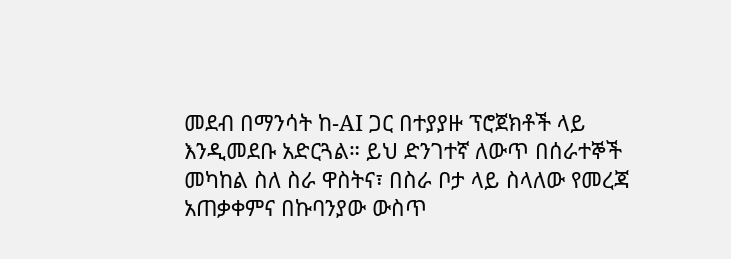መደብ በማንሳት ከ-AI ጋር በተያያዙ ፕሮጀክቶች ላይ እንዲመደቡ አድርጓል። ይህ ድንገተኛ ለውጥ በሰራተኞች መካከል ስለ ስራ ዋስትና፣ በስራ ቦታ ላይ ስላለው የመረጃ አጠቃቀምና በኩባንያው ውስጥ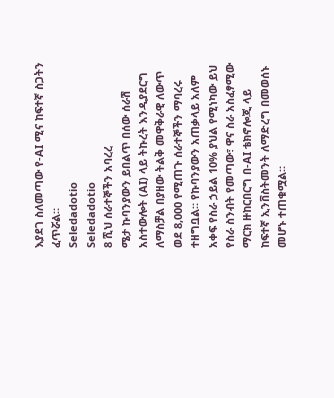እያደገ ስለመጣው የ-AI ሚና ከፍተኛ ስጋትን ፈጥሯል።
Seledadotio
Seledadotio
8 ሺህ ሰራተኞችን አባረረ
ሜታ ኩባንያውን ይበልጥ በሰው ሰራሽ አስተውሎት (AI) ላይ ትኩረት እንዲያደርግ ለማስቻል በያዘው ትልቅ መዋቅራዊ ለውጥ ወደ 8,000 የሚጠጉ ሰራተኞችን ማባረሩ ተዘግቧል። የኩባንያውን አጠቃላይ አለም አቀፍ የስራ ኃይል 10% ያህል የሚነካው ይህ የስራ ስንብት የመጣው፣ ዋና ስራ አስፈፃሚው ማርክ ዙከርበርግ በ-AI ቴክኖሎጂ ላይ ከፍተኛ ኢንቨስትመንት ለማድረግ በመወሰኑ መሆኑ ተጠቁሟል።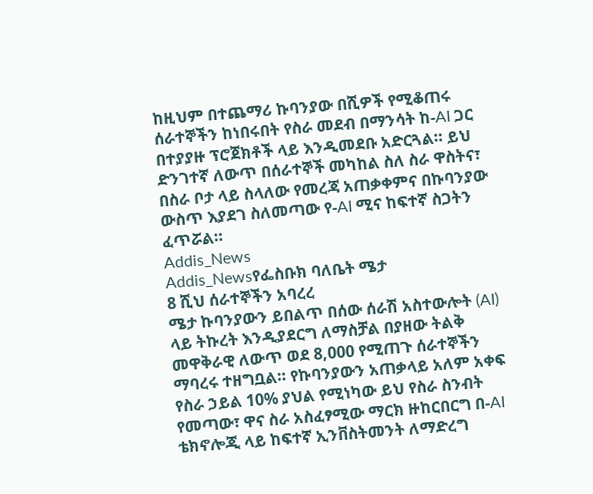ከዚህም በተጨማሪ ኩባንያው በሺዎች የሚቆጠሩ ሰራተኞችን ከነበሩበት የስራ መደብ በማንሳት ከ-AI ጋር በተያያዙ ፕሮጀክቶች ላይ እንዲመደቡ አድርጓል። ይህ ድንገተኛ ለውጥ በሰራተኞች መካከል ስለ ስራ ዋስትና፣ በስራ ቦታ ላይ ስላለው የመረጃ አጠቃቀምና በኩባንያው ውስጥ እያደገ ስለመጣው የ-AI ሚና ከፍተኛ ስጋትን ፈጥሯል።
Addis_News
Addis_Newsየፌስቡክ ባለቤት ሜታ
8 ሺህ ሰራተኞችን አባረረ
ሜታ ኩባንያውን ይበልጥ በሰው ሰራሽ አስተውሎት (AI) ላይ ትኩረት እንዲያደርግ ለማስቻል በያዘው ትልቅ መዋቅራዊ ለውጥ ወደ 8,000 የሚጠጉ ሰራተኞችን ማባረሩ ተዘግቧል። የኩባንያውን አጠቃላይ አለም አቀፍ የስራ ኃይል 10% ያህል የሚነካው ይህ የስራ ስንብት የመጣው፣ ዋና ስራ አስፈፃሚው ማርክ ዙከርበርግ በ-AI ቴክኖሎጂ ላይ ከፍተኛ ኢንቨስትመንት ለማድረግ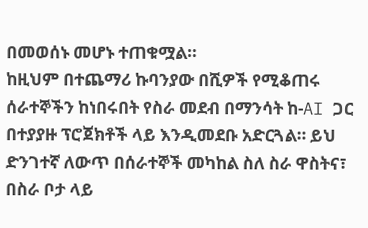በመወሰኑ መሆኑ ተጠቁሟል።
ከዚህም በተጨማሪ ኩባንያው በሺዎች የሚቆጠሩ ሰራተኞችን ከነበሩበት የስራ መደብ በማንሳት ከ-AI ጋር በተያያዙ ፕሮጀክቶች ላይ እንዲመደቡ አድርጓል። ይህ ድንገተኛ ለውጥ በሰራተኞች መካከል ስለ ስራ ዋስትና፣ በስራ ቦታ ላይ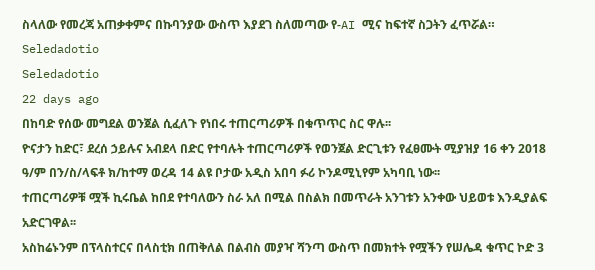ስላለው የመረጃ አጠቃቀምና በኩባንያው ውስጥ እያደገ ስለመጣው የ-AI ሚና ከፍተኛ ስጋትን ፈጥሯል።
Seledadotio
Seledadotio
22 days ago
በከባድ የሰው መግደል ወንጀል ሲፈለጉ የነበሩ ተጠርጣሪዎች በቁጥጥር ስር ዋሉ፡፡
ዮናታን ከድር፣ ደረሰ ኃይሉና አብደላ በድር የተባሉት ተጠርጣሪዎች የወንጀል ድርጊቱን የፈፀሙት ሚያዝያ 16 ቀን 2018 ዓ/ም በን/ስ/ላፍቶ ክ/ከተማ ወረዳ 14 ልዩ ቦታው አዲስ አበባ ፉሪ ኮንዶሚኒየም አካባቢ ነው፡፡
ተጠርጣሪዎቹ ሟች ኪሩቤል ከበደ የተባለውን ስራ አለ በሚል በስልክ በመጥራት አንገቱን አንቀው ህይወቱ እንዲያልፍ አድርገዋል፡፡
አስከሬኑንም በፕላስተርና በላስቲክ በጠቅለል በልብስ መያዣ ሻንጣ ውስጥ በመክተት የሟችን የሠሌዳ ቁጥር ኮድ 3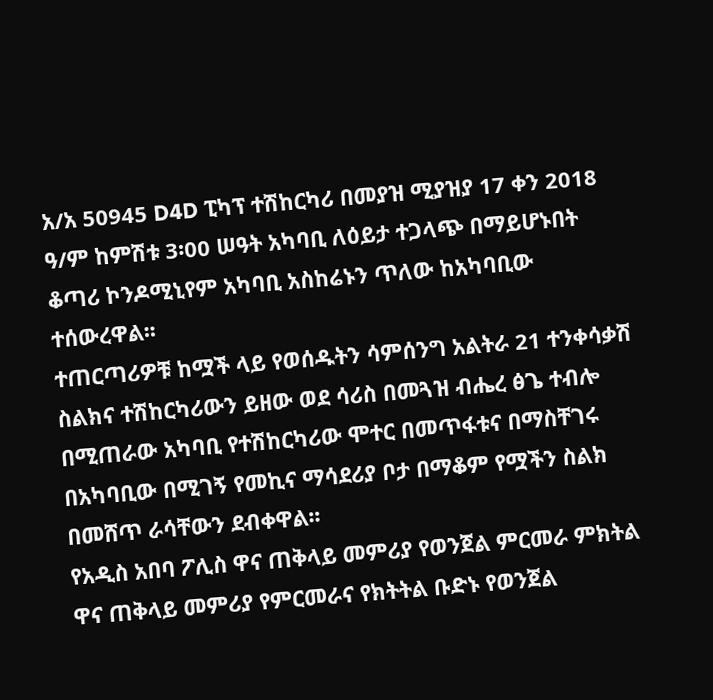አ/አ 50945 D4D ፒካፕ ተሽከርካሪ በመያዝ ሚያዝያ 17 ቀን 2018 ዓ/ም ከምሽቱ 3፡00 ሠዓት አካባቢ ለዕይታ ተጋላጭ በማይሆኑበት ቆጣሪ ኮንዶሚኒየም አካባቢ አስከሬኑን ጥለው ከአካባቢው ተሰውረዋል፡፡
ተጠርጣሪዎቹ ከሟች ላይ የወሰዱትን ሳምሰንግ አልትራ 21 ተንቀሳቃሽ ስልክና ተሽከርካሪውን ይዘው ወደ ሳሪስ በመጓዝ ብሔረ ፅጌ ተብሎ በሚጠራው አካባቢ የተሽከርካሪው ሞተር በመጥፋቱና በማስቸገሩ በአካባቢው በሚገኝ የመኪና ማሳደሪያ ቦታ በማቆም የሟችን ስልክ በመሸጥ ራሳቸውን ደብቀዋል፡፡
የአዲስ አበባ ፖሊስ ዋና ጠቅላይ መምሪያ የወንጀል ምርመራ ምክትል ዋና ጠቅላይ መምሪያ የምርመራና የክትትል ቡድኑ የወንጀል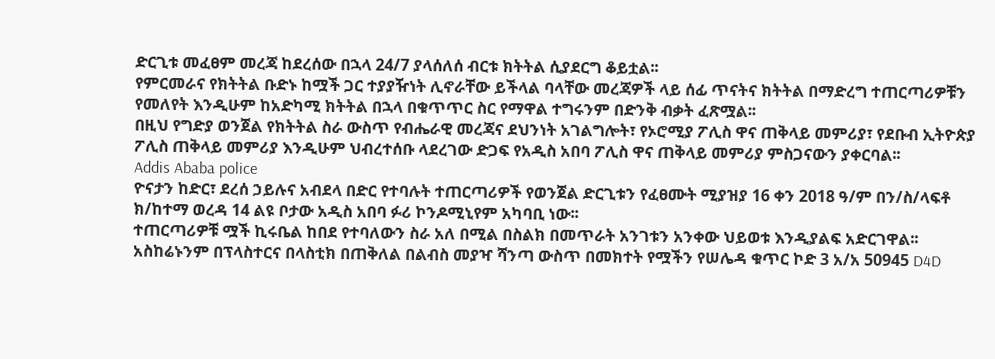ድርጊቱ መፈፀም መረጃ ከደረሰው በኋላ 24/7 ያላሰለሰ ብርቱ ክትትል ሲያደርግ ቆይቷል፡፡
የምርመራና የክትትል ቡድኑ ከሟች ጋር ተያያዥነት ሊኖራቸው ይችላል ባላቸው መረጃዎች ላይ ሰፊ ጥናትና ክትትል በማድረግ ተጠርጣሪዎቹን የመለየት እንዲሁም ከአድካሚ ክትትል በኋላ በቁጥጥር ስር የማዋል ተግሩንም በድንቅ ብቃት ፈጽሟል፡፡
በዚህ የግድያ ወንጀል የክትትል ስራ ውስጥ የብሔራዊ መረጃና ደህንነት አገልግሎት፣ የኦሮሚያ ፖሊስ ዋና ጠቅላይ መምሪያ፣ የደቡብ ኢትዮጵያ ፖሊስ ጠቅላይ መምሪያ እንዲሁም ህብረተሰቡ ላደረገው ድጋፍ የአዲስ አበባ ፖሊስ ዋና ጠቅላይ መምሪያ ምስጋናውን ያቀርባል፡፡
Addis Ababa police
ዮናታን ከድር፣ ደረሰ ኃይሉና አብደላ በድር የተባሉት ተጠርጣሪዎች የወንጀል ድርጊቱን የፈፀሙት ሚያዝያ 16 ቀን 2018 ዓ/ም በን/ስ/ላፍቶ ክ/ከተማ ወረዳ 14 ልዩ ቦታው አዲስ አበባ ፉሪ ኮንዶሚኒየም አካባቢ ነው፡፡
ተጠርጣሪዎቹ ሟች ኪሩቤል ከበደ የተባለውን ስራ አለ በሚል በስልክ በመጥራት አንገቱን አንቀው ህይወቱ እንዲያልፍ አድርገዋል፡፡
አስከሬኑንም በፕላስተርና በላስቲክ በጠቅለል በልብስ መያዣ ሻንጣ ውስጥ በመክተት የሟችን የሠሌዳ ቁጥር ኮድ 3 አ/አ 50945 D4D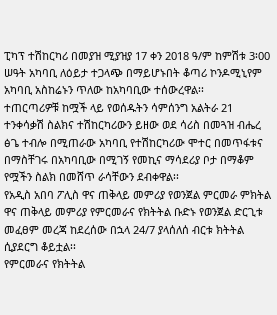ፒካፕ ተሽከርካሪ በመያዝ ሚያዝያ 17 ቀን 2018 ዓ/ም ከምሽቱ 3፡00 ሠዓት አካባቢ ለዕይታ ተጋላጭ በማይሆኑበት ቆጣሪ ኮንዶሚኒየም አካባቢ አስከሬኑን ጥለው ከአካባቢው ተሰውረዋል፡፡
ተጠርጣሪዎቹ ከሟች ላይ የወሰዱትን ሳምሰንግ አልትራ 21 ተንቀሳቃሽ ስልክና ተሽከርካሪውን ይዘው ወደ ሳሪስ በመጓዝ ብሔረ ፅጌ ተብሎ በሚጠራው አካባቢ የተሽከርካሪው ሞተር በመጥፋቱና በማስቸገሩ በአካባቢው በሚገኝ የመኪና ማሳደሪያ ቦታ በማቆም የሟችን ስልክ በመሸጥ ራሳቸውን ደብቀዋል፡፡
የአዲስ አበባ ፖሊስ ዋና ጠቅላይ መምሪያ የወንጀል ምርመራ ምክትል ዋና ጠቅላይ መምሪያ የምርመራና የክትትል ቡድኑ የወንጀል ድርጊቱ መፈፀም መረጃ ከደረሰው በኋላ 24/7 ያላሰለሰ ብርቱ ክትትል ሲያደርግ ቆይቷል፡፡
የምርመራና የክትትል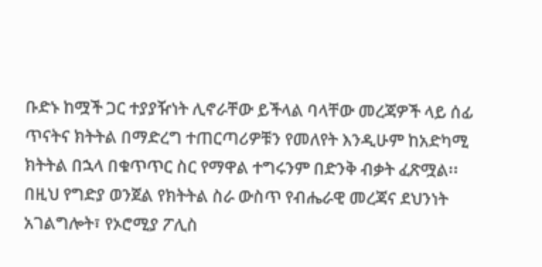ቡድኑ ከሟች ጋር ተያያዥነት ሊኖራቸው ይችላል ባላቸው መረጃዎች ላይ ሰፊ ጥናትና ክትትል በማድረግ ተጠርጣሪዎቹን የመለየት እንዲሁም ከአድካሚ ክትትል በኋላ በቁጥጥር ስር የማዋል ተግሩንም በድንቅ ብቃት ፈጽሟል፡፡
በዚህ የግድያ ወንጀል የክትትል ስራ ውስጥ የብሔራዊ መረጃና ደህንነት አገልግሎት፣ የኦሮሚያ ፖሊስ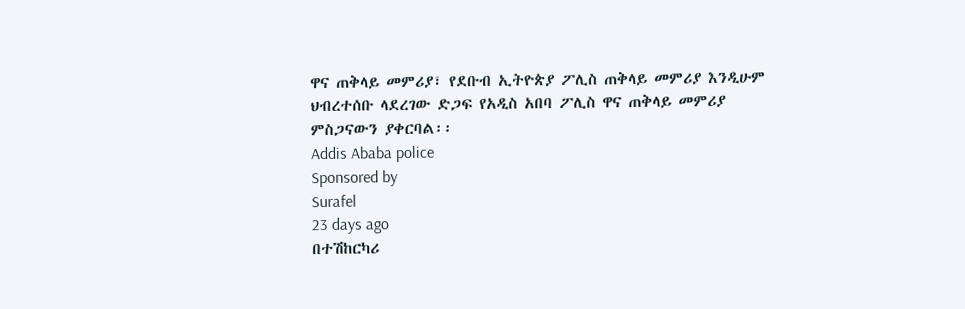ዋና ጠቅላይ መምሪያ፣ የደቡብ ኢትዮጵያ ፖሊስ ጠቅላይ መምሪያ እንዲሁም ህብረተሰቡ ላደረገው ድጋፍ የአዲስ አበባ ፖሊስ ዋና ጠቅላይ መምሪያ ምስጋናውን ያቀርባል፡፡
Addis Ababa police
Sponsored by
Surafel
23 days ago
በተሽከርካሪ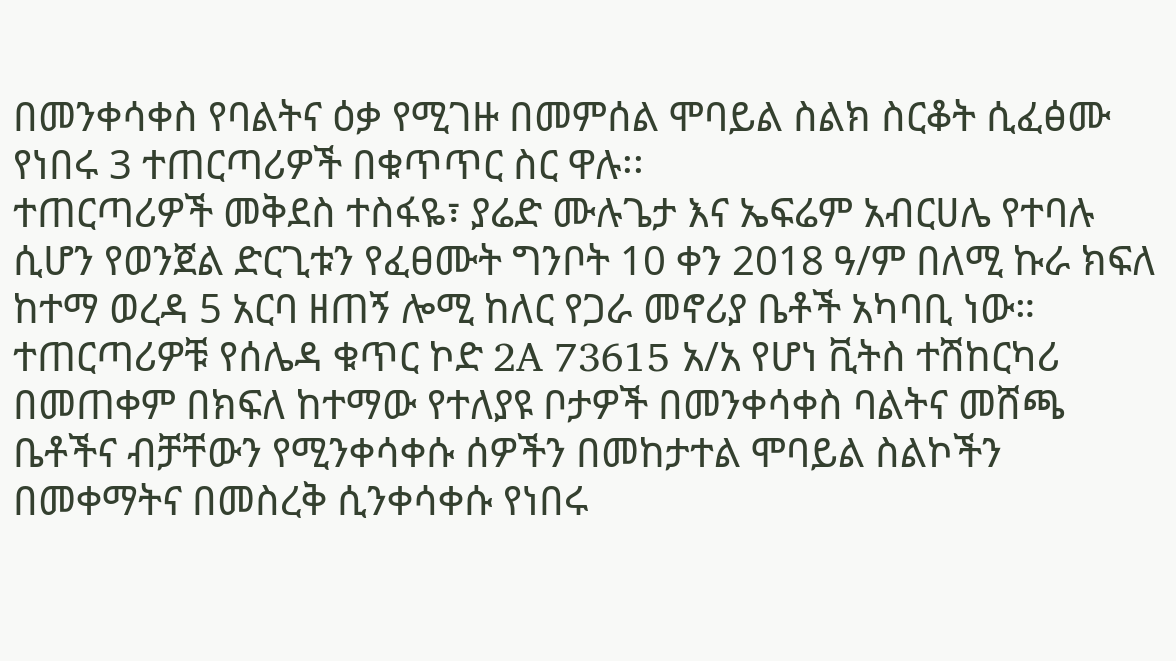በመንቀሳቀስ የባልትና ዕቃ የሚገዙ በመምሰል ሞባይል ስልክ ስርቆት ሲፈፅሙ የነበሩ 3 ተጠርጣሪዎች በቁጥጥር ስር ዋሉ፡፡
ተጠርጣሪዎች መቅደስ ተስፋዬ፣ ያሬድ ሙሉጌታ እና ኤፍሬም አብርሀሌ የተባሉ ሲሆን የወንጀል ድርጊቱን የፈፀሙት ግንቦት 10 ቀን 2018 ዓ/ም በለሚ ኩራ ክፍለ ከተማ ወረዳ 5 አርባ ዘጠኝ ሎሚ ከለር የጋራ መኖሪያ ቤቶች አካባቢ ነው።
ተጠርጣሪዎቹ የሰሌዳ ቁጥር ኮድ 2A 73615 አ/አ የሆነ ቪትስ ተሽከርካሪ በመጠቀም በክፍለ ከተማው የተለያዩ ቦታዎች በመንቀሳቀስ ባልትና መሸጫ ቤቶችና ብቻቸውን የሚንቀሳቀሱ ሰዎችን በመከታተል ሞባይል ስልኮችን በመቀማትና በመስረቅ ሲንቀሳቀሱ የነበሩ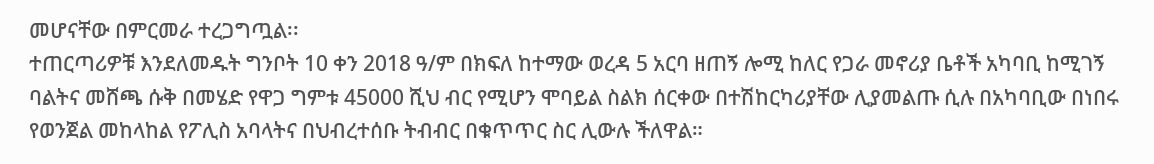መሆናቸው በምርመራ ተረጋግጧል፡፡
ተጠርጣሪዎቹ እንደለመዱት ግንቦት 10 ቀን 2018 ዓ/ም በክፍለ ከተማው ወረዳ 5 አርባ ዘጠኝ ሎሚ ከለር የጋራ መኖሪያ ቤቶች አካባቢ ከሚገኝ ባልትና መሸጫ ሱቅ በመሄድ የዋጋ ግምቱ 45000 ሺህ ብር የሚሆን ሞባይል ስልክ ሰርቀው በተሽከርካሪያቸው ሊያመልጡ ሲሉ በአካባቢው በነበሩ የወንጀል መከላከል የፖሊስ አባላትና በህብረተሰቡ ትብብር በቁጥጥር ስር ሊውሉ ችለዋል።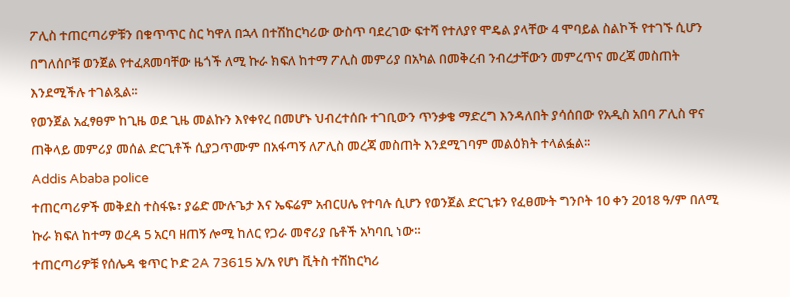ፖሊስ ተጠርጣሪዎቹን በቁጥጥር ስር ካዋለ በኋላ በተሽከርካሪው ውስጥ ባደረገው ፍተሻ የተለያየ ሞዴል ያላቸው 4 ሞባይል ስልኮች የተገኙ ሲሆን በግለሰቦቹ ወንጀል የተፈጸመባቸው ዜጎች ለሚ ኩራ ክፍለ ከተማ ፖሊስ መምሪያ በአካል በመቅረብ ንብረታቸውን መምረጥና መረጃ መስጠት እንደሚችሉ ተገልጿል፡፡
የወንጀል አፈፃፀም ከጊዜ ወደ ጊዜ መልኩን እየቀየረ በመሆኑ ህብረተሰቡ ተገቢውን ጥንቃቄ ማድረግ እንዳለበት ያሳሰበው የአዲስ አበባ ፖሊስ ዋና ጠቅላይ መምሪያ መሰል ድርጊቶች ሲያጋጥሙም በአፋጣኝ ለፖሊስ መረጃ መስጠት እንደሚገባም መልዕክት ተላልፏል፡፡
Addis Ababa police
ተጠርጣሪዎች መቅደስ ተስፋዬ፣ ያሬድ ሙሉጌታ እና ኤፍሬም አብርሀሌ የተባሉ ሲሆን የወንጀል ድርጊቱን የፈፀሙት ግንቦት 10 ቀን 2018 ዓ/ም በለሚ ኩራ ክፍለ ከተማ ወረዳ 5 አርባ ዘጠኝ ሎሚ ከለር የጋራ መኖሪያ ቤቶች አካባቢ ነው።
ተጠርጣሪዎቹ የሰሌዳ ቁጥር ኮድ 2A 73615 አ/አ የሆነ ቪትስ ተሽከርካሪ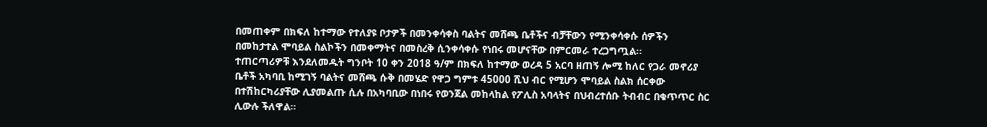በመጠቀም በክፍለ ከተማው የተለያዩ ቦታዎች በመንቀሳቀስ ባልትና መሸጫ ቤቶችና ብቻቸውን የሚንቀሳቀሱ ሰዎችን በመከታተል ሞባይል ስልኮችን በመቀማትና በመስረቅ ሲንቀሳቀሱ የነበሩ መሆናቸው በምርመራ ተረጋግጧል፡፡
ተጠርጣሪዎቹ እንደለመዱት ግንቦት 10 ቀን 2018 ዓ/ም በክፍለ ከተማው ወረዳ 5 አርባ ዘጠኝ ሎሚ ከለር የጋራ መኖሪያ ቤቶች አካባቢ ከሚገኝ ባልትና መሸጫ ሱቅ በመሄድ የዋጋ ግምቱ 45000 ሺህ ብር የሚሆን ሞባይል ስልክ ሰርቀው በተሽከርካሪያቸው ሊያመልጡ ሲሉ በአካባቢው በነበሩ የወንጀል መከላከል የፖሊስ አባላትና በህብረተሰቡ ትብብር በቁጥጥር ስር ሊውሉ ችለዋል።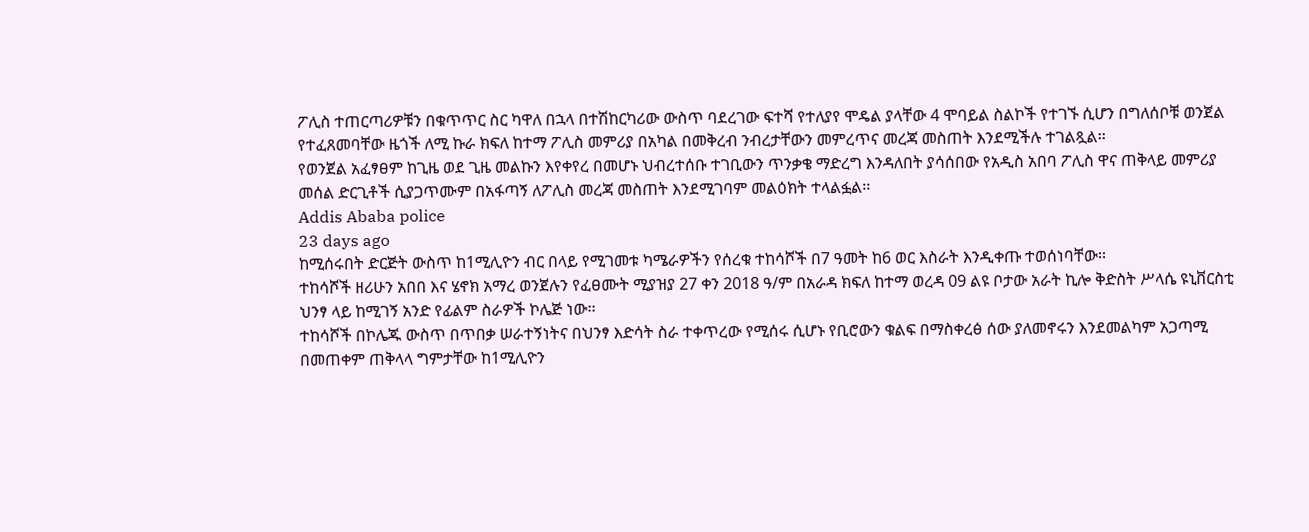ፖሊስ ተጠርጣሪዎቹን በቁጥጥር ስር ካዋለ በኋላ በተሽከርካሪው ውስጥ ባደረገው ፍተሻ የተለያየ ሞዴል ያላቸው 4 ሞባይል ስልኮች የተገኙ ሲሆን በግለሰቦቹ ወንጀል የተፈጸመባቸው ዜጎች ለሚ ኩራ ክፍለ ከተማ ፖሊስ መምሪያ በአካል በመቅረብ ንብረታቸውን መምረጥና መረጃ መስጠት እንደሚችሉ ተገልጿል፡፡
የወንጀል አፈፃፀም ከጊዜ ወደ ጊዜ መልኩን እየቀየረ በመሆኑ ህብረተሰቡ ተገቢውን ጥንቃቄ ማድረግ እንዳለበት ያሳሰበው የአዲስ አበባ ፖሊስ ዋና ጠቅላይ መምሪያ መሰል ድርጊቶች ሲያጋጥሙም በአፋጣኝ ለፖሊስ መረጃ መስጠት እንደሚገባም መልዕክት ተላልፏል፡፡
Addis Ababa police
23 days ago
ከሚሰሩበት ድርጅት ውስጥ ከ1ሚሊዮን ብር በላይ የሚገመቱ ካሜራዎችን የሰረቁ ተከሳሾች በ7 ዓመት ከ6 ወር እስራት እንዲቀጡ ተወሰነባቸው፡፡
ተከሳሾች ዘሪሁን አበበ እና ሄኖክ አማረ ወንጀሉን የፈፀሙት ሚያዝያ 27 ቀን 2018 ዓ/ም በአራዳ ክፍለ ከተማ ወረዳ 09 ልዩ ቦታው አራት ኪሎ ቅድስት ሥላሴ ዩኒቨርስቲ ህንፃ ላይ ከሚገኝ አንድ የፊልም ስራዎች ኮሌጅ ነው፡፡
ተከሳሾች በኮሌጁ ውስጥ በጥበቃ ሠራተኝነትና በህንፃ እድሳት ስራ ተቀጥረው የሚሰሩ ሲሆኑ የቢሮውን ቁልፍ በማስቀረፅ ሰው ያለመኖሩን እንደመልካም አጋጣሚ በመጠቀም ጠቅላላ ግምታቸው ከ1ሚሊዮን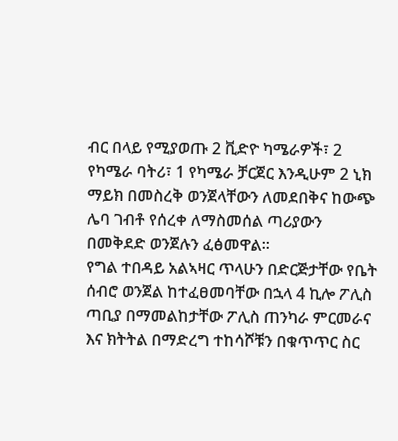ብር በላይ የሚያወጡ 2 ቪድዮ ካሜራዎች፣ 2 የካሜራ ባትሪ፣ 1 የካሜራ ቻርጀር እንዲሁም 2 ኒክ ማይክ በመስረቅ ወንጀላቸውን ለመደበቅና ከውጭ ሌባ ገብቶ የሰረቀ ለማስመሰል ጣሪያውን በመቅደድ ወንጀሉን ፈፅመዋል፡፡
የግል ተበዳይ አልኣዛር ጥላሁን በድርጅታቸው የቤት ሰብሮ ወንጀል ከተፈፀመባቸው በኋላ 4 ኪሎ ፖሊስ ጣቢያ በማመልከታቸው ፖሊስ ጠንካራ ምርመራና እና ክትትል በማድረግ ተከሳሾቹን በቁጥጥር ስር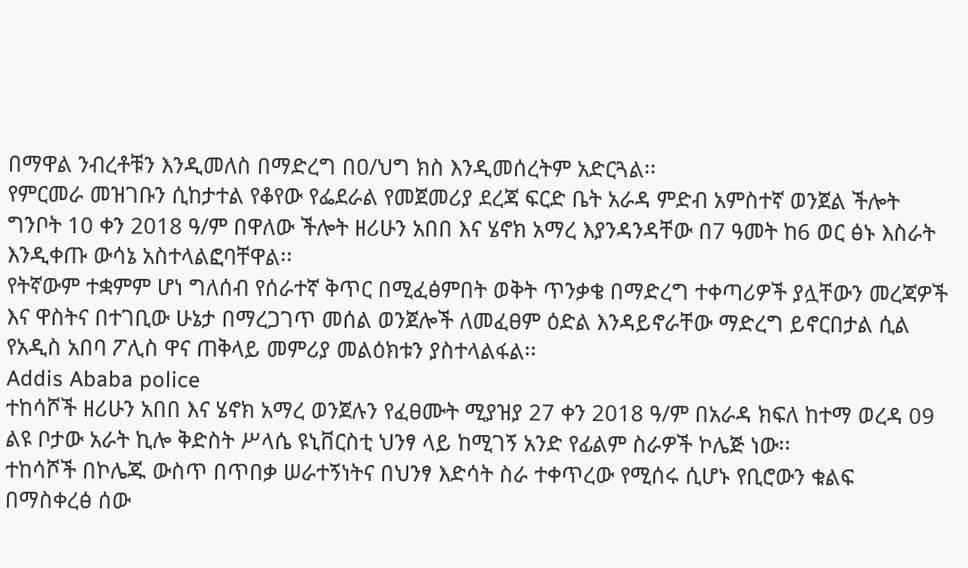በማዋል ንብረቶቹን እንዲመለስ በማድረግ በዐ/ህግ ክስ እንዲመሰረትም አድርጓል፡፡
የምርመራ መዝገቡን ሲከታተል የቆየው የፌደራል የመጀመሪያ ደረጃ ፍርድ ቤት አራዳ ምድብ አምስተኛ ወንጀል ችሎት ግንቦት 10 ቀን 2018 ዓ/ም በዋለው ችሎት ዘሪሁን አበበ እና ሄኖክ አማረ እያንዳንዳቸው በ7 ዓመት ከ6 ወር ፅኑ እስራት እንዲቀጡ ውሳኔ አስተላልፎባቸዋል፡፡
የትኛውም ተቋምም ሆነ ግለሰብ የሰራተኛ ቅጥር በሚፈፅምበት ወቅት ጥንቃቄ በማድረግ ተቀጣሪዎች ያሏቸውን መረጃዎች እና ዋስትና በተገቢው ሁኔታ በማረጋገጥ መሰል ወንጀሎች ለመፈፀም ዕድል እንዳይኖራቸው ማድረግ ይኖርበታል ሲል የአዲስ አበባ ፖሊስ ዋና ጠቅላይ መምሪያ መልዕክቱን ያስተላልፋል፡፡
Addis Ababa police
ተከሳሾች ዘሪሁን አበበ እና ሄኖክ አማረ ወንጀሉን የፈፀሙት ሚያዝያ 27 ቀን 2018 ዓ/ም በአራዳ ክፍለ ከተማ ወረዳ 09 ልዩ ቦታው አራት ኪሎ ቅድስት ሥላሴ ዩኒቨርስቲ ህንፃ ላይ ከሚገኝ አንድ የፊልም ስራዎች ኮሌጅ ነው፡፡
ተከሳሾች በኮሌጁ ውስጥ በጥበቃ ሠራተኝነትና በህንፃ እድሳት ስራ ተቀጥረው የሚሰሩ ሲሆኑ የቢሮውን ቁልፍ በማስቀረፅ ሰው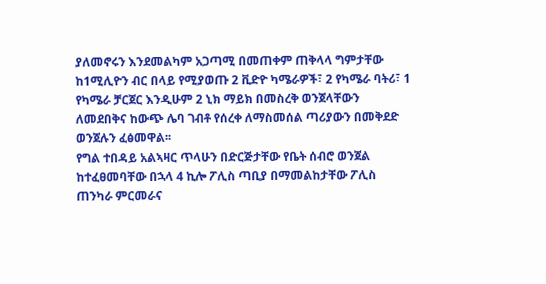ያለመኖሩን እንደመልካም አጋጣሚ በመጠቀም ጠቅላላ ግምታቸው ከ1ሚሊዮን ብር በላይ የሚያወጡ 2 ቪድዮ ካሜራዎች፣ 2 የካሜራ ባትሪ፣ 1 የካሜራ ቻርጀር እንዲሁም 2 ኒክ ማይክ በመስረቅ ወንጀላቸውን ለመደበቅና ከውጭ ሌባ ገብቶ የሰረቀ ለማስመሰል ጣሪያውን በመቅደድ ወንጀሉን ፈፅመዋል፡፡
የግል ተበዳይ አልኣዛር ጥላሁን በድርጅታቸው የቤት ሰብሮ ወንጀል ከተፈፀመባቸው በኋላ 4 ኪሎ ፖሊስ ጣቢያ በማመልከታቸው ፖሊስ ጠንካራ ምርመራና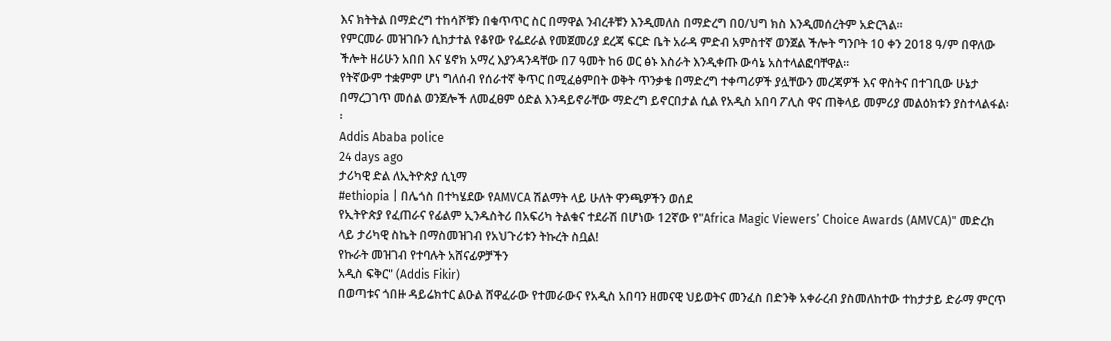እና ክትትል በማድረግ ተከሳሾቹን በቁጥጥር ስር በማዋል ንብረቶቹን እንዲመለስ በማድረግ በዐ/ህግ ክስ እንዲመሰረትም አድርጓል፡፡
የምርመራ መዝገቡን ሲከታተል የቆየው የፌደራል የመጀመሪያ ደረጃ ፍርድ ቤት አራዳ ምድብ አምስተኛ ወንጀል ችሎት ግንቦት 10 ቀን 2018 ዓ/ም በዋለው ችሎት ዘሪሁን አበበ እና ሄኖክ አማረ እያንዳንዳቸው በ7 ዓመት ከ6 ወር ፅኑ እስራት እንዲቀጡ ውሳኔ አስተላልፎባቸዋል፡፡
የትኛውም ተቋምም ሆነ ግለሰብ የሰራተኛ ቅጥር በሚፈፅምበት ወቅት ጥንቃቄ በማድረግ ተቀጣሪዎች ያሏቸውን መረጃዎች እና ዋስትና በተገቢው ሁኔታ በማረጋገጥ መሰል ወንጀሎች ለመፈፀም ዕድል እንዳይኖራቸው ማድረግ ይኖርበታል ሲል የአዲስ አበባ ፖሊስ ዋና ጠቅላይ መምሪያ መልዕክቱን ያስተላልፋል፡፡
Addis Ababa police
24 days ago
ታሪካዊ ድል ለኢትዮጵያ ሲኒማ
#ethiopia | በሌጎስ በተካሄደው የAMVCA ሽልማት ላይ ሁለት ዋንጫዎችን ወሰደ
የኢትዮጵያ የፈጠራና የፊልም ኢንዱስትሪ በአፍሪካ ትልቁና ተደራሽ በሆነው 12ኛው የ"Africa Magic Viewers’ Choice Awards (AMVCA)" መድረክ ላይ ታሪካዊ ስኬት በማስመዝገብ የአህጉሪቱን ትኩረት ስቧል!
የኩራት መዝገብ የተባሉት አሸናፊዎቻችን
አዲስ ፍቅር" (Addis Fikir)
በወጣቱና ጎበዙ ዳይሬክተር ልዑል ሸዋፈራው የተመራውና የአዲስ አበባን ዘመናዊ ህይወትና መንፈስ በድንቅ አቀራረብ ያስመለከተው ተከታታይ ድራማ ምርጥ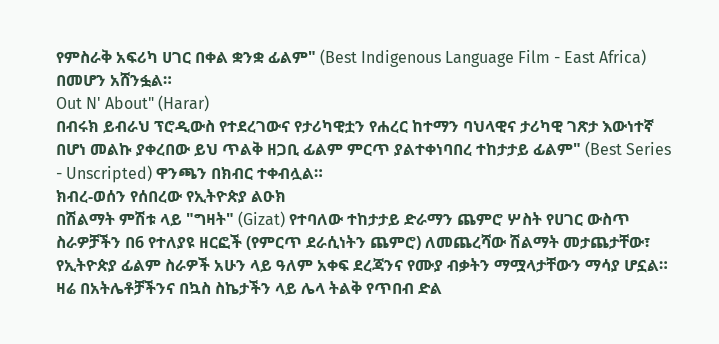የምስራቅ አፍሪካ ሀገር በቀል ቋንቋ ፊልም" (Best Indigenous Language Film - East Africa) በመሆን አሸንፏል።
Out N' About" (Harar)
በብሩክ ይብራህ ፕሮዲውስ የተደረገውና የታሪካዊቷን የሐረር ከተማን ባህላዊና ታሪካዊ ገጽታ እውነተኛ በሆነ መልኩ ያቀረበው ይህ ጥልቅ ዘጋቢ ፊልም ምርጥ ያልተቀነባበረ ተከታታይ ፊልም" (Best Series - Unscripted) ዋንጫን በክብር ተቀብሏል።
ክብረ-ወሰን የሰበረው የኢትዮጵያ ልዑክ
በሽልማት ምሽቱ ላይ "ግዛት" (Gizat) የተባለው ተከታታይ ድራማን ጨምሮ ሦስት የሀገር ውስጥ ስራዎቻችን በ6 የተለያዩ ዘርፎች (የምርጥ ደራሲነትን ጨምሮ) ለመጨረሻው ሽልማት መታጨታቸው፣ የኢትዮጵያ ፊልም ስራዎች አሁን ላይ ዓለም አቀፍ ደረጃንና የሙያ ብቃትን ማሟላታቸውን ማሳያ ሆኗል።
ዛሬ በአትሌቶቻችንና በኳስ ስኬታችን ላይ ሌላ ትልቅ የጥበብ ድል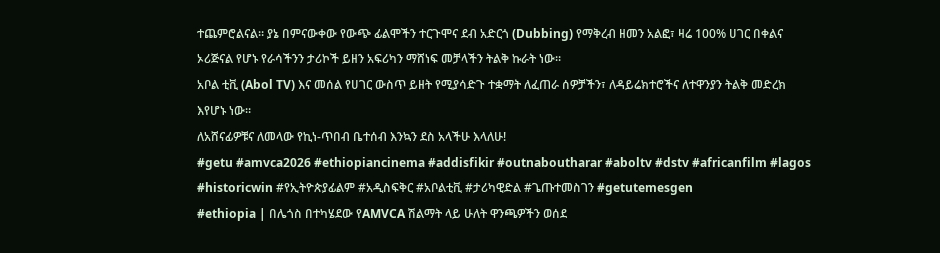ተጨምሮልናል። ያኔ በምናውቀው የውጭ ፊልሞችን ተርጉሞና ደብ አድርጎ (Dubbing) የማቅረብ ዘመን አልፎ፣ ዛሬ 100% ሀገር በቀልና ኦሪጅናል የሆኑ የራሳችንን ታሪኮች ይዘን አፍሪካን ማሸነፍ መቻላችን ትልቅ ኩራት ነው።
አቦል ቲቪ (Abol TV) እና መሰል የሀገር ውስጥ ይዘት የሚያሳድጉ ተቋማት ለፈጠራ ሰዎቻችን፣ ለዳይሬክተሮችና ለተዋንያን ትልቅ መድረክ እየሆኑ ነው።
ለአሸናፊዎቹና ለመላው የኪነ-ጥበብ ቤተሰብ እንኳን ደስ አላችሁ እላለሁ!
#getu #amvca2026 #ethiopiancinema #addisfikir #outnaboutharar #aboltv #dstv #africanfilm #lagos #historicwin #የኢትዮጵያፊልም #አዲስፍቅር #አቦልቲቪ #ታሪካዊድል #ጌጡተመስገን #getutemesgen
#ethiopia | በሌጎስ በተካሄደው የAMVCA ሽልማት ላይ ሁለት ዋንጫዎችን ወሰደ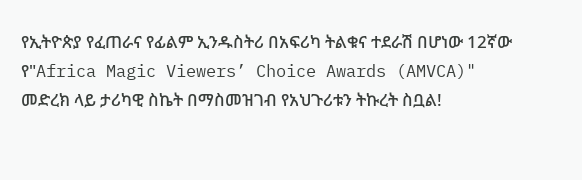የኢትዮጵያ የፈጠራና የፊልም ኢንዱስትሪ በአፍሪካ ትልቁና ተደራሽ በሆነው 12ኛው የ"Africa Magic Viewers’ Choice Awards (AMVCA)" መድረክ ላይ ታሪካዊ ስኬት በማስመዝገብ የአህጉሪቱን ትኩረት ስቧል!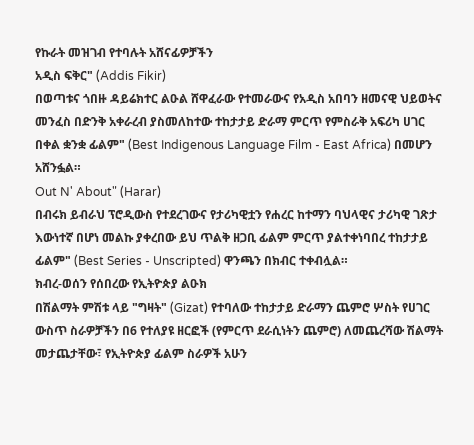የኩራት መዝገብ የተባሉት አሸናፊዎቻችን
አዲስ ፍቅር" (Addis Fikir)
በወጣቱና ጎበዙ ዳይሬክተር ልዑል ሸዋፈራው የተመራውና የአዲስ አበባን ዘመናዊ ህይወትና መንፈስ በድንቅ አቀራረብ ያስመለከተው ተከታታይ ድራማ ምርጥ የምስራቅ አፍሪካ ሀገር በቀል ቋንቋ ፊልም" (Best Indigenous Language Film - East Africa) በመሆን አሸንፏል።
Out N' About" (Harar)
በብሩክ ይብራህ ፕሮዲውስ የተደረገውና የታሪካዊቷን የሐረር ከተማን ባህላዊና ታሪካዊ ገጽታ እውነተኛ በሆነ መልኩ ያቀረበው ይህ ጥልቅ ዘጋቢ ፊልም ምርጥ ያልተቀነባበረ ተከታታይ ፊልም" (Best Series - Unscripted) ዋንጫን በክብር ተቀብሏል።
ክብረ-ወሰን የሰበረው የኢትዮጵያ ልዑክ
በሽልማት ምሽቱ ላይ "ግዛት" (Gizat) የተባለው ተከታታይ ድራማን ጨምሮ ሦስት የሀገር ውስጥ ስራዎቻችን በ6 የተለያዩ ዘርፎች (የምርጥ ደራሲነትን ጨምሮ) ለመጨረሻው ሽልማት መታጨታቸው፣ የኢትዮጵያ ፊልም ስራዎች አሁን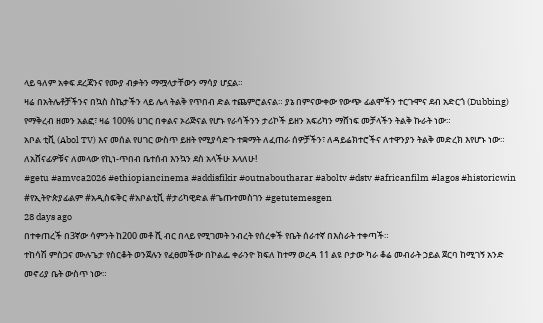ላይ ዓለም አቀፍ ደረጃንና የሙያ ብቃትን ማሟላታቸውን ማሳያ ሆኗል።
ዛሬ በአትሌቶቻችንና በኳስ ስኬታችን ላይ ሌላ ትልቅ የጥበብ ድል ተጨምሮልናል። ያኔ በምናውቀው የውጭ ፊልሞችን ተርጉሞና ደብ አድርጎ (Dubbing) የማቅረብ ዘመን አልፎ፣ ዛሬ 100% ሀገር በቀልና ኦሪጅናል የሆኑ የራሳችንን ታሪኮች ይዘን አፍሪካን ማሸነፍ መቻላችን ትልቅ ኩራት ነው።
አቦል ቲቪ (Abol TV) እና መሰል የሀገር ውስጥ ይዘት የሚያሳድጉ ተቋማት ለፈጠራ ሰዎቻችን፣ ለዳይሬክተሮችና ለተዋንያን ትልቅ መድረክ እየሆኑ ነው።
ለአሸናፊዎቹና ለመላው የኪነ-ጥበብ ቤተሰብ እንኳን ደስ አላችሁ እላለሁ!
#getu #amvca2026 #ethiopiancinema #addisfikir #outnaboutharar #aboltv #dstv #africanfilm #lagos #historicwin #የኢትዮጵያፊልም #አዲስፍቅር #አቦልቲቪ #ታሪካዊድል #ጌጡተመስገን #getutemesgen
28 days ago
በተቀጠረች በ3ኛው ሳምንት ከ200 መቶ ሺ ብር በላይ የሚገመት ንብረት የሰረቀች የቤት ሰራተኛ በእስራት ተቀጣች።
ተከሳሽ ምስጋና ሙሉጌታ የስርቆት ወንጀሉን የፈፀመችው በኮልፌ ቀራንዮ ክፍለ ከተማ ወረዳ 11 ልዩ ቦታው ካራ ቆሬ መብራት ኃይል ጀርባ ከሚገኝ አንድ መኖሪያ ቤት ውስጥ ነው።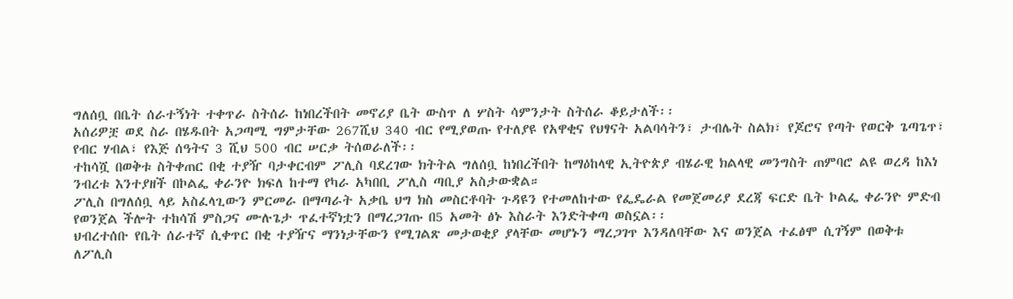ግለሰቧ በቤት ሰራተኝነት ተቀጥራ ስትሰራ ከነበረችበት መኖሪያ ቤት ውስጥ ለ ሦስት ሳምንታት ስትሰራ ቆይታለች፡፡
አሰሪዎቿ ወደ ስራ በሄዱበት አጋጣሚ ግምታቸው 267ሺህ 340 ብር የሚያወጡ የተለያዩ የአዋቂና የህፃናት አልባሳትን፣ ታብሌት ስልክ፣ የጆሮና የጣት የወርቅ ጌጣጌጥ፣ የብር ሃብል፣ የእጅ ሰዓትና 3 ሺህ 500 ብር ሠርቃ ትሰወራለች፡፡
ተከሳሿ በወቅቱ ስትቀጠር በቂ ተያዥ ባታቀርብም ፖሊስ ባደረገው ክትትል ግለሰቧ ከነበረችበት ከማዕከላዊ ኢትዮጵያ ብሄራዊ ክልላዊ መንግስት ጠምባሮ ልዩ ወረዳ ከእነ ንብረቱ እንተያዘች በኮልፌ ቀራንዮ ክፍለ ከተማ የካራ አካበቢ ፖሊስ ጣቢያ አስታውቋል።
ፖሊስ በግለሰቧ ላይ አስፈላጊውን ምርመራ በማጣራት አቃቤ ህግ ክስ መስርቶባት ጉዳዩን የተመለከተው የፌዴራል የመጀመሪያ ደረጃ ፍርድ ቤት ኮልፌ ቀራንዮ ምድብ የወንጀል ችሎት ተከሳሽ ምስጋና ሙሉጌታ ጥፈተኛነቷን በማረጋገጡ በ5 አመት ፅኑ እስራት እንድትቀጣ ወስኗል፡፡
ህብረተሰቡ የቤት ሰራተኛ ሲቀጥር በቂ ተያዥና ማንነታቸውን የሚገልጽ መታወቂያ ያላቸው መሆኑን ማረጋገጥ እንዳለባቸው እና ወንጀል ተፈፅሞ ሲገኝም በወቅቱ ለፖሊስ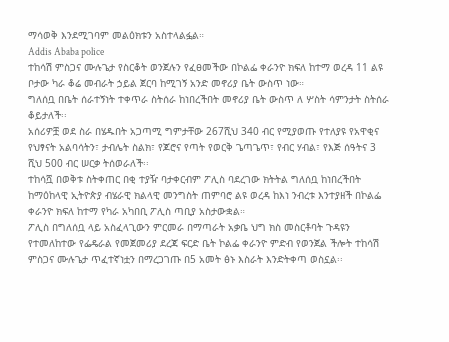ማሳወቅ እንደሚገባም መልዕክቱን አስተላልፏል።
Addis Ababa police
ተከሳሽ ምስጋና ሙሉጌታ የስርቆት ወንጀሉን የፈፀመችው በኮልፌ ቀራንዮ ክፍለ ከተማ ወረዳ 11 ልዩ ቦታው ካራ ቆሬ መብራት ኃይል ጀርባ ከሚገኝ አንድ መኖሪያ ቤት ውስጥ ነው።
ግለሰቧ በቤት ሰራተኝነት ተቀጥራ ስትሰራ ከነበረችበት መኖሪያ ቤት ውስጥ ለ ሦስት ሳምንታት ስትሰራ ቆይታለች፡፡
አሰሪዎቿ ወደ ስራ በሄዱበት አጋጣሚ ግምታቸው 267ሺህ 340 ብር የሚያወጡ የተለያዩ የአዋቂና የህፃናት አልባሳትን፣ ታብሌት ስልክ፣ የጆሮና የጣት የወርቅ ጌጣጌጥ፣ የብር ሃብል፣ የእጅ ሰዓትና 3 ሺህ 500 ብር ሠርቃ ትሰወራለች፡፡
ተከሳሿ በወቅቱ ስትቀጠር በቂ ተያዥ ባታቀርብም ፖሊስ ባደረገው ክትትል ግለሰቧ ከነበረችበት ከማዕከላዊ ኢትዮጵያ ብሄራዊ ክልላዊ መንግስት ጠምባሮ ልዩ ወረዳ ከእነ ንብረቱ እንተያዘች በኮልፌ ቀራንዮ ክፍለ ከተማ የካራ አካበቢ ፖሊስ ጣቢያ አስታውቋል።
ፖሊስ በግለሰቧ ላይ አስፈላጊውን ምርመራ በማጣራት አቃቤ ህግ ክስ መስርቶባት ጉዳዩን የተመለከተው የፌዴራል የመጀመሪያ ደረጃ ፍርድ ቤት ኮልፌ ቀራንዮ ምድብ የወንጀል ችሎት ተከሳሽ ምስጋና ሙሉጌታ ጥፈተኛነቷን በማረጋገጡ በ5 አመት ፅኑ እስራት እንድትቀጣ ወስኗል፡፡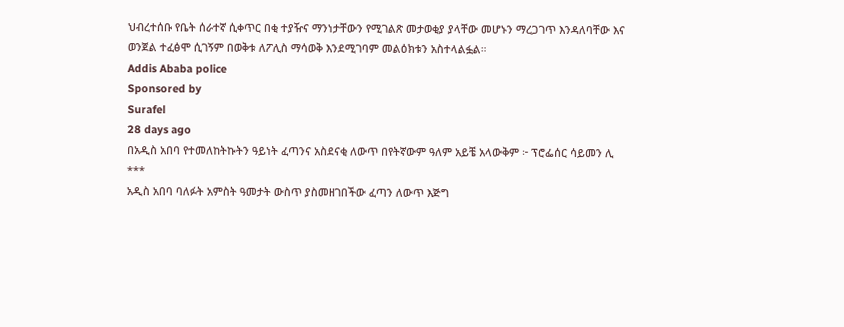ህብረተሰቡ የቤት ሰራተኛ ሲቀጥር በቂ ተያዥና ማንነታቸውን የሚገልጽ መታወቂያ ያላቸው መሆኑን ማረጋገጥ እንዳለባቸው እና ወንጀል ተፈፅሞ ሲገኝም በወቅቱ ለፖሊስ ማሳወቅ እንደሚገባም መልዕክቱን አስተላልፏል።
Addis Ababa police
Sponsored by
Surafel
28 days ago
በአዲስ አበባ የተመለከትኩትን ዓይነት ፈጣንና አስደናቂ ለውጥ በየትኛውም ዓለም አይቼ አላውቅም ፦ ፕሮፌሰር ሳይመን ሊ
***
አዲስ አበባ ባለፉት አምስት ዓመታት ውስጥ ያስመዘገበችው ፈጣን ለውጥ እጅግ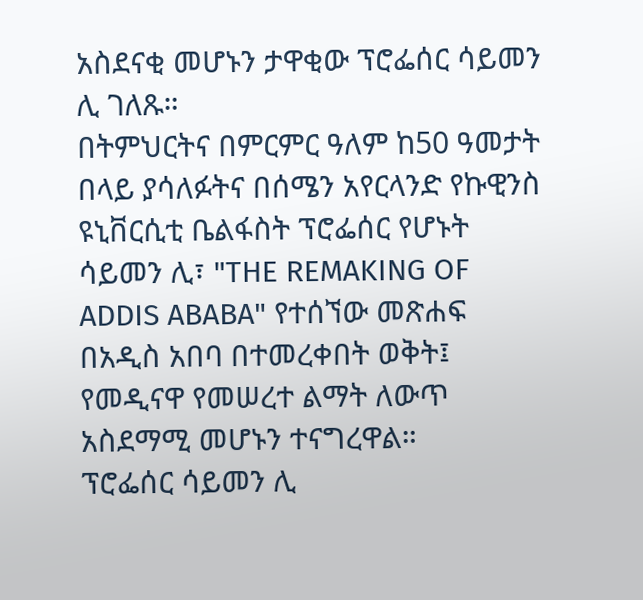አስደናቂ መሆኑን ታዋቂው ፕሮፌሰር ሳይመን ሊ ገለጹ።
በትምህርትና በምርምር ዓለም ከ50 ዓመታት በላይ ያሳለፉትና በሰሜን አየርላንድ የኩዊንስ ዩኒቨርሲቲ ቤልፋስት ፕሮፌሰር የሆኑት ሳይመን ሊ፣ "THE REMAKING OF ADDIS ABABA" የተሰኘው መጽሐፍ በአዲስ አበባ በተመረቀበት ወቅት፤ የመዲናዋ የመሠረተ ልማት ለውጥ አስደማሚ መሆኑን ተናግረዋል።
ፕሮፌሰር ሳይመን ሊ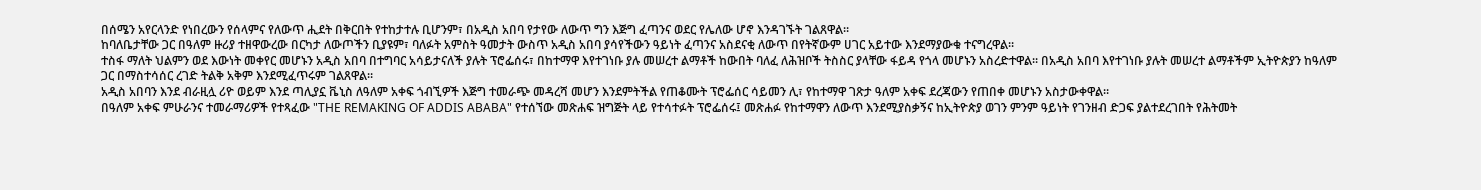በሰሜን አየርላንድ የነበረውን የሰላምና የለውጥ ሒደት በቅርበት የተከታተሉ ቢሆንም፣ በአዲስ አበባ የታየው ለውጥ ግን እጅግ ፈጣንና ወደር የሌለው ሆኖ እንዳገኙት ገልጸዋል።
ከባለቤታቸው ጋር በዓለም ዙሪያ ተዘዋውረው በርካታ ለውጦችን ቢያዩም፣ ባለፉት አምስት ዓመታት ውስጥ አዲስ አበባ ያሳየችውን ዓይነት ፈጣንና አስደናቂ ለውጥ በየትኛውም ሀገር አይተው እንደማያውቁ ተናግረዋል።
ተስፋ ማለት ህልምን ወደ እውነት መቀየር መሆኑን አዲስ አበባ በተግባር አሳይታናለች ያሉት ፕሮፌሰሩ፣ በከተማዋ እየተገነቡ ያሉ መሠረተ ልማቶች ከውበት ባለፈ ለሕዝቦች ትስስር ያላቸው ፋይዳ የጎላ መሆኑን አስረድተዋል። በአዲስ አበባ እየተገነቡ ያሉት መሠረተ ልማቶችም ኢትዮጵያን ከዓለም ጋር በማስተሳሰር ረገድ ትልቅ አቅም እንደሚፈጥሩም ገልጸዋል።
አዲስ አበባን እንደ ብራዚሏ ሪዮ ወይም እንደ ጣሊያኗ ቬኒስ ለዓለም አቀፍ ጎብኚዎች እጅግ ተመራጭ መዳረሻ መሆን እንደምትችል የጠቆሙት ፕሮፌሰር ሳይመን ሊ፣ የከተማዋ ገጽታ ዓለም አቀፍ ደረጃውን የጠበቀ መሆኑን አስታውቀዋል።
በዓለም አቀፍ ምሁራንና ተመራማሪዎች የተጻፈው "THE REMAKING OF ADDIS ABABA" የተሰኘው መጽሐፍ ዝግጅት ላይ የተሳተፉት ፕሮፌሰሩ፤ መጽሐፉ የከተማዋን ለውጥ እንደሚያስቃኝና ከኢትዮጵያ ወገን ምንም ዓይነት የገንዘብ ድጋፍ ያልተደረገበት የሕትመት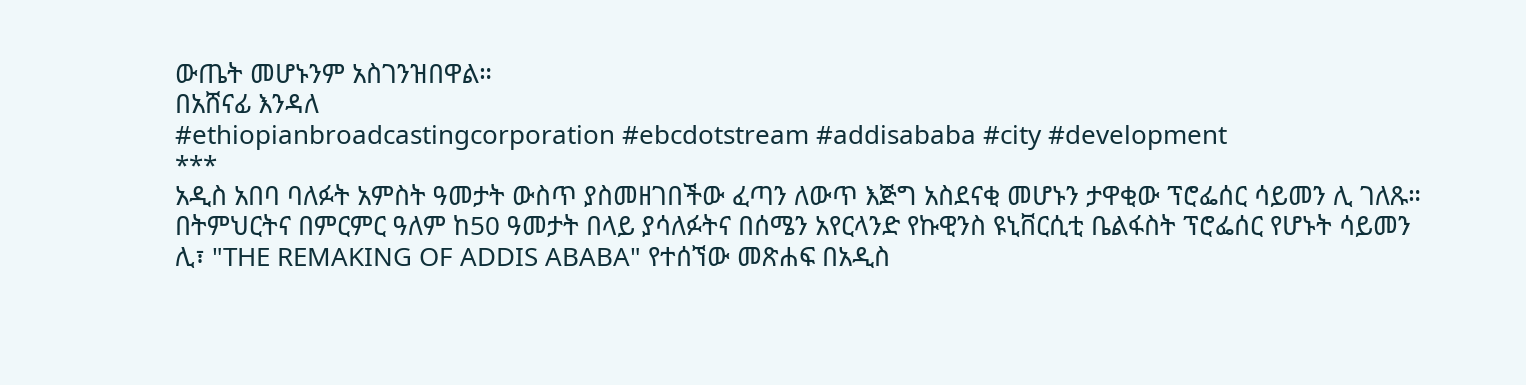ውጤት መሆኑንም አስገንዝበዋል።
በአሸናፊ እንዳለ
#ethiopianbroadcastingcorporation #ebcdotstream #addisababa #city #development
***
አዲስ አበባ ባለፉት አምስት ዓመታት ውስጥ ያስመዘገበችው ፈጣን ለውጥ እጅግ አስደናቂ መሆኑን ታዋቂው ፕሮፌሰር ሳይመን ሊ ገለጹ።
በትምህርትና በምርምር ዓለም ከ50 ዓመታት በላይ ያሳለፉትና በሰሜን አየርላንድ የኩዊንስ ዩኒቨርሲቲ ቤልፋስት ፕሮፌሰር የሆኑት ሳይመን ሊ፣ "THE REMAKING OF ADDIS ABABA" የተሰኘው መጽሐፍ በአዲስ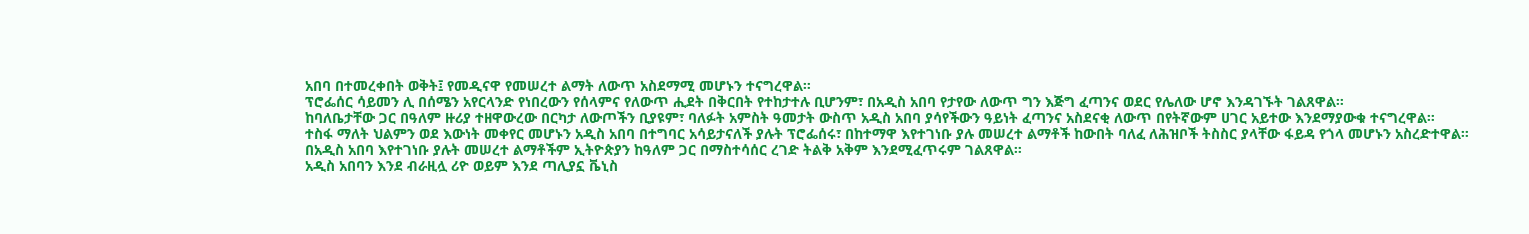አበባ በተመረቀበት ወቅት፤ የመዲናዋ የመሠረተ ልማት ለውጥ አስደማሚ መሆኑን ተናግረዋል።
ፕሮፌሰር ሳይመን ሊ በሰሜን አየርላንድ የነበረውን የሰላምና የለውጥ ሒደት በቅርበት የተከታተሉ ቢሆንም፣ በአዲስ አበባ የታየው ለውጥ ግን እጅግ ፈጣንና ወደር የሌለው ሆኖ እንዳገኙት ገልጸዋል።
ከባለቤታቸው ጋር በዓለም ዙሪያ ተዘዋውረው በርካታ ለውጦችን ቢያዩም፣ ባለፉት አምስት ዓመታት ውስጥ አዲስ አበባ ያሳየችውን ዓይነት ፈጣንና አስደናቂ ለውጥ በየትኛውም ሀገር አይተው እንደማያውቁ ተናግረዋል።
ተስፋ ማለት ህልምን ወደ እውነት መቀየር መሆኑን አዲስ አበባ በተግባር አሳይታናለች ያሉት ፕሮፌሰሩ፣ በከተማዋ እየተገነቡ ያሉ መሠረተ ልማቶች ከውበት ባለፈ ለሕዝቦች ትስስር ያላቸው ፋይዳ የጎላ መሆኑን አስረድተዋል። በአዲስ አበባ እየተገነቡ ያሉት መሠረተ ልማቶችም ኢትዮጵያን ከዓለም ጋር በማስተሳሰር ረገድ ትልቅ አቅም እንደሚፈጥሩም ገልጸዋል።
አዲስ አበባን እንደ ብራዚሏ ሪዮ ወይም እንደ ጣሊያኗ ቬኒስ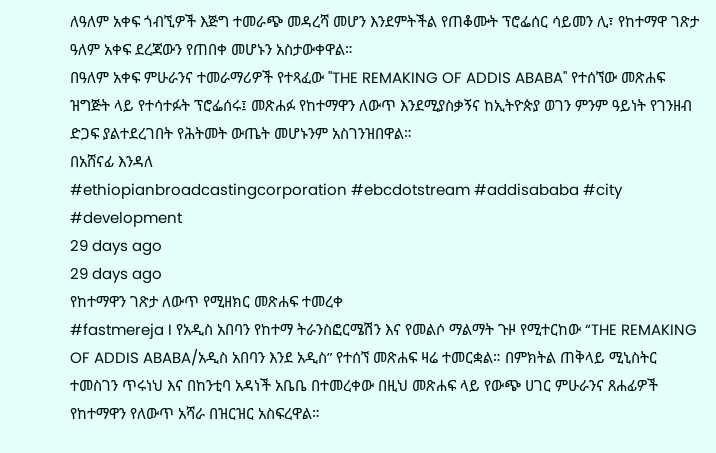ለዓለም አቀፍ ጎብኚዎች እጅግ ተመራጭ መዳረሻ መሆን እንደምትችል የጠቆሙት ፕሮፌሰር ሳይመን ሊ፣ የከተማዋ ገጽታ ዓለም አቀፍ ደረጃውን የጠበቀ መሆኑን አስታውቀዋል።
በዓለም አቀፍ ምሁራንና ተመራማሪዎች የተጻፈው "THE REMAKING OF ADDIS ABABA" የተሰኘው መጽሐፍ ዝግጅት ላይ የተሳተፉት ፕሮፌሰሩ፤ መጽሐፉ የከተማዋን ለውጥ እንደሚያስቃኝና ከኢትዮጵያ ወገን ምንም ዓይነት የገንዘብ ድጋፍ ያልተደረገበት የሕትመት ውጤት መሆኑንም አስገንዝበዋል።
በአሸናፊ እንዳለ
#ethiopianbroadcastingcorporation #ebcdotstream #addisababa #city #development
29 days ago
29 days ago
የከተማዋን ገጽታ ለውጥ የሚዘክር መጽሐፍ ተመረቀ
#fastmereja I የአዲስ አበባን የከተማ ትራንስፎርሜሽን እና የመልሶ ማልማት ጉዞ የሚተርከው “THE REMAKING OF ADDIS ABABA/አዲስ አበባን እንደ አዲስ” የተሰኘ መጽሐፍ ዛሬ ተመርቋል። በምክትል ጠቅላይ ሚኒስትር ተመስገን ጥሩነህ እና በከንቲባ አዳነች አቤቤ በተመረቀው በዚህ መጽሐፍ ላይ የውጭ ሀገር ምሁራንና ጸሐፊዎች የከተማዋን የለውጥ አሻራ በዝርዝር አስፍረዋል።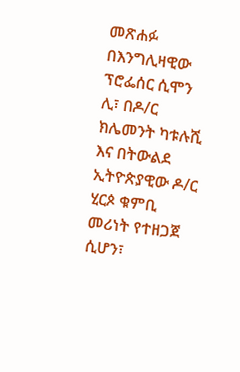መጽሐፉ በእንግሊዛዊው ፕሮፌሰር ሲሞን ሊ፣ በዶ/ር ክሌመንት ካቱሉሺ እና በትውልደ ኢትዮጵያዊው ዶ/ር ሂርጶ ቁምቢ መሪነት የተዘጋጀ ሲሆን፣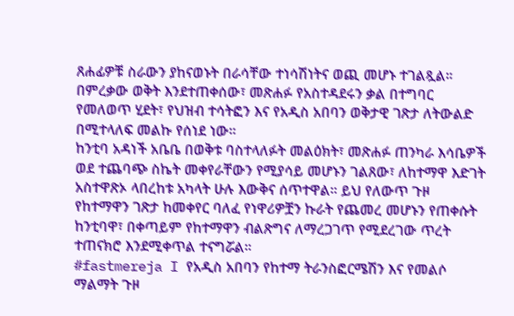ጸሐፊዎቹ ስራውን ያከናወኑት በራሳቸው ተነሳሽነትና ወጪ መሆኑ ተገልጿል። በምረቃው ወቅት እንደተጠቀሰው፣ መጽሐፉ የአስተዳደሩን ቃል በተግባር የመለወጥ ሂደት፣ የህዝብ ተሳትፎን እና የአዲስ አበባን ወቅታዊ ገጽታ ለትውልድ በሚተላለፍ መልኩ የሰነደ ነው።
ከንቲባ አዳነች አቤቤ በወቅቱ ባስተላለፉት መልዕክት፣ መጽሐፉ ጠንካራ እሳቤዎች ወደ ተጨባጭ ስኬት መቀየራቸውን የሚያሳይ መሆኑን ገልጸው፣ ለከተማዋ እድገት አስተዋጽኦ ላበረከቱ አካላት ሁሉ እውቅና ሰጥተዋል። ይህ የለውጥ ጉዞ የከተማዋን ገጽታ ከመቀየር ባለፈ የነዋሪዎቿን ኩራት የጨመረ መሆኑን የጠቀሱት ከንቲባዋ፣ በቀጣይም የከተማዋን ብልጽግና ለማረጋገጥ የሚደረገው ጥረት ተጠናክሮ እንደሚቀጥል ተናግሯል።
#fastmereja I የአዲስ አበባን የከተማ ትራንስፎርሜሽን እና የመልሶ ማልማት ጉዞ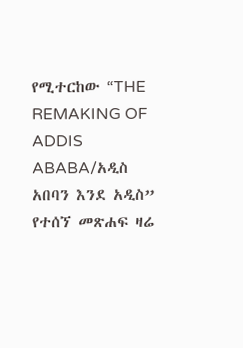የሚተርከው “THE REMAKING OF ADDIS ABABA/አዲስ አበባን እንደ አዲስ” የተሰኘ መጽሐፍ ዛሬ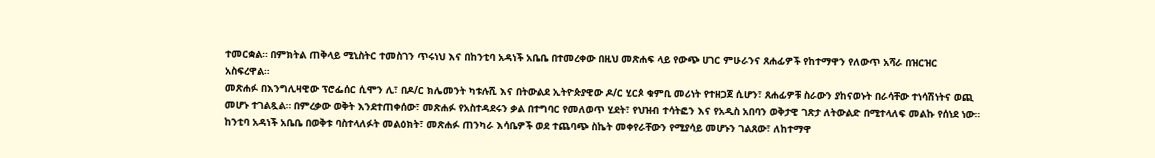ተመርቋል። በምክትል ጠቅላይ ሚኒስትር ተመስገን ጥሩነህ እና በከንቲባ አዳነች አቤቤ በተመረቀው በዚህ መጽሐፍ ላይ የውጭ ሀገር ምሁራንና ጸሐፊዎች የከተማዋን የለውጥ አሻራ በዝርዝር አስፍረዋል።
መጽሐፉ በእንግሊዛዊው ፕሮፌሰር ሲሞን ሊ፣ በዶ/ር ክሌመንት ካቱሉሺ እና በትውልደ ኢትዮጵያዊው ዶ/ር ሂርጶ ቁምቢ መሪነት የተዘጋጀ ሲሆን፣ ጸሐፊዎቹ ስራውን ያከናወኑት በራሳቸው ተነሳሽነትና ወጪ መሆኑ ተገልጿል። በምረቃው ወቅት እንደተጠቀሰው፣ መጽሐፉ የአስተዳደሩን ቃል በተግባር የመለወጥ ሂደት፣ የህዝብ ተሳትፎን እና የአዲስ አበባን ወቅታዊ ገጽታ ለትውልድ በሚተላለፍ መልኩ የሰነደ ነው።
ከንቲባ አዳነች አቤቤ በወቅቱ ባስተላለፉት መልዕክት፣ መጽሐፉ ጠንካራ እሳቤዎች ወደ ተጨባጭ ስኬት መቀየራቸውን የሚያሳይ መሆኑን ገልጸው፣ ለከተማዋ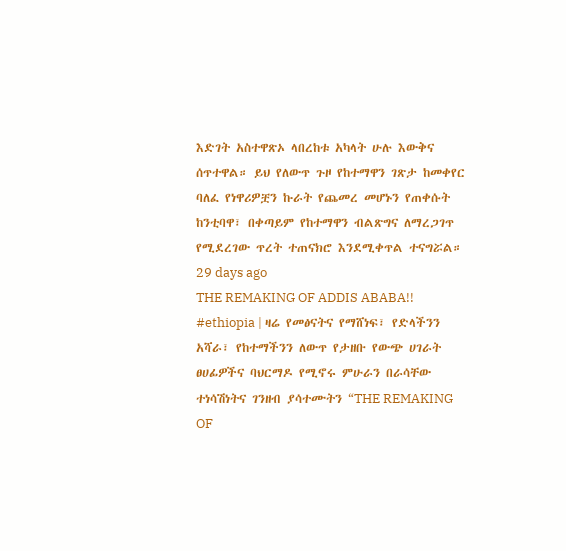እድገት አስተዋጽኦ ላበረከቱ አካላት ሁሉ እውቅና ሰጥተዋል። ይህ የለውጥ ጉዞ የከተማዋን ገጽታ ከመቀየር ባለፈ የነዋሪዎቿን ኩራት የጨመረ መሆኑን የጠቀሱት ከንቲባዋ፣ በቀጣይም የከተማዋን ብልጽግና ለማረጋገጥ የሚደረገው ጥረት ተጠናክሮ እንደሚቀጥል ተናግሯል።
29 days ago
THE REMAKING OF ADDIS ABABA!!
#ethiopia | ዛሬ የመፅናትና የማሸነፍ፣ የድላችንን አሻራ፣ የከተማችንን ለውጥ የታዘቡ የውጭ ሀገራት ፀሀፊዎችና ባህርማዶ የሚኖሩ ምሁራን በራሳቸው ተነሳሽነትና ገንዘብ ያሳተሙትን “THE REMAKING OF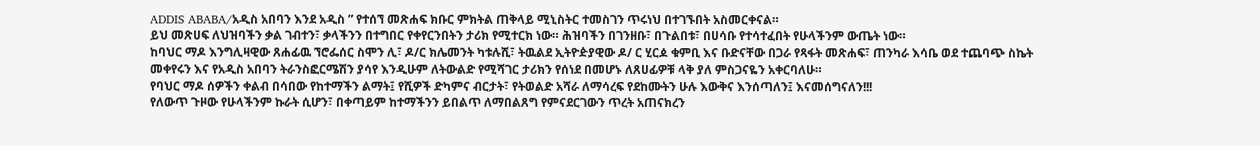ADDIS ABABA/አዲስ አበባን እንደ አዲስ ” የተሰኘ መጽሐፍ ክቡር ምክትል ጠቅላይ ሚኒስትር ተመስገን ጥሩነህ በተገኙበት አስመርቀናል።
ይህ መጽሀፍ ለህዝባችን ቃል ገብተን፣ ቃላችንን በተግበር የቀየርንበትን ታሪክ የሚተርክ ነው። ሕዝባችን በገንዘቡ፣ በጉልበቱ፣ በሀሳቡ የተሳተፈበት የሁላችንም ውጤት ነው።
ከባህር ማዶ እንግሊዛዊው ጸሐፊዉ ኘሮፌሰር ስሞን ሊ፣ ዶ/ር ክሌመንት ካቱሉሺ፣ ትዉልደ ኢትዮዽያዊው ዶ/ ር ሂርዾ ቁምቢ እና ቡድናቸው በጋራ የጻፋት መጽሐፍ፣ ጠንካራ እሳቤ ወደ ተጨባጭ ስኬት መቀየሩን እና የአዲስ አበባን ትራንስፎርሜሽን ያሳየ እንዲሁም ለትውልድ የሚሻገር ታሪክን የሰነደ በመሆኑ ለጸሀፊዎቹ ላቅ ያለ ምስጋናዬን አቀርባለሁ።
የባህር ማዶ ሰዎችን ቀልብ በሳበው የከተማችን ልማት፤ የሺዎች ድካምና ብርታት፣ የትወልድ አሻራ ለማሳረፍ የደከሙትን ሁሉ እውቅና እንሰጣለን፤ እናመሰግናለን!!!
የለውጥ ጉዞው የሁላችንም ኩራት ሲሆን፣ በቀጣይም ከተማችንን ይበልጥ ለማበልጸግ የምናደርገውን ጥረት አጠናክረን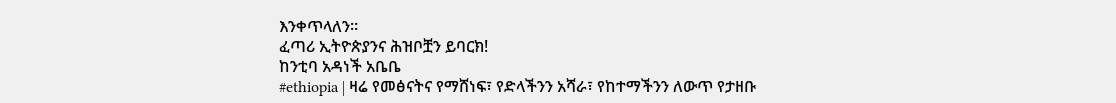እንቀጥላለን።
ፈጣሪ ኢትዮጵያንና ሕዝቦቿን ይባርክ!
ከንቲባ አዳነች አቤቤ
#ethiopia | ዛሬ የመፅናትና የማሸነፍ፣ የድላችንን አሻራ፣ የከተማችንን ለውጥ የታዘቡ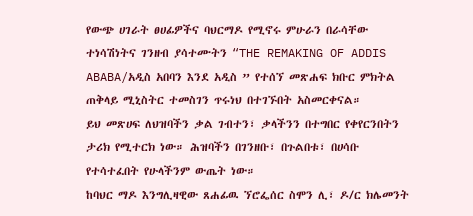የውጭ ሀገራት ፀሀፊዎችና ባህርማዶ የሚኖሩ ምሁራን በራሳቸው ተነሳሽነትና ገንዘብ ያሳተሙትን “THE REMAKING OF ADDIS ABABA/አዲስ አበባን እንደ አዲስ ” የተሰኘ መጽሐፍ ክቡር ምክትል ጠቅላይ ሚኒስትር ተመስገን ጥሩነህ በተገኙበት አስመርቀናል።
ይህ መጽሀፍ ለህዝባችን ቃል ገብተን፣ ቃላችንን በተግበር የቀየርንበትን ታሪክ የሚተርክ ነው። ሕዝባችን በገንዘቡ፣ በጉልበቱ፣ በሀሳቡ የተሳተፈበት የሁላችንም ውጤት ነው።
ከባህር ማዶ እንግሊዛዊው ጸሐፊዉ ኘሮፌሰር ስሞን ሊ፣ ዶ/ር ክሌመንት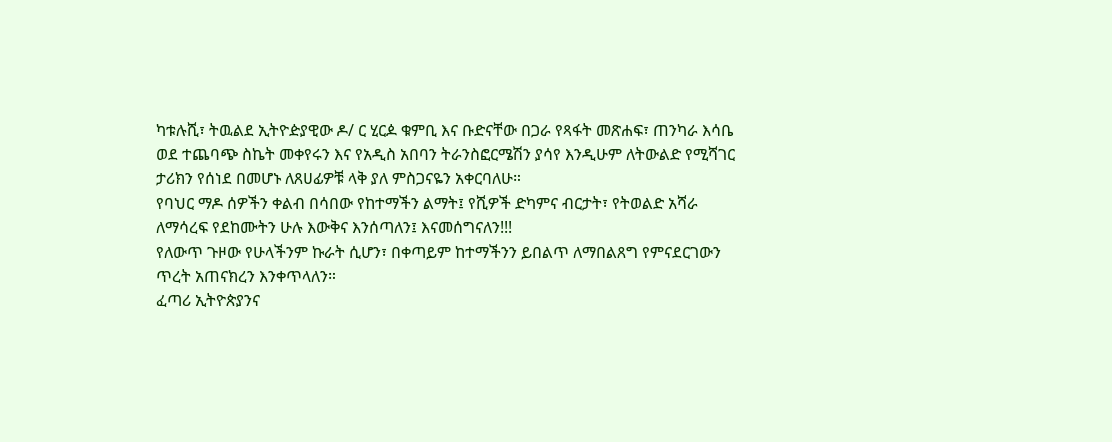ካቱሉሺ፣ ትዉልደ ኢትዮዽያዊው ዶ/ ር ሂርዾ ቁምቢ እና ቡድናቸው በጋራ የጻፋት መጽሐፍ፣ ጠንካራ እሳቤ ወደ ተጨባጭ ስኬት መቀየሩን እና የአዲስ አበባን ትራንስፎርሜሽን ያሳየ እንዲሁም ለትውልድ የሚሻገር ታሪክን የሰነደ በመሆኑ ለጸሀፊዎቹ ላቅ ያለ ምስጋናዬን አቀርባለሁ።
የባህር ማዶ ሰዎችን ቀልብ በሳበው የከተማችን ልማት፤ የሺዎች ድካምና ብርታት፣ የትወልድ አሻራ ለማሳረፍ የደከሙትን ሁሉ እውቅና እንሰጣለን፤ እናመሰግናለን!!!
የለውጥ ጉዞው የሁላችንም ኩራት ሲሆን፣ በቀጣይም ከተማችንን ይበልጥ ለማበልጸግ የምናደርገውን ጥረት አጠናክረን እንቀጥላለን።
ፈጣሪ ኢትዮጵያንና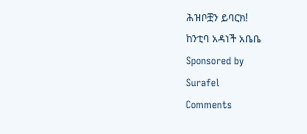ሕዝቦቿን ይባርክ!
ከንቲባ አዳነች አቤቤ
Sponsored by
Surafel
Comments